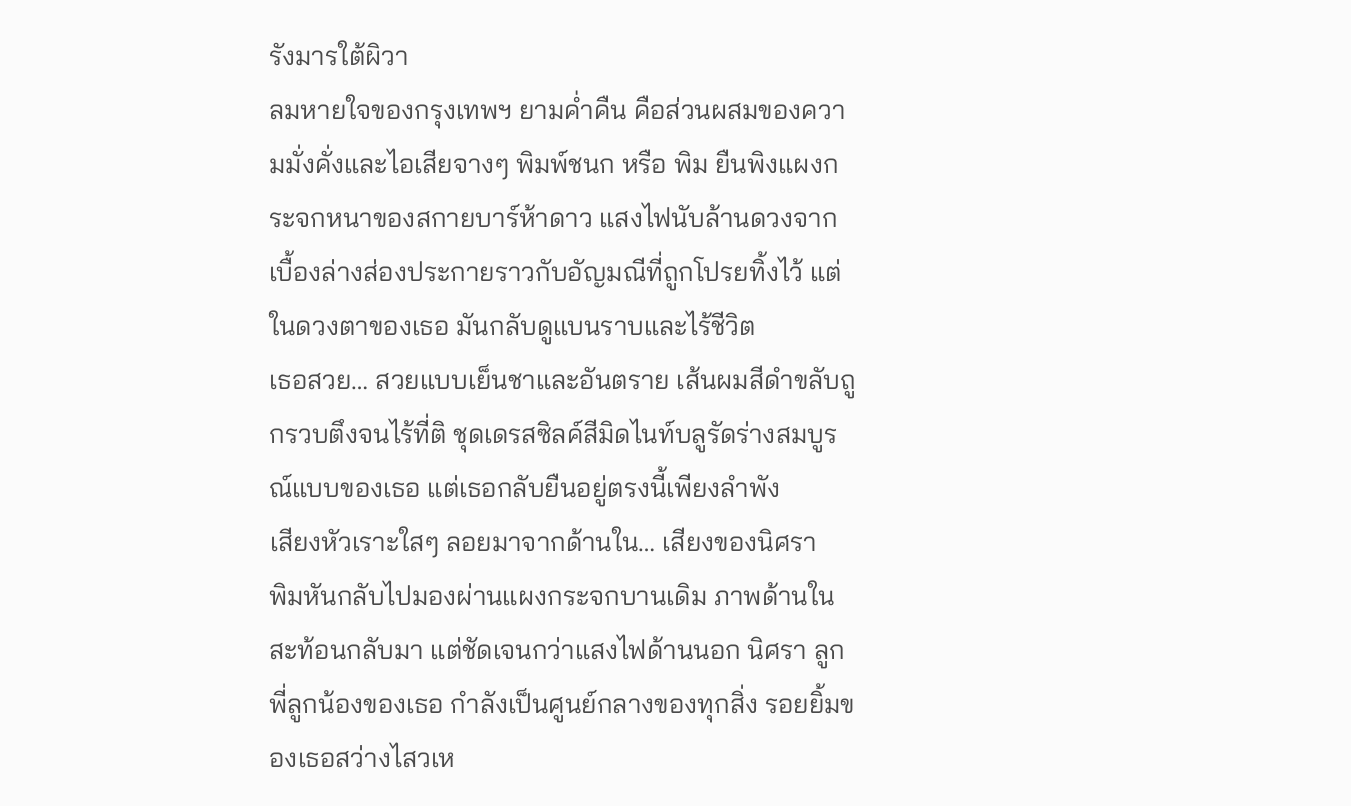รังมารใต้ผิวา
ลมหายใจของกรุงเทพฯ ยามค่ำคืน คือส่วนผสมของความมั่งคั่งและไอเสียจางๆ พิมพ์ชนก หรือ พิม ยืนพิงแผงกระจกหนาของสกายบาร์ห้าดาว แสงไฟนับล้านดวงจากเบื้องล่างส่องประกายราวกับอัญมณีที่ถูกโปรยทิ้งไว้ แต่ในดวงตาของเธอ มันกลับดูแบนราบและไร้ชีวิต
เธอสวย… สวยแบบเย็นชาและอันตราย เส้นผมสีดำขลับถูกรวบตึงจนไร้ที่ติ ชุดเดรสซิลค์สีมิดไนท์บลูรัดร่างสมบูรณ์แบบของเธอ แต่เธอกลับยืนอยู่ตรงนี้เพียงลำพัง
เสียงหัวเราะใสๆ ลอยมาจากด้านใน… เสียงของนิศรา
พิมหันกลับไปมองผ่านแผงกระจกบานเดิม ภาพด้านในสะท้อนกลับมา แต่ชัดเจนกว่าแสงไฟด้านนอก นิศรา ลูกพี่ลูกน้องของเธอ กำลังเป็นศูนย์กลางของทุกสิ่ง รอยยิ้มของเธอสว่างไสวเห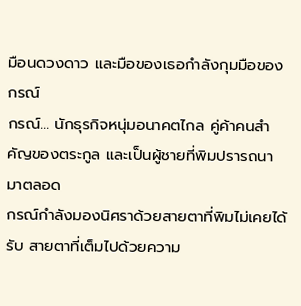มือนดวงดาว และมือของเธอกำลังกุมมือของกรณ์
กรณ์… นักธุรกิจหนุ่มอนาคตไกล คู่ค้าคนสำคัญของตระกูล และเป็นผู้ชายที่พิมปรารถนามาตลอด
กรณ์กำลังมองนิศราด้วยสายตาที่พิมไม่เคยได้รับ สายตาที่เต็มไปด้วยความ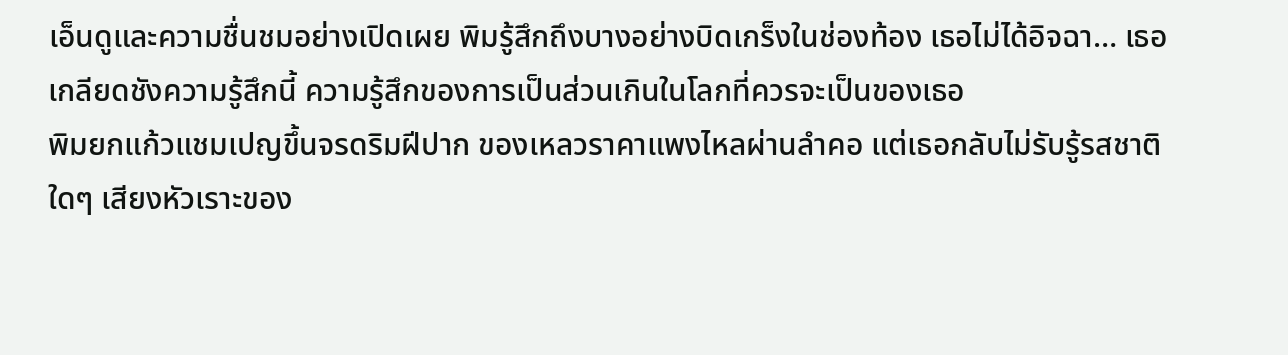เอ็นดูและความชื่นชมอย่างเปิดเผย พิมรู้สึกถึงบางอย่างบิดเกร็งในช่องท้อง เธอไม่ได้อิจฉา… เธอเกลียดชังความรู้สึกนี้ ความรู้สึกของการเป็นส่วนเกินในโลกที่ควรจะเป็นของเธอ
พิมยกแก้วแชมเปญขึ้นจรดริมฝีปาก ของเหลวราคาแพงไหลผ่านลำคอ แต่เธอกลับไม่รับรู้รสชาติใดๆ เสียงหัวเราะของ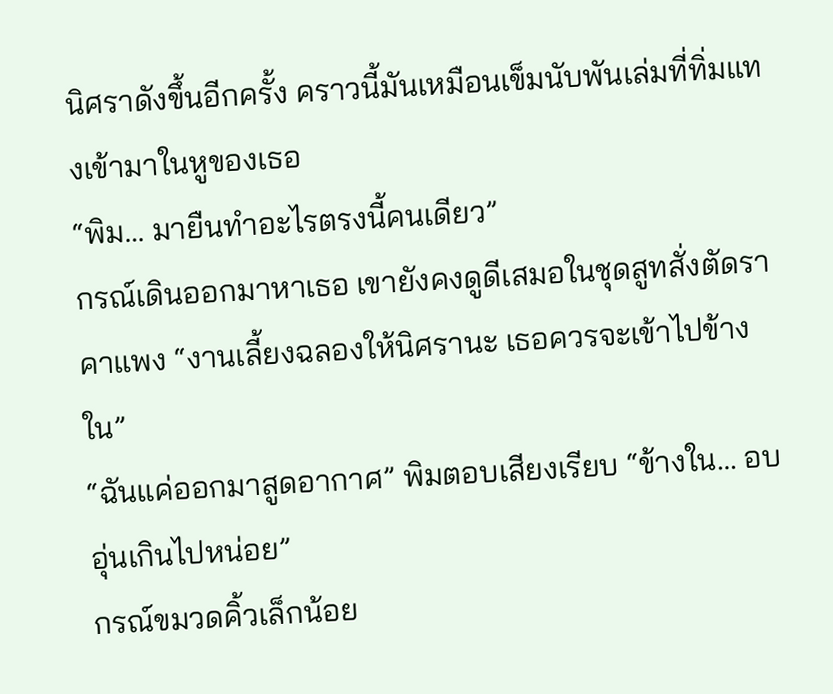นิศราดังขึ้นอีกครั้ง คราวนี้มันเหมือนเข็มนับพันเล่มที่ทิ่มแทงเข้ามาในหูของเธอ
“พิม… มายืนทำอะไรตรงนี้คนเดียว”
กรณ์เดินออกมาหาเธอ เขายังคงดูดีเสมอในชุดสูทสั่งตัดราคาแพง “งานเลี้ยงฉลองให้นิศรานะ เธอควรจะเข้าไปข้างใน”
“ฉันแค่ออกมาสูดอากาศ” พิมตอบเสียงเรียบ “ข้างใน… อบอุ่นเกินไปหน่อย”
กรณ์ขมวดคิ้วเล็กน้อย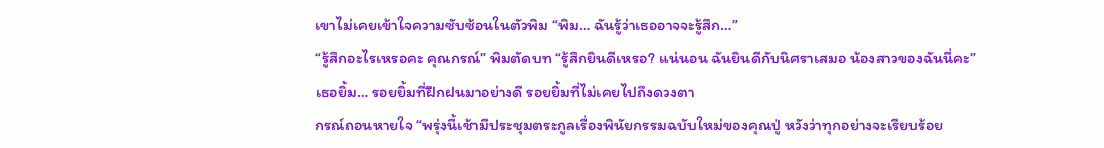เขาไม่เคยเข้าใจความซับซ้อนในตัวพิม “พิม… ฉันรู้ว่าเธออาจจะรู้สึก…”
“รู้สึกอะไรเหรอคะ คุณกรณ์” พิมตัดบท “รู้สึกยินดีเหรอ? แน่นอน ฉันยินดีกับนิศราเสมอ น้องสาวของฉันนี่คะ”
เธอยิ้ม… รอยยิ้มที่ฝึกฝนมาอย่างดี รอยยิ้มที่ไม่เคยไปถึงดวงตา
กรณ์ถอนหายใจ “พรุ่งนี้เช้ามีประชุมตระกูลเรื่องพินัยกรรมฉบับใหม่ของคุณปู่ หวังว่าทุกอย่างจะเรียบร้อย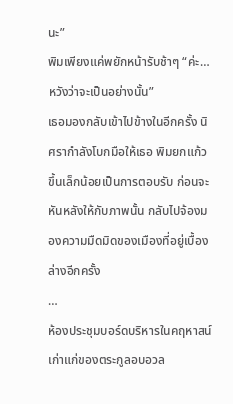นะ”
พิมเพียงแค่พยักหน้ารับช้าๆ “ค่ะ… หวังว่าจะเป็นอย่างนั้น”
เธอมองกลับเข้าไปข้างในอีกครั้ง นิศรากำลังโบกมือให้เธอ พิมยกแก้วขึ้นเล็กน้อยเป็นการตอบรับ ก่อนจะหันหลังให้กับภาพนั้น กลับไปจ้องมองความมืดมิดของเมืองที่อยู่เบื้องล่างอีกครั้ง
…
ห้องประชุมบอร์ดบริหารในคฤหาสน์เก่าแก่ของตระกูลอบอวล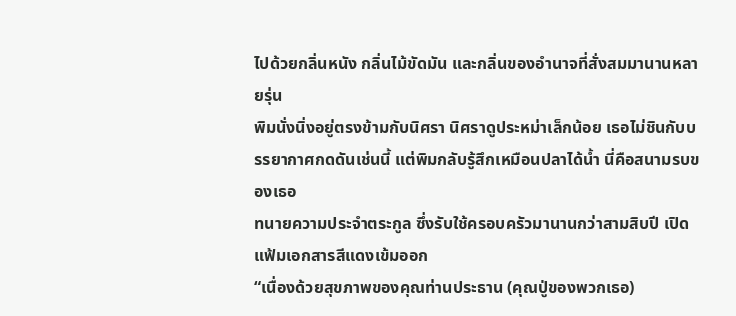ไปด้วยกลิ่นหนัง กลิ่นไม้ขัดมัน และกลิ่นของอำนาจที่สั่งสมมานานหลายรุ่น
พิมนั่งนิ่งอยู่ตรงข้ามกับนิศรา นิศราดูประหม่าเล็กน้อย เธอไม่ชินกับบรรยากาศกดดันเช่นนี้ แต่พิมกลับรู้สึกเหมือนปลาได้น้ำ นี่คือสนามรบของเธอ
ทนายความประจำตระกูล ซึ่งรับใช้ครอบครัวมานานกว่าสามสิบปี เปิดแฟ้มเอกสารสีแดงเข้มออก
“เนื่องด้วยสุขภาพของคุณท่านประธาน (คุณปู่ของพวกเธอ)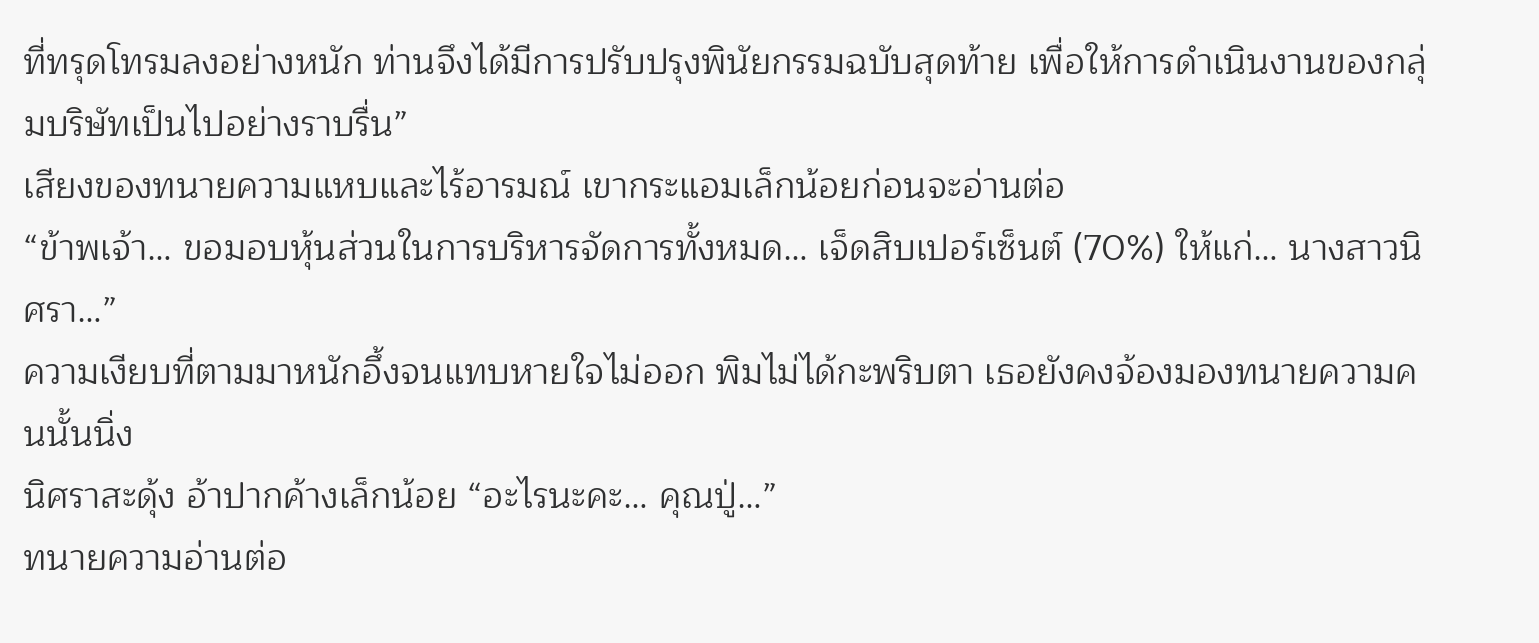ที่ทรุดโทรมลงอย่างหนัก ท่านจึงได้มีการปรับปรุงพินัยกรรมฉบับสุดท้าย เพื่อให้การดำเนินงานของกลุ่มบริษัทเป็นไปอย่างราบรื่น”
เสียงของทนายความแหบและไร้อารมณ์ เขากระแอมเล็กน้อยก่อนจะอ่านต่อ
“ข้าพเจ้า… ขอมอบหุ้นส่วนในการบริหารจัดการทั้งหมด… เจ็ดสิบเปอร์เซ็นต์ (70%) ให้แก่… นางสาวนิศรา…”
ความเงียบที่ตามมาหนักอึ้งจนแทบหายใจไม่ออก พิมไม่ได้กะพริบตา เธอยังคงจ้องมองทนายความคนนั้นนิ่ง
นิศราสะดุ้ง อ้าปากค้างเล็กน้อย “อะไรนะคะ… คุณปู่…”
ทนายความอ่านต่อ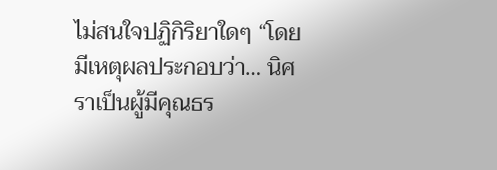ไม่สนใจปฏิกิริยาใดๆ “โดยมีเหตุผลประกอบว่า… นิศราเป็นผู้มีคุณธร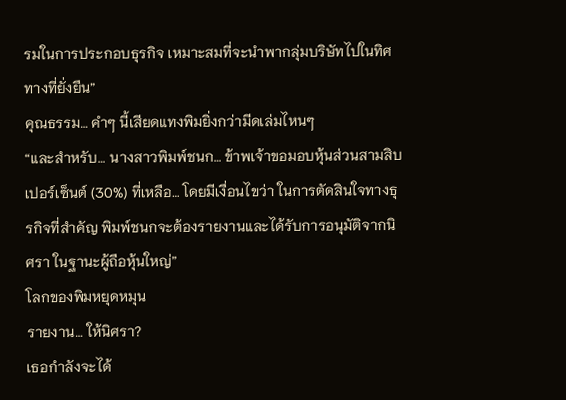รมในการประกอบธุรกิจ เหมาะสมที่จะนำพากลุ่มบริษัทไปในทิศทางที่ยั่งยืน”
คุณธรรม… คำๆ นี้เสียดแทงพิมยิ่งกว่ามีดเล่มไหนๆ
“และสำหรับ… นางสาวพิมพ์ชนก… ข้าพเจ้าขอมอบหุ้นส่วนสามสิบเปอร์เซ็นต์ (30%) ที่เหลือ… โดยมีเงื่อนไขว่า ในการตัดสินใจทางธุรกิจที่สำคัญ พิมพ์ชนกจะต้องรายงานและได้รับการอนุมัติจากนิศรา ในฐานะผู้ถือหุ้นใหญ่”
โลกของพิมหยุดหมุน
รายงาน… ให้นิศรา?
เธอกำลังจะได้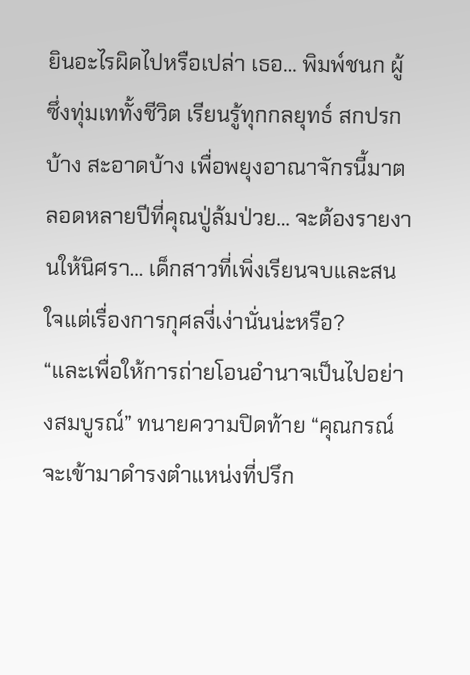ยินอะไรผิดไปหรือเปล่า เธอ… พิมพ์ชนก ผู้ซึ่งทุ่มเททั้งชีวิต เรียนรู้ทุกกลยุทธ์ สกปรกบ้าง สะอาดบ้าง เพื่อพยุงอาณาจักรนี้มาตลอดหลายปีที่คุณปู่ล้มป่วย… จะต้องรายงานให้นิศรา… เด็กสาวที่เพิ่งเรียนจบและสนใจแต่เรื่องการกุศลงี่เง่านั่นน่ะหรือ?
“และเพื่อให้การถ่ายโอนอำนาจเป็นไปอย่างสมบูรณ์” ทนายความปิดท้าย “คุณกรณ์ จะเข้ามาดำรงตำแหน่งที่ปรึก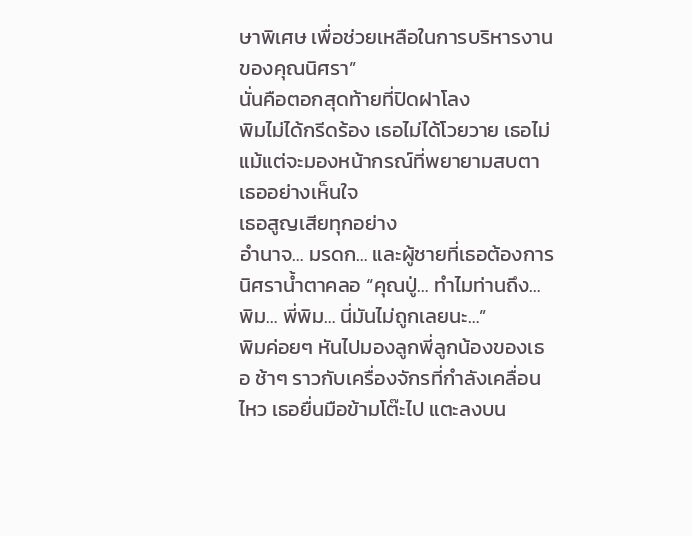ษาพิเศษ เพื่อช่วยเหลือในการบริหารงานของคุณนิศรา”
นั่นคือตอกสุดท้ายที่ปิดฝาโลง
พิมไม่ได้กรีดร้อง เธอไม่ได้โวยวาย เธอไม่แม้แต่จะมองหน้ากรณ์ที่พยายามสบตาเธออย่างเห็นใจ
เธอสูญเสียทุกอย่าง
อำนาจ… มรดก… และผู้ชายที่เธอต้องการ
นิศราน้ำตาคลอ “คุณปู่… ทำไมท่านถึง… พิม… พี่พิม… นี่มันไม่ถูกเลยนะ…”
พิมค่อยๆ หันไปมองลูกพี่ลูกน้องของเธอ ช้าๆ ราวกับเครื่องจักรที่กำลังเคลื่อนไหว เธอยื่นมือข้ามโต๊ะไป แตะลงบน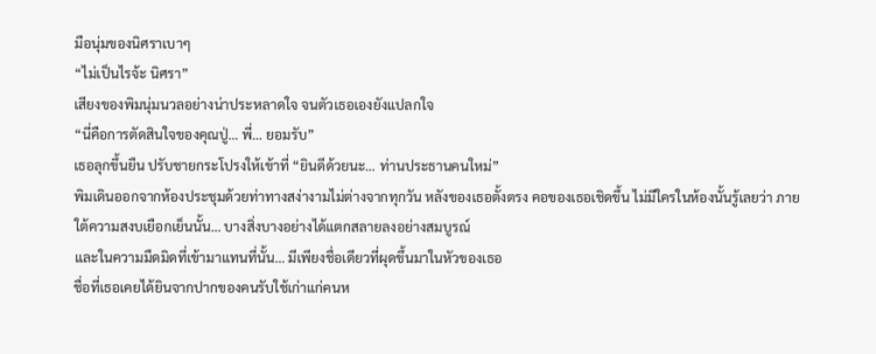มือนุ่มของนิศราเบาๆ
“ไม่เป็นไรจ้ะ นิศรา”
เสียงของพิมนุ่มนวลอย่างน่าประหลาดใจ จนตัวเธอเองยังแปลกใจ
“นี่คือการตัดสินใจของคุณปู่… พี่… ยอมรับ”
เธอลุกขึ้นยืน ปรับชายกระโปรงให้เข้าที่ “ยินดีด้วยนะ… ท่านประธานคนใหม่”
พิมเดินออกจากห้องประชุมด้วยท่าทางสง่างามไม่ต่างจากทุกวัน หลังของเธอตั้งตรง คอของเธอเชิดขึ้น ไม่มีใครในห้องนั้นรู้เลยว่า ภายใต้ความสงบเยือกเย็นนั้น… บางสิ่งบางอย่างได้แตกสลายลงอย่างสมบูรณ์
และในความมืดมิดที่เข้ามาแทนที่นั้น… มีเพียงชื่อเดียวที่ผุดขึ้นมาในหัวของเธอ
ชื่อที่เธอเคยได้ยินจากปากของคนรับใช้เก่าแก่คนห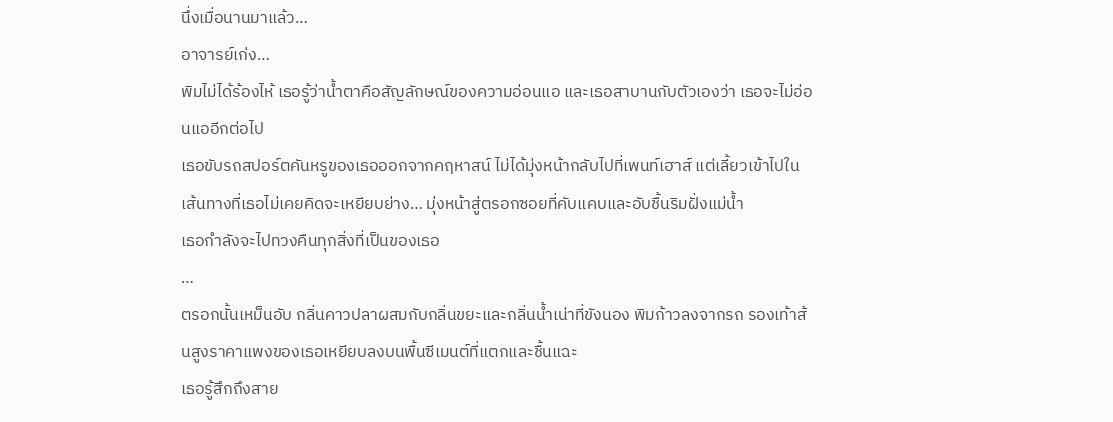นึ่งเมื่อนานมาแล้ว…
อาจารย์เก่ง…
พิมไม่ได้ร้องไห้ เธอรู้ว่าน้ำตาคือสัญลักษณ์ของความอ่อนแอ และเธอสาบานกับตัวเองว่า เธอจะไม่อ่อนแออีกต่อไป
เธอขับรถสปอร์ตคันหรูของเธอออกจากคฤหาสน์ ไม่ได้มุ่งหน้ากลับไปที่เพนท์เฮาส์ แต่เลี้ยวเข้าไปในเส้นทางที่เธอไม่เคยคิดจะเหยียบย่าง… มุ่งหน้าสู่ตรอกซอยที่คับแคบและอับชื้นริมฝั่งแม่น้ำ
เธอกำลังจะไปทวงคืนทุกสิ่งที่เป็นของเธอ
…
ตรอกนั้นเหม็นอับ กลิ่นคาวปลาผสมกับกลิ่นขยะและกลิ่นน้ำเน่าที่ขังนอง พิมก้าวลงจากรถ รองเท้าส้นสูงราคาแพงของเธอเหยียบลงบนพื้นซีเมนต์ที่แตกและชื้นแฉะ
เธอรู้สึกถึงสาย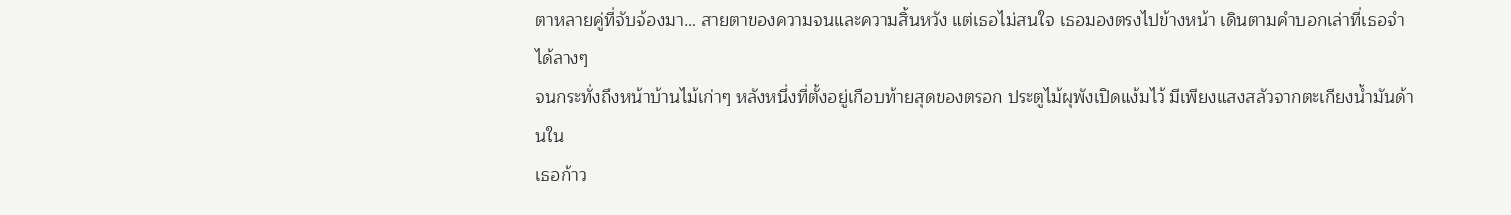ตาหลายคู่ที่จับจ้องมา… สายตาของความจนและความสิ้นหวัง แต่เธอไม่สนใจ เธอมองตรงไปข้างหน้า เดินตามคำบอกเล่าที่เธอจำได้ลางๆ
จนกระทั่งถึงหน้าบ้านไม้เก่าๆ หลังหนึ่งที่ตั้งอยู่เกือบท้ายสุดของตรอก ประตูไม้ผุพังเปิดแง้มไว้ มีเพียงแสงสลัวจากตะเกียงน้ำมันด้านใน
เธอก้าว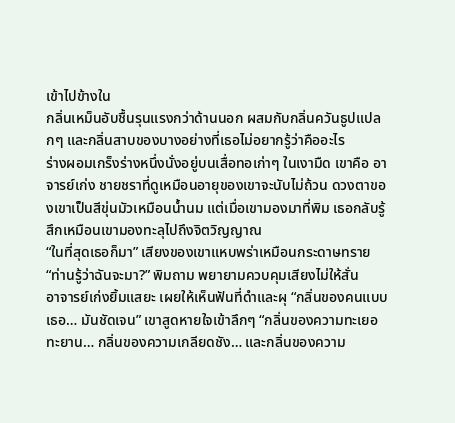เข้าไปข้างใน
กลิ่นเหม็นอับชื้นรุนแรงกว่าด้านนอก ผสมกับกลิ่นควันธูปแปลกๆ และกลิ่นสาบของบางอย่างที่เธอไม่อยากรู้ว่าคืออะไร
ร่างผอมเกร็งร่างหนึ่งนั่งอยู่บนเสื่อทอเก่าๆ ในเงามืด เขาคือ อาจารย์เก่ง ชายชราที่ดูเหมือนอายุของเขาจะนับไม่ถ้วน ดวงตาของเขาเป็นสีขุ่นมัวเหมือนน้ำนม แต่เมื่อเขามองมาที่พิม เธอกลับรู้สึกเหมือนเขามองทะลุไปถึงจิตวิญญาณ
“ในที่สุดเธอก็มา” เสียงของเขาแหบพร่าเหมือนกระดาษทราย
“ท่านรู้ว่าฉันจะมา?” พิมถาม พยายามควบคุมเสียงไม่ให้สั่น
อาจารย์เก่งยิ้มแสยะ เผยให้เห็นฟันที่ดำและผุ “กลิ่นของคนแบบเธอ… มันชัดเจน” เขาสูดหายใจเข้าลึกๆ “กลิ่นของความทะเยอทะยาน… กลิ่นของความเกลียดชัง… และกลิ่นของความ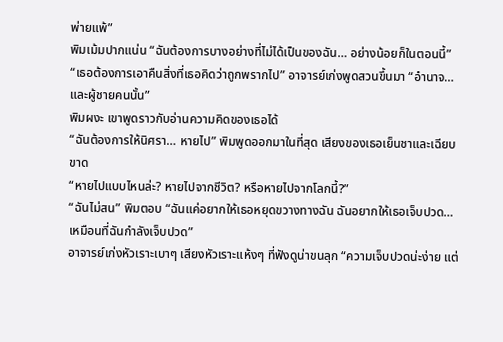พ่ายแพ้”
พิมเม้มปากแน่น “ฉันต้องการบางอย่างที่ไม่ได้เป็นของฉัน… อย่างน้อยก็ในตอนนี้”
“เธอต้องการเอาคืนสิ่งที่เธอคิดว่าถูกพรากไป” อาจารย์เก่งพูดสวนขึ้นมา “อำนาจ… และผู้ชายคนนั้น”
พิมผงะ เขาพูดราวกับอ่านความคิดของเธอได้
“ฉันต้องการให้นิศรา… หายไป” พิมพูดออกมาในที่สุด เสียงของเธอเย็นชาและเฉียบขาด
“หายไปแบบไหนล่ะ? หายไปจากชีวิต? หรือหายไปจากโลกนี้?”
“ฉันไม่สน” พิมตอบ “ฉันแค่อยากให้เธอหยุดขวางทางฉัน ฉันอยากให้เธอเจ็บปวด… เหมือนที่ฉันกำลังเจ็บปวด”
อาจารย์เก่งหัวเราะเบาๆ เสียงหัวเราะแห้งๆ ที่ฟังดูน่าขนลุก “ความเจ็บปวดน่ะง่าย แต่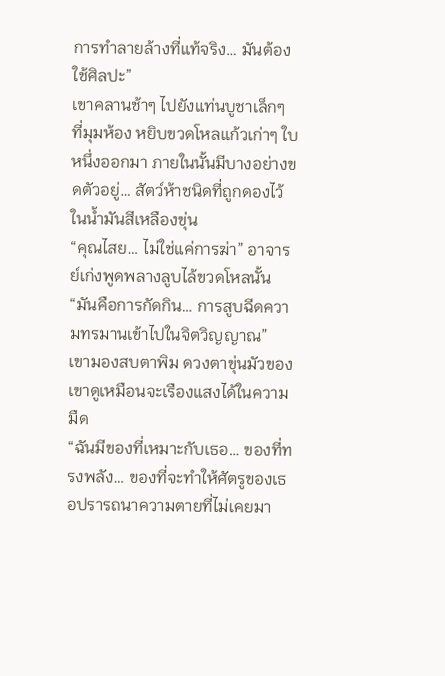การทำลายล้างที่แท้จริง… มันต้องใช้ศิลปะ”
เขาคลานช้าๆ ไปยังแท่นบูชาเล็กๆ ที่มุมห้อง หยิบขวดโหลแก้วเก่าๆ ใบหนึ่งออกมา ภายในนั้นมีบางอย่างขดตัวอยู่… สัตว์ห้าชนิดที่ถูกดองไว้ในน้ำมันสีเหลืองขุ่น
“คุณไสย… ไม่ใช่แค่การฆ่า” อาจารย์เก่งพูดพลางลูบไล้ขวดโหลนั้น “มันคือการกัดกิน… การสูบฉีดความทรมานเข้าไปในจิตวิญญาณ”
เขามองสบตาพิม ดวงตาขุ่นมัวของเขาดูเหมือนจะเรืองแสงได้ในความมืด
“ฉันมีของที่เหมาะกับเธอ… ของที่ทรงพลัง… ของที่จะทำให้ศัตรูของเธอปรารถนาความตายที่ไม่เคยมา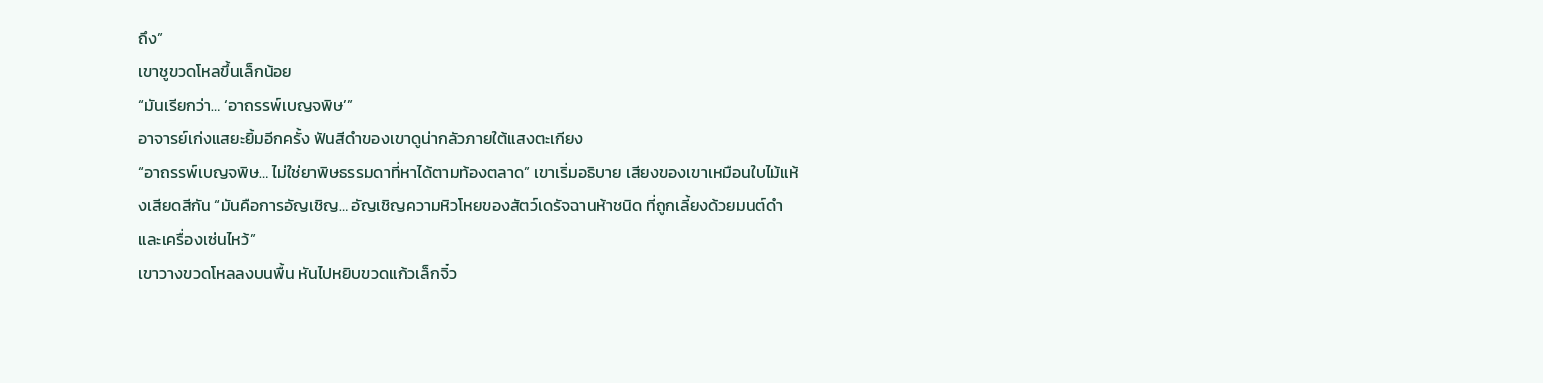ถึง”
เขาชูขวดโหลขึ้นเล็กน้อย
“มันเรียกว่า… ‘อาถรรพ์เบญจพิษ’”
อาจารย์เก่งแสยะยิ้มอีกครั้ง ฟันสีดำของเขาดูน่ากลัวภายใต้แสงตะเกียง
“อาถรรพ์เบญจพิษ… ไม่ใช่ยาพิษธรรมดาที่หาได้ตามท้องตลาด” เขาเริ่มอธิบาย เสียงของเขาเหมือนใบไม้แห้งเสียดสีกัน “มันคือการอัญเชิญ… อัญเชิญความหิวโหยของสัตว์เดรัจฉานห้าชนิด ที่ถูกเลี้ยงด้วยมนต์ดำและเครื่องเซ่นไหว้”
เขาวางขวดโหลลงบนพื้น หันไปหยิบขวดแก้วเล็กจิ๋ว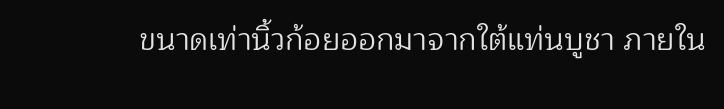ขนาดเท่านิ้วก้อยออกมาจากใต้แท่นบูชา ภายใน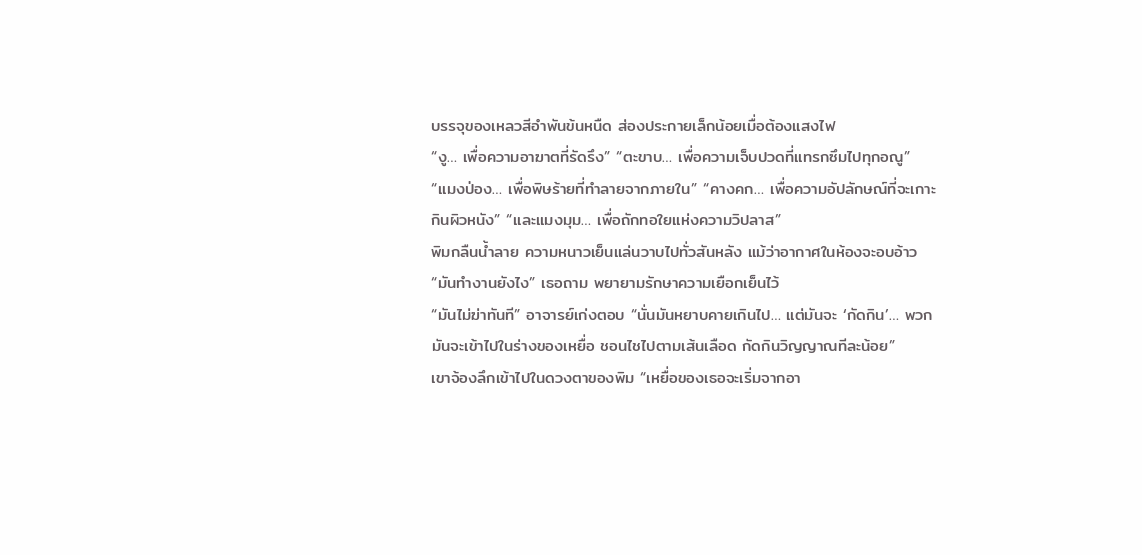บรรจุของเหลวสีอำพันข้นหนืด ส่องประกายเล็กน้อยเมื่อต้องแสงไฟ
“งู… เพื่อความอาฆาตที่รัดรึง” “ตะขาบ… เพื่อความเจ็บปวดที่แทรกซึมไปทุกอณู” “แมงป่อง… เพื่อพิษร้ายที่ทำลายจากภายใน” “คางคก… เพื่อความอัปลักษณ์ที่จะเกาะกินผิวหนัง” “และแมงมุม… เพื่อถักทอใยแห่งความวิปลาส”
พิมกลืนน้ำลาย ความหนาวเย็นแล่นวาบไปทั่วสันหลัง แม้ว่าอากาศในห้องจะอบอ้าว
“มันทำงานยังไง” เธอถาม พยายามรักษาความเยือกเย็นไว้
“มันไม่ฆ่าทันที” อาจารย์เก่งตอบ “นั่นมันหยาบคายเกินไป… แต่มันจะ ‘กัดกิน’… พวกมันจะเข้าไปในร่างของเหยื่อ ชอนไชไปตามเส้นเลือด กัดกินวิญญาณทีละน้อย”
เขาจ้องลึกเข้าไปในดวงตาของพิม “เหยื่อของเธอจะเริ่มจากอา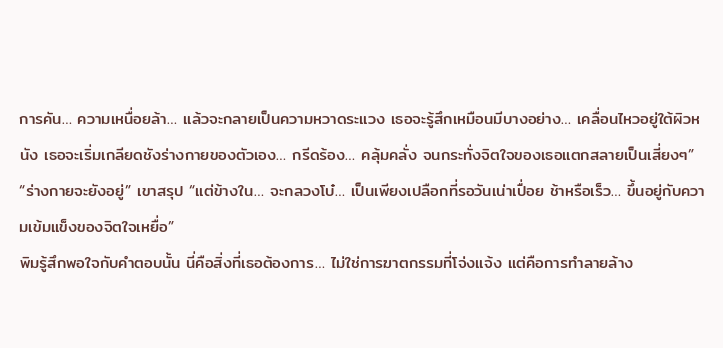การคัน… ความเหนื่อยล้า… แล้วจะกลายเป็นความหวาดระแวง เธอจะรู้สึกเหมือนมีบางอย่าง… เคลื่อนไหวอยู่ใต้ผิวหนัง เธอจะเริ่มเกลียดชังร่างกายของตัวเอง… กรีดร้อง… คลุ้มคลั่ง จนกระทั่งจิตใจของเธอแตกสลายเป็นเสี่ยงๆ”
“ร่างกายจะยังอยู่” เขาสรุป “แต่ข้างใน… จะกลวงโบ๋… เป็นเพียงเปลือกที่รอวันเน่าเปื่อย ช้าหรือเร็ว… ขึ้นอยู่กับความเข้มแข็งของจิตใจเหยื่อ”
พิมรู้สึกพอใจกับคำตอบนั้น นี่คือสิ่งที่เธอต้องการ… ไม่ใช่การฆาตกรรมที่โจ่งแจ้ง แต่คือการทำลายล้าง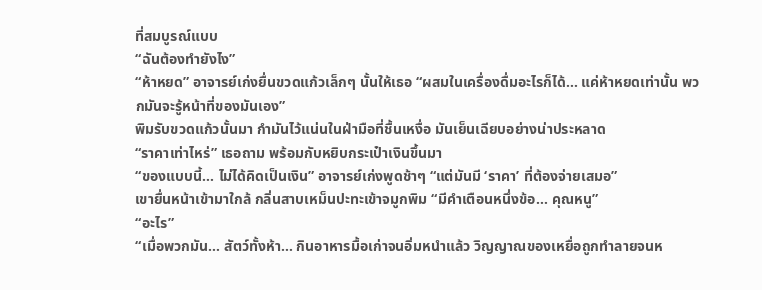ที่สมบูรณ์แบบ
“ฉันต้องทำยังไง”
“ห้าหยด” อาจารย์เก่งยื่นขวดแก้วเล็กๆ นั้นให้เธอ “ผสมในเครื่องดื่มอะไรก็ได้… แค่ห้าหยดเท่านั้น พวกมันจะรู้หน้าที่ของมันเอง”
พิมรับขวดแก้วนั้นมา กำมันไว้แน่นในฝ่ามือที่ชื้นเหงื่อ มันเย็นเฉียบอย่างน่าประหลาด
“ราคาเท่าไหร่” เธอถาม พร้อมกับหยิบกระเป๋าเงินขึ้นมา
“ของแบบนี้… ไม่ได้คิดเป็นเงิน” อาจารย์เก่งพูดช้าๆ “แต่มันมี ‘ราคา’ ที่ต้องจ่ายเสมอ”
เขายื่นหน้าเข้ามาใกล้ กลิ่นสาบเหม็นปะทะเข้าจมูกพิม “มีคำเตือนหนึ่งข้อ… คุณหนู”
“อะไร”
“เมื่อพวกมัน… สัตว์ทั้งห้า… กินอาหารมื้อเก่าจนอิ่มหนำแล้ว วิญญาณของเหยื่อถูกทำลายจนห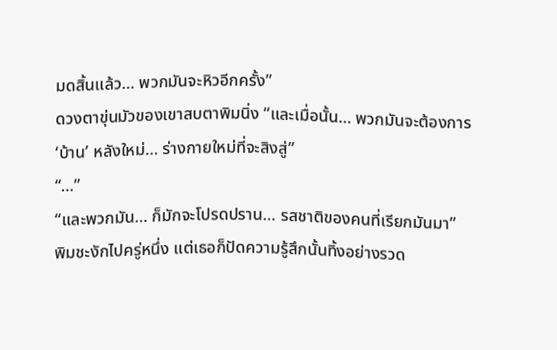มดสิ้นแล้ว… พวกมันจะหิวอีกครั้ง”
ดวงตาขุ่นมัวของเขาสบตาพิมนิ่ง “และเมื่อนั้น… พวกมันจะต้องการ ‘บ้าน’ หลังใหม่… ร่างกายใหม่ที่จะสิงสู่”
“…”
“และพวกมัน… ก็มักจะโปรดปราน… รสชาติของคนที่เรียกมันมา”
พิมชะงักไปครู่หนึ่ง แต่เธอก็ปัดความรู้สึกนั้นทิ้งอย่างรวด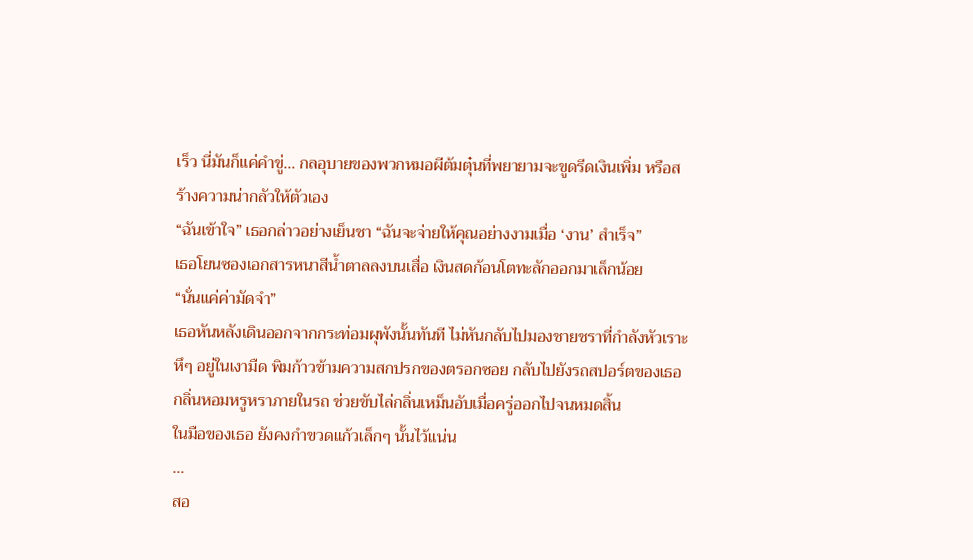เร็ว นี่มันก็แค่คำขู่… กลอุบายของพวกหมอผีต้มตุ๋นที่พยายามจะขูดรีดเงินเพิ่ม หรือสร้างความน่ากลัวให้ตัวเอง
“ฉันเข้าใจ” เธอกล่าวอย่างเย็นชา “ฉันจะจ่ายให้คุณอย่างงามเมื่อ ‘งาน’ สำเร็จ”
เธอโยนซองเอกสารหนาสีน้ำตาลลงบนเสื่อ เงินสดก้อนโตทะลักออกมาเล็กน้อย
“นั่นแค่ค่ามัดจำ”
เธอหันหลังเดินออกจากกระท่อมผุพังนั้นทันที ไม่หันกลับไปมองชายชราที่กำลังหัวเราะหึๆ อยู่ในเงามืด พิมก้าวข้ามความสกปรกของตรอกซอย กลับไปยังรถสปอร์ตของเธอ กลิ่นหอมหรูหราภายในรถ ช่วยขับไล่กลิ่นเหม็นอับเมื่อครู่ออกไปจนหมดสิ้น
ในมือของเธอ ยังคงกำขวดแก้วเล็กๆ นั้นไว้แน่น
…
สอ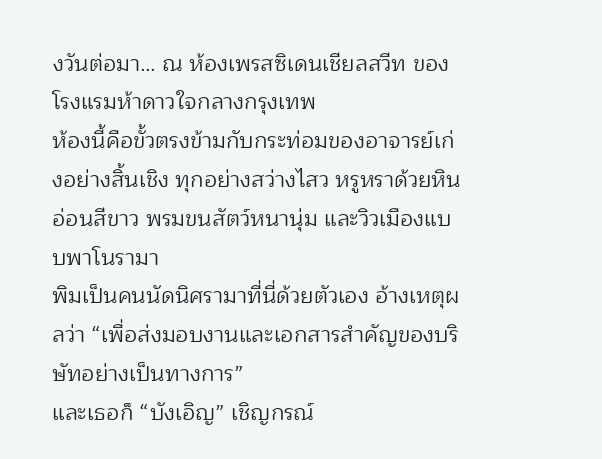งวันต่อมา… ณ ห้องเพรสซิเดนเชียลสวีท ของโรงแรมห้าดาวใจกลางกรุงเทพ
ห้องนี้คือขั้วตรงข้ามกับกระท่อมของอาจารย์เก่งอย่างสิ้นเชิง ทุกอย่างสว่างไสว หรูหราด้วยหินอ่อนสีขาว พรมขนสัตว์หนานุ่ม และวิวเมืองแบบพาโนรามา
พิมเป็นคนนัดนิศรามาที่นี่ด้วยตัวเอง อ้างเหตุผลว่า “เพื่อส่งมอบงานและเอกสารสำคัญของบริษัทอย่างเป็นทางการ”
และเธอก็ “บังเอิญ” เชิญกรณ์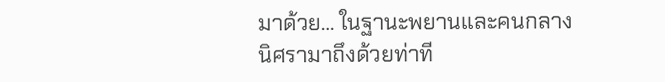มาด้วย… ในฐานะพยานและคนกลาง
นิศรามาถึงด้วยท่าที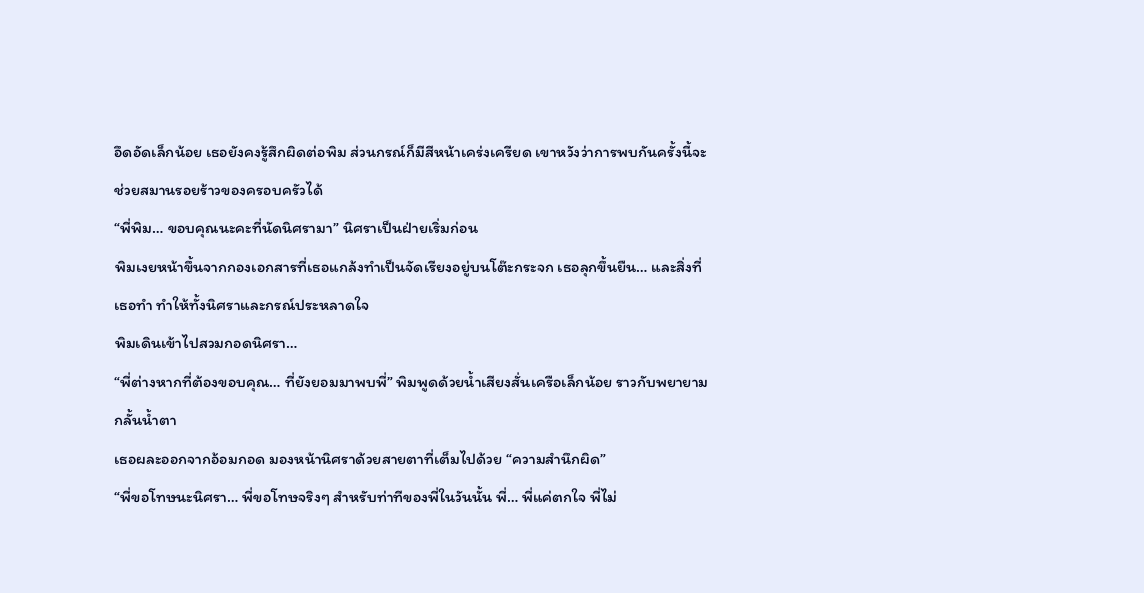อึดอัดเล็กน้อย เธอยังคงรู้สึกผิดต่อพิม ส่วนกรณ์ก็มีสีหน้าเคร่งเครียด เขาหวังว่าการพบกันครั้งนี้จะช่วยสมานรอยร้าวของครอบครัวได้
“พี่พิม… ขอบคุณนะคะที่นัดนิศรามา” นิศราเป็นฝ่ายเริ่มก่อน
พิมเงยหน้าขึ้นจากกองเอกสารที่เธอแกล้งทำเป็นจัดเรียงอยู่บนโต๊ะกระจก เธอลุกขึ้นยืน… และสิ่งที่เธอทำ ทำให้ทั้งนิศราและกรณ์ประหลาดใจ
พิมเดินเข้าไปสวมกอดนิศรา…
“พี่ต่างหากที่ต้องขอบคุณ… ที่ยังยอมมาพบพี่” พิมพูดด้วยน้ำเสียงสั่นเครือเล็กน้อย ราวกับพยายามกลั้นน้ำตา
เธอผละออกจากอ้อมกอด มองหน้านิศราด้วยสายตาที่เต็มไปด้วย “ความสำนึกผิด”
“พี่ขอโทษนะนิศรา… พี่ขอโทษจริงๆ สำหรับท่าทีของพี่ในวันนั้น พี่… พี่แค่ตกใจ พี่ไม่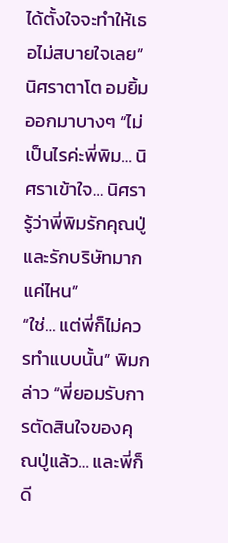ได้ตั้งใจจะทำให้เธอไม่สบายใจเลย”
นิศราตาโต อมยิ้มออกมาบางๆ “ไม่เป็นไรค่ะพี่พิม… นิศราเข้าใจ… นิศรารู้ว่าพี่พิมรักคุณปู่และรักบริษัทมากแค่ไหน”
“ใช่… แต่พี่ก็ไม่ควรทำแบบนั้น” พิมกล่าว “พี่ยอมรับการตัดสินใจของคุณปู่แล้ว… และพี่ก็ดี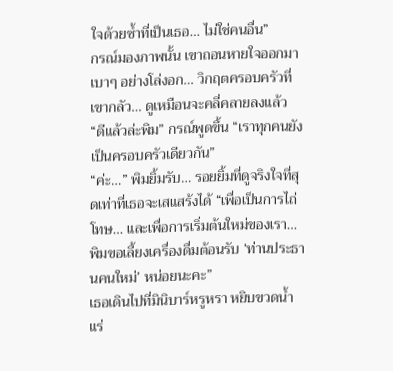ใจด้วยซ้ำที่เป็นเธอ… ไม่ใช่คนอื่น”
กรณ์มองภาพนั้น เขาถอนหายใจออกมาเบาๆ อย่างโล่งอก… วิกฤตครอบครัวที่เขากลัว… ดูเหมือนจะคลี่คลายลงแล้ว
“ดีแล้วล่ะพิม” กรณ์พูดขึ้น “เราทุกคนยังเป็นครอบครัวเดียวกัน”
“ค่ะ…” พิมยิ้มรับ… รอยยิ้มที่ดูจริงใจที่สุดเท่าที่เธอจะเสแสร้งได้ “เพื่อเป็นการไถ่โทษ… และเพื่อการเริ่มต้นใหม่ของเรา… พิมขอเลี้ยงเครื่องดื่มต้อนรับ ‘ท่านประธานคนใหม่’ หน่อยนะคะ”
เธอเดินไปที่มินิบาร์หรูหรา หยิบขวดน้ำแร่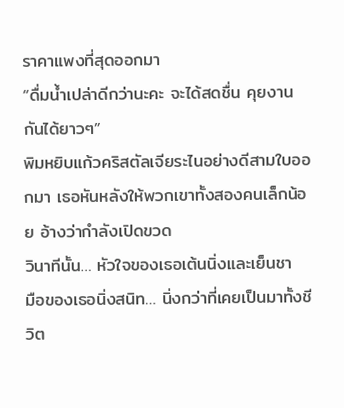ราคาแพงที่สุดออกมา
“ดื่มน้ำเปล่าดีกว่านะคะ จะได้สดชื่น คุยงานกันได้ยาวๆ”
พิมหยิบแก้วคริสตัลเจียระไนอย่างดีสามใบออกมา เธอหันหลังให้พวกเขาทั้งสองคนเล็กน้อย อ้างว่ากำลังเปิดขวด
วินาทีนั้น… หัวใจของเธอเต้นนิ่งและเย็นชา
มือของเธอนิ่งสนิท… นิ่งกว่าที่เคยเป็นมาทั้งชีวิต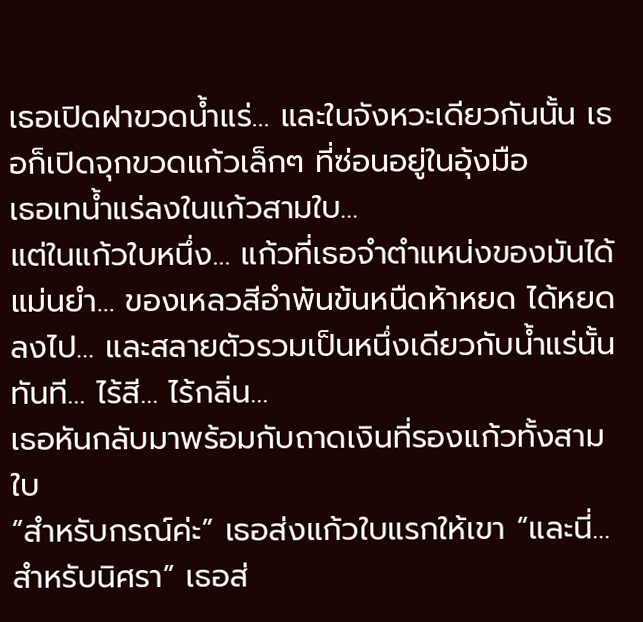เธอเปิดฝาขวดน้ำแร่… และในจังหวะเดียวกันนั้น เธอก็เปิดจุกขวดแก้วเล็กๆ ที่ซ่อนอยู่ในอุ้งมือ
เธอเทน้ำแร่ลงในแก้วสามใบ…
แต่ในแก้วใบหนึ่ง… แก้วที่เธอจำตำแหน่งของมันได้แม่นยำ… ของเหลวสีอำพันข้นหนืดห้าหยด ได้หยดลงไป… และสลายตัวรวมเป็นหนึ่งเดียวกับน้ำแร่นั้นทันที… ไร้สี… ไร้กลิ่น…
เธอหันกลับมาพร้อมกับถาดเงินที่รองแก้วทั้งสามใบ
“สำหรับกรณ์ค่ะ” เธอส่งแก้วใบแรกให้เขา “และนี่… สำหรับนิศรา” เธอส่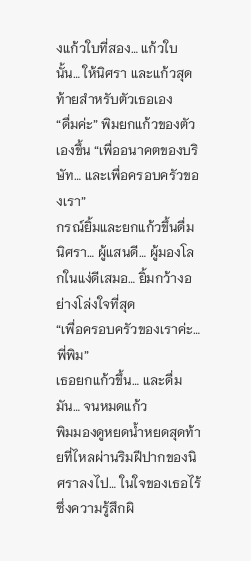งแก้วใบที่สอง… แก้วใบนั้น… ให้นิศรา และแก้วสุดท้ายสำหรับตัวเธอเอง
“ดื่มค่ะ” พิมยกแก้วของตัวเองขึ้น “เพื่ออนาคตของบริษัท… และเพื่อครอบครัวของเรา”
กรณ์ยิ้มและยกแก้วขึ้นดื่ม
นิศรา… ผู้แสนดี… ผู้มองโลกในแง่ดีเสมอ… ยิ้มกว้างอย่างโล่งใจที่สุด
“เพื่อครอบครัวของเราค่ะ… พี่พิม”
เธอยกแก้วขึ้น… และดื่มมัน… จนหมดแก้ว
พิมมองดูหยดน้ำหยดสุดท้ายที่ไหลผ่านริมฝีปากของนิศราลงไป… ในใจของเธอไร้ซึ่งความรู้สึกผิ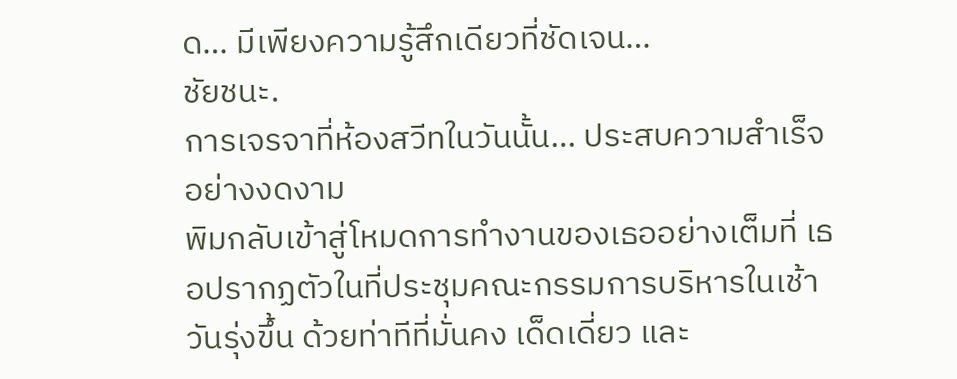ด… มีเพียงความรู้สึกเดียวที่ชัดเจน…
ชัยชนะ.
การเจรจาที่ห้องสวีทในวันนั้น… ประสบความสำเร็จอย่างงดงาม
พิมกลับเข้าสู่โหมดการทำงานของเธออย่างเต็มที่ เธอปรากฏตัวในที่ประชุมคณะกรรมการบริหารในเช้าวันรุ่งขึ้น ด้วยท่าทีที่มั่นคง เด็ดเดี่ยว และ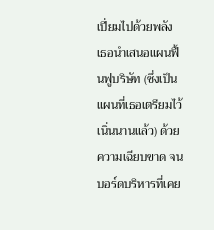เปี่ยมไปด้วยพลัง
เธอนำเสนอแผนฟื้นฟูบริษัท (ซึ่งเป็นแผนที่เธอเตรียมไว้เนิ่นนานแล้ว) ด้วยความเฉียบขาด จนบอร์ดบริหารที่เคย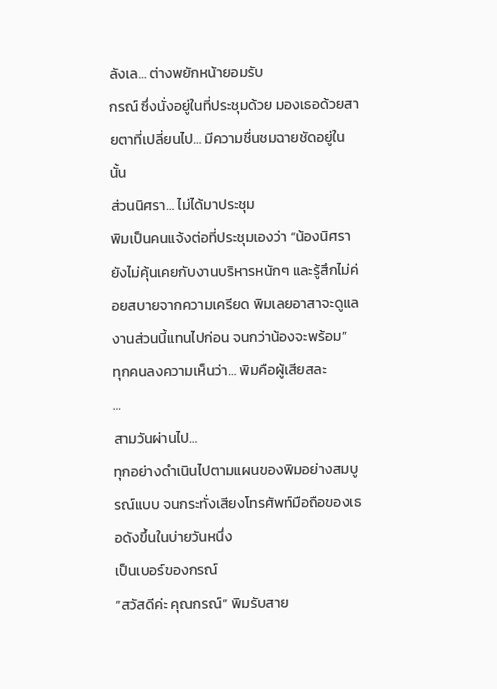ลังเล… ต่างพยักหน้ายอมรับ
กรณ์ ซึ่งนั่งอยู่ในที่ประชุมด้วย มองเธอด้วยสายตาที่เปลี่ยนไป… มีความชื่นชมฉายชัดอยู่ในนั้น
ส่วนนิศรา… ไม่ได้มาประชุม
พิมเป็นคนแจ้งต่อที่ประชุมเองว่า “น้องนิศรายังไม่คุ้นเคยกับงานบริหารหนักๆ และรู้สึกไม่ค่อยสบายจากความเครียด พิมเลยอาสาจะดูแลงานส่วนนี้แทนไปก่อน จนกว่าน้องจะพร้อม”
ทุกคนลงความเห็นว่า… พิมคือผู้เสียสละ
…
สามวันผ่านไป…
ทุกอย่างดำเนินไปตามแผนของพิมอย่างสมบูรณ์แบบ จนกระทั่งเสียงโทรศัพท์มือถือของเธอดังขึ้นในบ่ายวันหนึ่ง
เป็นเบอร์ของกรณ์
“สวัสดีค่ะ คุณกรณ์” พิมรับสาย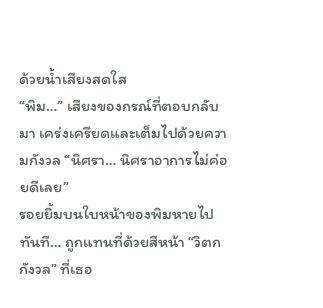ด้วยน้ำเสียงสดใส
“พิม…” เสียงของกรณ์ที่ตอบกลับมา เคร่งเครียดและเต็มไปด้วยความกังวล “นิศรา… นิศราอาการไม่ค่อยดีเลย”
รอยยิ้มบนใบหน้าของพิมหายไปทันที… ถูกแทนที่ด้วยสีหน้า “วิตกกังวล” ที่เธอ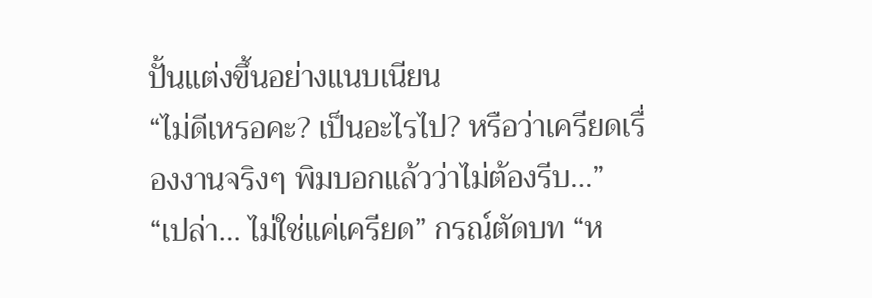ปั้นแต่งขึ้นอย่างแนบเนียน
“ไม่ดีเหรอคะ? เป็นอะไรไป? หรือว่าเครียดเรื่องงานจริงๆ พิมบอกแล้วว่าไม่ต้องรีบ…”
“เปล่า… ไม่ใช่แค่เครียด” กรณ์ตัดบท “ห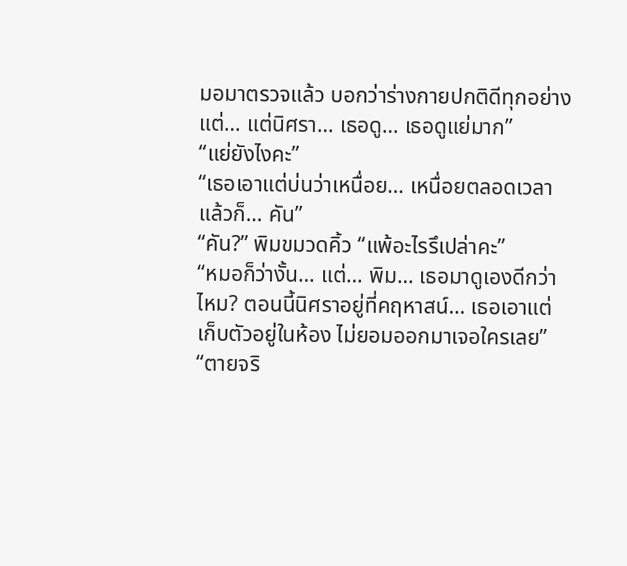มอมาตรวจแล้ว บอกว่าร่างกายปกติดีทุกอย่าง แต่… แต่นิศรา… เธอดู… เธอดูแย่มาก”
“แย่ยังไงคะ”
“เธอเอาแต่บ่นว่าเหนื่อย… เหนื่อยตลอดเวลา แล้วก็… คัน”
“คัน?” พิมขมวดคิ้ว “แพ้อะไรรึเปล่าคะ”
“หมอก็ว่างั้น… แต่… พิม… เธอมาดูเองดีกว่าไหม? ตอนนี้นิศราอยู่ที่คฤหาสน์… เธอเอาแต่เก็บตัวอยู่ในห้อง ไม่ยอมออกมาเจอใครเลย”
“ตายจริ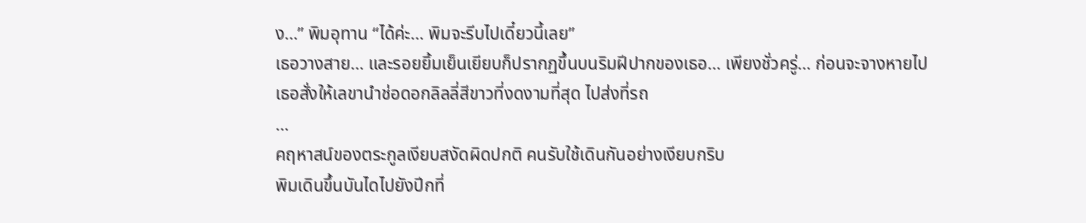ง…” พิมอุทาน “ได้ค่ะ… พิมจะรีบไปเดี๋ยวนี้เลย”
เธอวางสาย… และรอยยิ้มเย็นเยียบก็ปรากฏขึ้นบนริมฝีปากของเธอ… เพียงชั่วครู่… ก่อนจะจางหายไป
เธอสั่งให้เลขานำช่อดอกลิลลี่สีขาวที่งดงามที่สุด ไปส่งที่รถ
…
คฤหาสน์ของตระกูลเงียบสงัดผิดปกติ คนรับใช้เดินกันอย่างเงียบกริบ
พิมเดินขึ้นบันไดไปยังปีกที่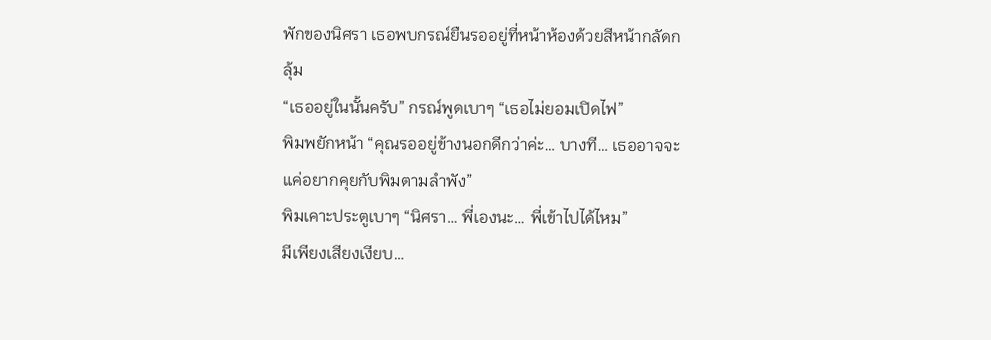พักของนิศรา เธอพบกรณ์ยืนรออยู่ที่หน้าห้องด้วยสีหน้ากลัดกลุ้ม
“เธออยู่ในนั้นครับ” กรณ์พูดเบาๆ “เธอไม่ยอมเปิดไฟ”
พิมพยักหน้า “คุณรออยู่ข้างนอกดีกว่าค่ะ… บางที… เธออาจจะแค่อยากคุยกับพิมตามลำพัง”
พิมเคาะประตูเบาๆ “นิศรา… พี่เองนะ… พี่เข้าไปได้ไหม”
มีเพียงเสียงเงียบ…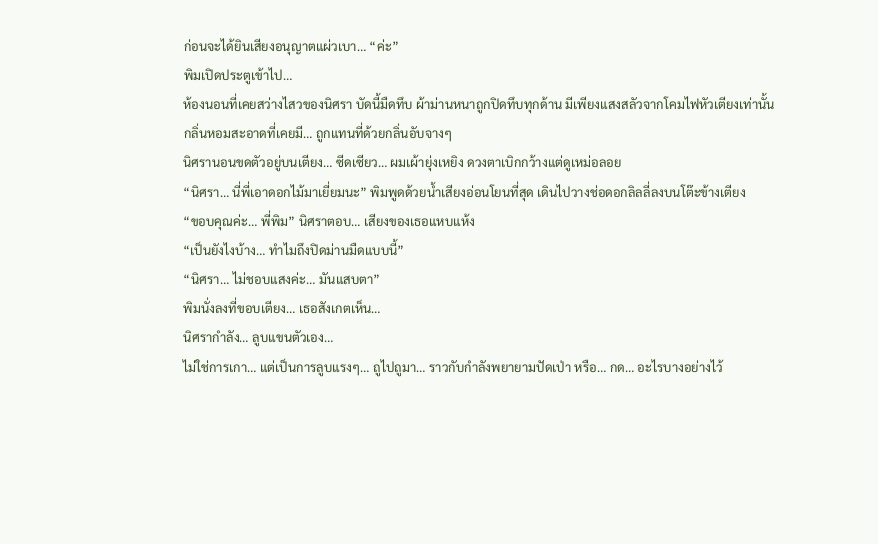ก่อนจะได้ยินเสียงอนุญาตแผ่วเบา… “ค่ะ”
พิมเปิดประตูเข้าไป…
ห้องนอนที่เคยสว่างไสวของนิศรา บัดนี้มืดทึบ ผ้าม่านหนาถูกปิดทึบทุกด้าน มีเพียงแสงสลัวจากโคมไฟหัวเตียงเท่านั้น
กลิ่นหอมสะอาดที่เคยมี… ถูกแทนที่ด้วยกลิ่นอับจางๆ
นิศรานอนขดตัวอยู่บนเตียง… ซีดเซียว… ผมเผ้ายุ่งเหยิง ดวงตาเบิกกว้างแต่ดูเหม่อลอย
“นิศรา… นี่พี่เอาดอกไม้มาเยี่ยมนะ” พิมพูดด้วยน้ำเสียงอ่อนโยนที่สุด เดินไปวางช่อดอกลิลลี่ลงบนโต๊ะข้างเตียง
“ขอบคุณค่ะ… พี่พิม” นิศราตอบ… เสียงของเธอแหบแห้ง
“เป็นยังไงบ้าง… ทำไมถึงปิดม่านมืดแบบนี้”
“นิศรา… ไม่ชอบแสงค่ะ… มันแสบตา”
พิมนั่งลงที่ขอบเตียง… เธอสังเกตเห็น…
นิศรากำลัง… ลูบแขนตัวเอง…
ไม่ใช่การเกา… แต่เป็นการลูบแรงๆ… ถูไปถูมา… ราวกับกำลังพยายามปัดเป่า หรือ… กด… อะไรบางอย่างไว้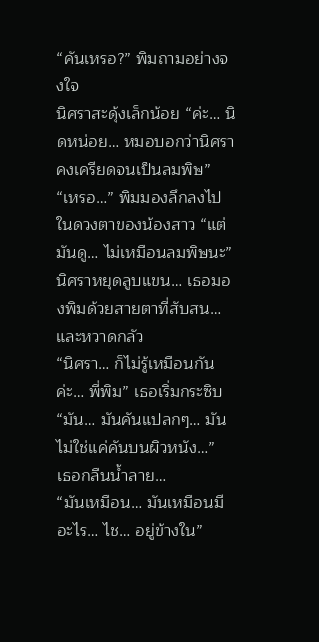“คันเหรอ?” พิมถามอย่างจงใจ
นิศราสะดุ้งเล็กน้อย “ค่ะ… นิดหน่อย… หมอบอกว่านิศราคงเครียดจนเป็นลมพิษ”
“เหรอ…” พิมมองลึกลงไปในดวงตาของน้องสาว “แต่มันดู… ไม่เหมือนลมพิษนะ”
นิศราหยุดลูบแขน… เธอมองพิมด้วยสายตาที่สับสน… และหวาดกลัว
“นิศรา… ก็ไม่รู้เหมือนกันค่ะ… พี่พิม” เธอเริ่มกระซิบ “มัน… มันคันแปลกๆ… มันไม่ใช่แค่คันบนผิวหนัง…”
เธอกลืนน้ำลาย…
“มันเหมือน… มันเหมือนมีอะไร… ไช… อยู่ข้างใน”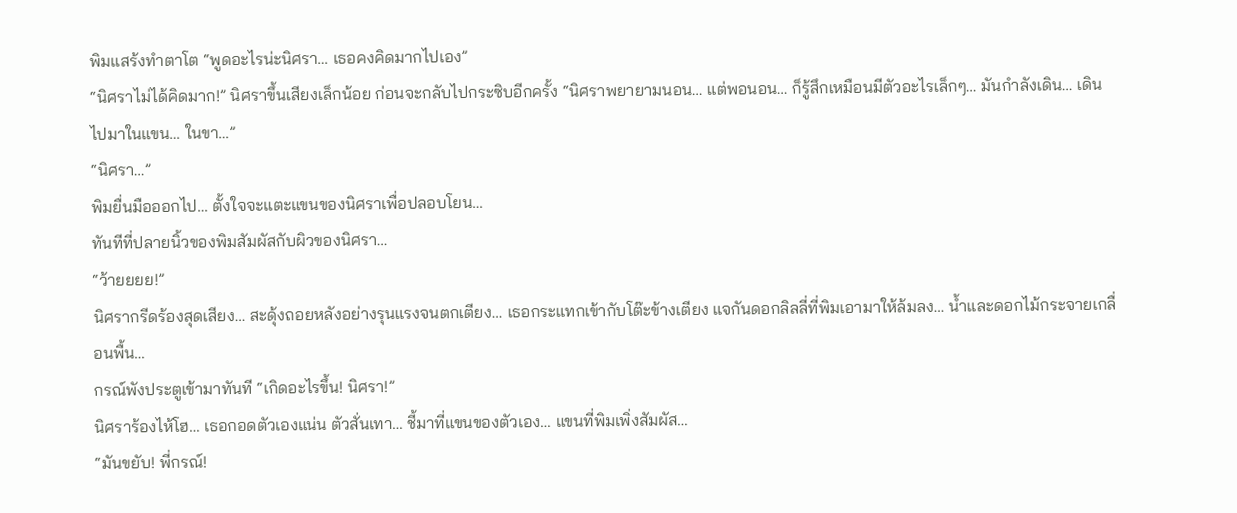พิมแสร้งทำตาโต “พูดอะไรน่ะนิศรา… เธอคงคิดมากไปเอง”
“นิศราไม่ได้คิดมาก!” นิศราขึ้นเสียงเล็กน้อย ก่อนจะกลับไปกระซิบอีกครั้ง “นิศราพยายามนอน… แต่พอนอน… ก็รู้สึกเหมือนมีตัวอะไรเล็กๆ… มันกำลังเดิน… เดินไปมาในแขน… ในขา…”
“นิศรา…”
พิมยื่นมือออกไป… ตั้งใจจะแตะแขนของนิศราเพื่อปลอบโยน…
ทันทีที่ปลายนิ้วของพิมสัมผัสกับผิวของนิศรา…
“ว้ายยยย!”
นิศรากรีดร้องสุดเสียง… สะดุ้งถอยหลังอย่างรุนแรงจนตกเตียง… เธอกระแทกเข้ากับโต๊ะข้างเตียง แจกันดอกลิลลี่ที่พิมเอามาให้ล้มลง… น้ำและดอกไม้กระจายเกลื่อนพื้น…
กรณ์พังประตูเข้ามาทันที “เกิดอะไรขึ้น! นิศรา!”
นิศราร้องไห้โฮ… เธอกอดตัวเองแน่น ตัวสั่นเทา… ชี้มาที่แขนของตัวเอง… แขนที่พิมเพิ่งสัมผัส…
“มันขยับ! พี่กรณ์!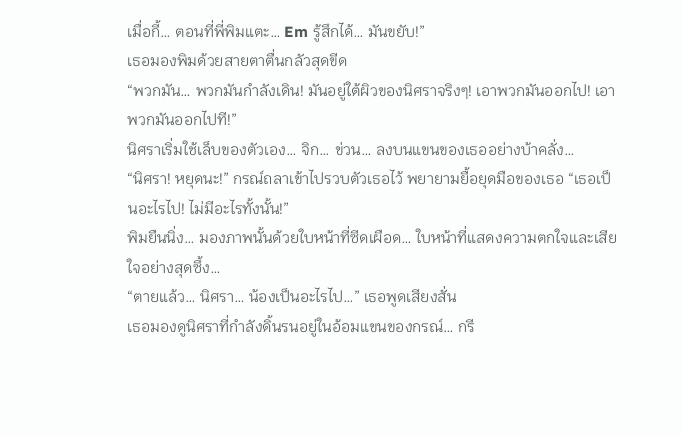เมื่อกี้… ตอนที่พี่พิมแตะ… Em รู้สึกได้… มันขยับ!”
เธอมองพิมด้วยสายตาตื่นกลัวสุดขีด
“พวกมัน… พวกมันกำลังเดิน! มันอยู่ใต้ผิวของนิศราจริงๆ! เอาพวกมันออกไป! เอาพวกมันออกไปที!”
นิศราเริ่มใช้เล็บของตัวเอง… จิก… ข่วน… ลงบนแขนของเธออย่างบ้าคลั่ง…
“นิศรา! หยุดนะ!” กรณ์ถลาเข้าไปรวบตัวเธอไว้ พยายามยื้อยุดมือของเธอ “เธอเป็นอะไรไป! ไม่มีอะไรทั้งนั้น!”
พิมยืนนิ่ง… มองภาพนั้นด้วยใบหน้าที่ซีดเผือด… ใบหน้าที่แสดงความตกใจและเสียใจอย่างสุดซึ้ง…
“ตายแล้ว… นิศรา… น้องเป็นอะไรไป…” เธอพูดเสียงสั่น
เธอมองดูนิศราที่กำลังดิ้นรนอยู่ในอ้อมแขนของกรณ์… กรี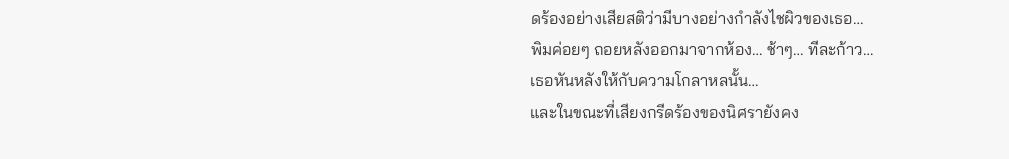ดร้องอย่างเสียสติว่ามีบางอย่างกำลังไชผิวของเธอ…
พิมค่อยๆ ถอยหลังออกมาจากห้อง… ช้าๆ… ทีละก้าว…
เธอหันหลังให้กับความโกลาหลนั้น…
และในขณะที่เสียงกรีดร้องของนิศรายังคง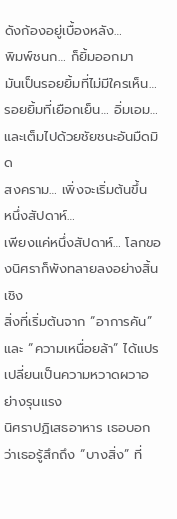ดังก้องอยู่เบื้องหลัง…
พิมพ์ชนก… ก็ยิ้มออกมา
มันเป็นรอยยิ้มที่ไม่มีใครเห็น… รอยยิ้มที่เยือกเย็น… อิ่มเอม… และเต็มไปด้วยชัยชนะอันมืดมิด
สงคราม… เพิ่งจะเริ่มต้นขึ้น
หนึ่งสัปดาห์…
เพียงแค่หนึ่งสัปดาห์… โลกของนิศราก็พังทลายลงอย่างสิ้นเชิง
สิ่งที่เริ่มต้นจาก “อาการคัน” และ “ความเหนื่อยล้า” ได้แปรเปลี่ยนเป็นความหวาดผวาอย่างรุนแรง
นิศราปฏิเสธอาหาร เธอบอกว่าเธอรู้สึกถึง “บางสิ่ง” ที่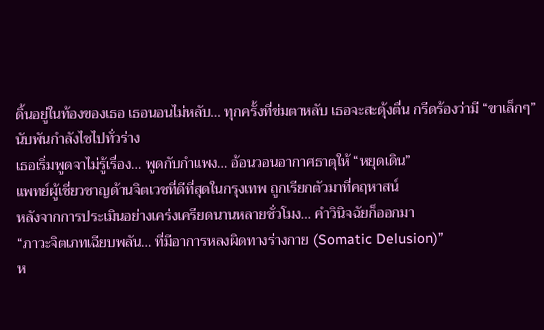ดิ้นอยู่ในท้องของเธอ เธอนอนไม่หลับ… ทุกครั้งที่ข่มตาหลับ เธอจะสะดุ้งตื่น กรีดร้องว่ามี “ขาเล็กๆ” นับพันกำลังไชไปทั่วร่าง
เธอเริ่มพูดจาไม่รู้เรื่อง… พูดกับกำแพง… อ้อนวอนอากาศธาตุให้ “หยุดเดิน”
แพทย์ผู้เชี่ยวชาญด้านจิตเวชที่ดีที่สุดในกรุงเทพ ถูกเรียกตัวมาที่คฤหาสน์
หลังจากการประเมินอย่างเคร่งเครียดนานหลายชั่วโมง… คำวินิจฉัยก็ออกมา
“ภาวะจิตเภทเฉียบพลัน… ที่มีอาการหลงผิดทางร่างกาย (Somatic Delusion)”
ห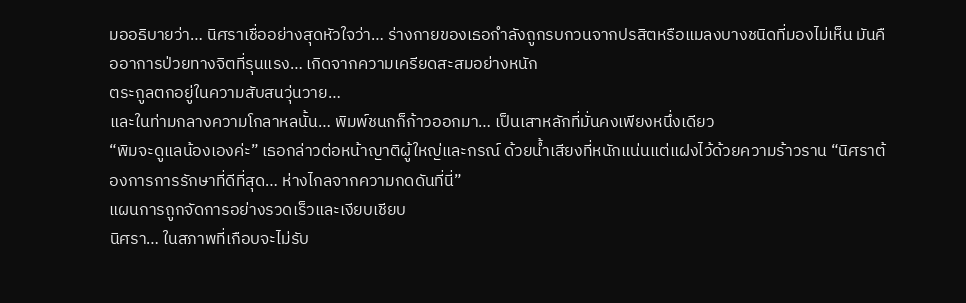มออธิบายว่า… นิศราเชื่ออย่างสุดหัวใจว่า… ร่างกายของเธอกำลังถูกรบกวนจากปรสิตหรือแมลงบางชนิดที่มองไม่เห็น มันคืออาการป่วยทางจิตที่รุนแรง… เกิดจากความเครียดสะสมอย่างหนัก
ตระกูลตกอยู่ในความสับสนวุ่นวาย…
และในท่ามกลางความโกลาหลนั้น… พิมพ์ชนกก็ก้าวออกมา… เป็นเสาหลักที่มั่นคงเพียงหนึ่งเดียว
“พิมจะดูแลน้องเองค่ะ” เธอกล่าวต่อหน้าญาติผู้ใหญ่และกรณ์ ด้วยน้ำเสียงที่หนักแน่นแต่แฝงไว้ด้วยความร้าวราน “นิศราต้องการการรักษาที่ดีที่สุด… ห่างไกลจากความกดดันที่นี่”
แผนการถูกจัดการอย่างรวดเร็วและเงียบเชียบ
นิศรา… ในสภาพที่เกือบจะไม่รับ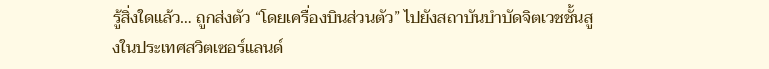รู้สิ่งใดแล้ว… ถูกส่งตัว “โดยเครื่องบินส่วนตัว” ไปยังสถาบันบำบัดจิตเวชชั้นสูงในประเทศสวิตเซอร์แลนด์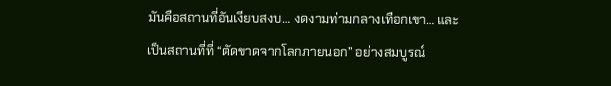มันคือสถานที่อันเงียบสงบ… งดงามท่ามกลางเทือกเขา… และเป็นสถานที่ที่ “ตัดขาดจากโลกภายนอก” อย่างสมบูรณ์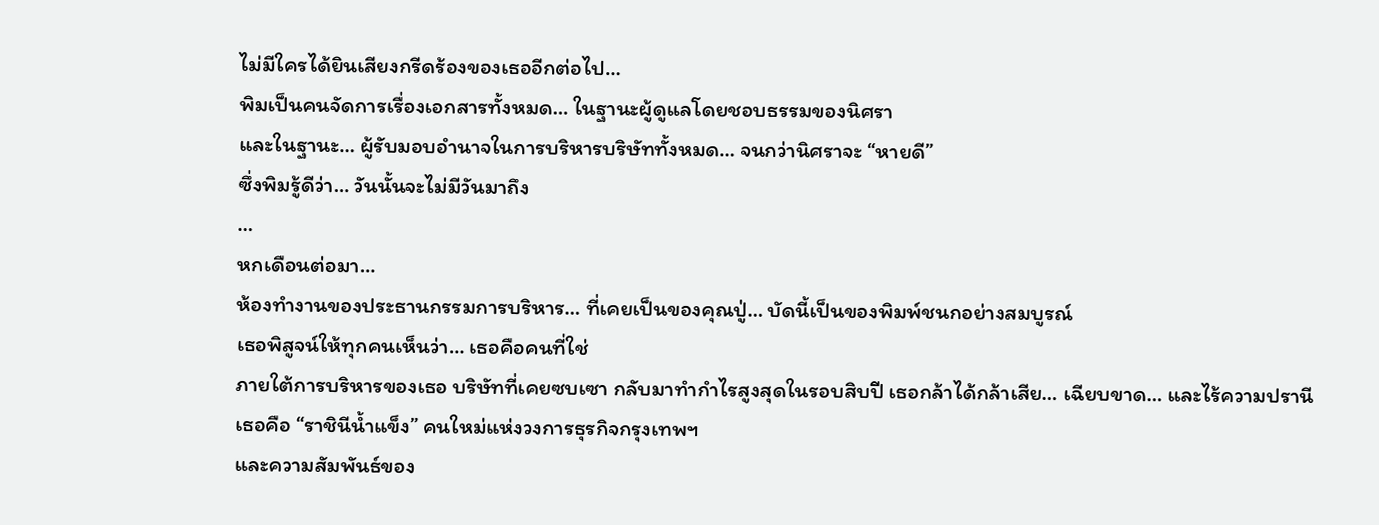ไม่มีใครได้ยินเสียงกรีดร้องของเธออีกต่อไป…
พิมเป็นคนจัดการเรื่องเอกสารทั้งหมด… ในฐานะผู้ดูแลโดยชอบธรรมของนิศรา
และในฐานะ… ผู้รับมอบอำนาจในการบริหารบริษัททั้งหมด… จนกว่านิศราจะ “หายดี”
ซึ่งพิมรู้ดีว่า… วันนั้นจะไม่มีวันมาถึง
…
หกเดือนต่อมา…
ห้องทำงานของประธานกรรมการบริหาร… ที่เคยเป็นของคุณปู่… บัดนี้เป็นของพิมพ์ชนกอย่างสมบูรณ์
เธอพิสูจน์ให้ทุกคนเห็นว่า… เธอคือคนที่ใช่
ภายใต้การบริหารของเธอ บริษัทที่เคยซบเซา กลับมาทำกำไรสูงสุดในรอบสิบปี เธอกล้าได้กล้าเสีย… เฉียบขาด… และไร้ความปรานี
เธอคือ “ราชินีน้ำแข็ง” คนใหม่แห่งวงการธุรกิจกรุงเทพฯ
และความสัมพันธ์ของ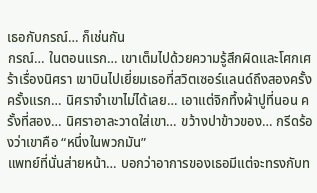เธอกับกรณ์… ก็เช่นกัน
กรณ์… ในตอนแรก… เขาเต็มไปด้วยความรู้สึกผิดและโศกเศร้าเรื่องนิศรา เขาบินไปเยี่ยมเธอที่สวิตเซอร์แลนด์ถึงสองครั้ง
ครั้งแรก… นิศราจำเขาไม่ได้เลย… เอาแต่จิกทึ้งผ้าปูที่นอน ครั้งที่สอง… นิศราอาละวาดใส่เขา… ขว้างปาข้าวของ… กรีดร้องว่าเขาคือ “หนึ่งในพวกมัน”
แพทย์ที่นั่นส่ายหน้า… บอกว่าอาการของเธอมีแต่จะทรงกับท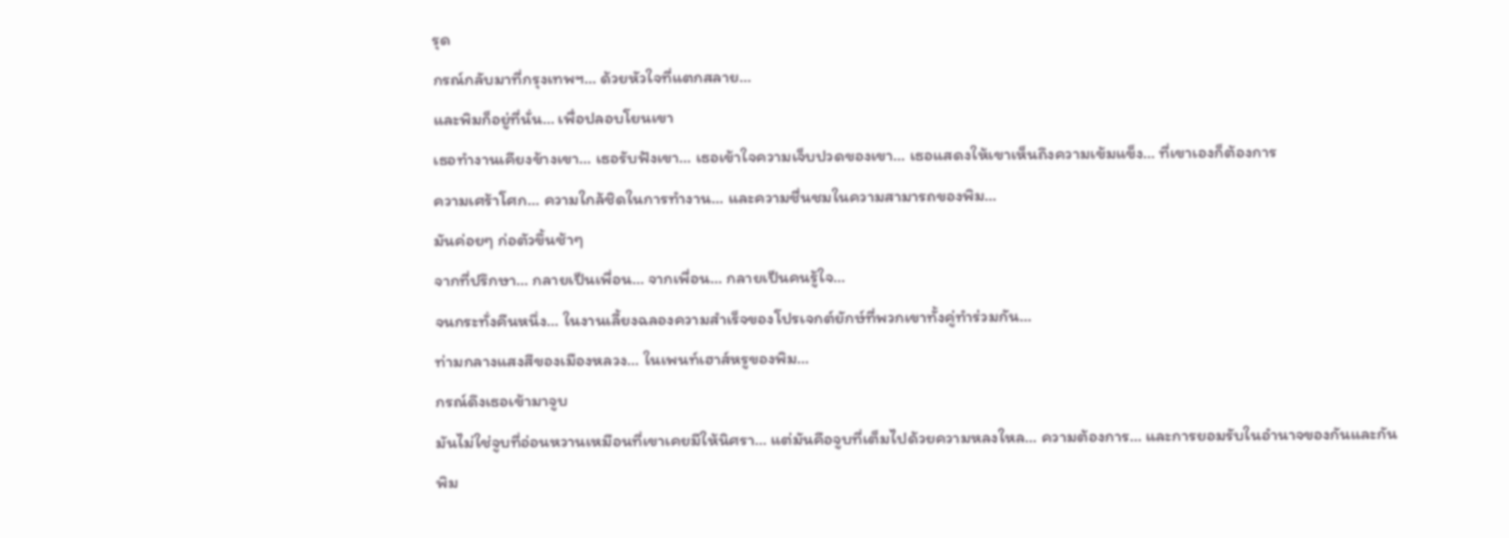รุด
กรณ์กลับมาที่กรุงเทพฯ… ด้วยหัวใจที่แตกสลาย…
และพิมก็อยู่ที่นั่น… เพื่อปลอบโยนเขา
เธอทำงานเคียงข้างเขา… เธอรับฟังเขา… เธอเข้าใจความเจ็บปวดของเขา… เธอแสดงให้เขาเห็นถึงความเข้มแข็ง… ที่เขาเองก็ต้องการ
ความเศร้าโศก… ความใกล้ชิดในการทำงาน… และความชื่นชมในความสามารถของพิม…
มันค่อยๆ ก่อตัวขึ้นช้าๆ
จากที่ปรึกษา… กลายเป็นเพื่อน… จากเพื่อน… กลายเป็นคนรู้ใจ…
จนกระทั่งคืนหนึ่ง… ในงานเลี้ยงฉลองความสำเร็จของโปรเจกต์ยักษ์ที่พวกเขาทั้งคู่ทำร่วมกัน…
ท่ามกลางแสงสีของเมืองหลวง… ในเพนท์เฮาส์หรูของพิม…
กรณ์ดึงเธอเข้ามาจูบ
มันไม่ใช่จูบที่อ่อนหวานเหมือนที่เขาเคยมีให้นิศรา… แต่มันคือจูบที่เต็มไปด้วยความหลงใหล… ความต้องการ… และการยอมรับในอำนาจของกันและกัน
พิม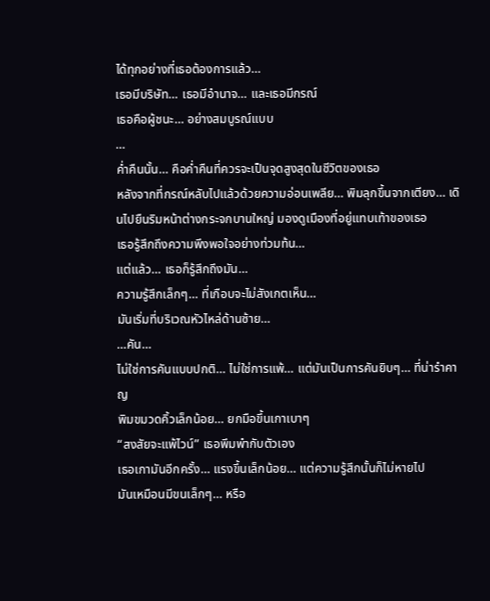ได้ทุกอย่างที่เธอต้องการแล้ว…
เธอมีบริษัท… เธอมีอำนาจ… และเธอมีกรณ์
เธอคือผู้ชนะ… อย่างสมบูรณ์แบบ
…
ค่ำคืนนั้น… คือค่ำคืนที่ควรจะเป็นจุดสูงสุดในชีวิตของเธอ
หลังจากที่กรณ์หลับไปแล้วด้วยความอ่อนเพลีย… พิมลุกขึ้นจากเตียง… เดินไปยืนริมหน้าต่างกระจกบานใหญ่ มองดูเมืองที่อยู่แทบเท้าของเธอ
เธอรู้สึกถึงความพึงพอใจอย่างท่วมท้น…
แต่แล้ว… เธอก็รู้สึกถึงมัน…
ความรู้สึกเล็กๆ… ที่เกือบจะไม่สังเกตเห็น…
มันเริ่มที่บริเวณหัวไหล่ด้านซ้าย…
…คัน…
ไม่ใช่การคันแบบปกติ… ไม่ใช่การแพ้… แต่มันเป็นการคันยิบๆ… ที่น่ารำคาญ
พิมขมวดคิ้วเล็กน้อย… ยกมือขึ้นเกาเบาๆ
“สงสัยจะแพ้ไวน์” เธอพึมพำกับตัวเอง
เธอเกามันอีกครั้ง… แรงขึ้นเล็กน้อย… แต่ความรู้สึกนั้นก็ไม่หายไป
มันเหมือนมีขนเล็กๆ… หรือ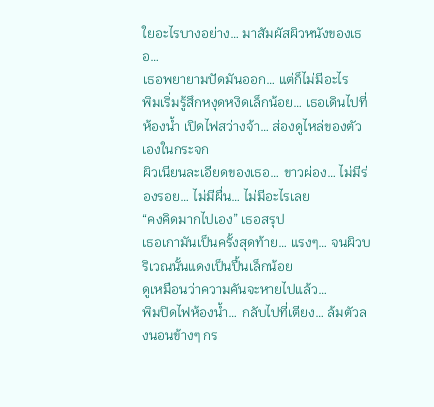ใยอะไรบางอย่าง… มาสัมผัสผิวหนังของเธอ…
เธอพยายามปัดมันออก… แต่ก็ไม่มีอะไร
พิมเริ่มรู้สึกหงุดหงิดเล็กน้อย… เธอเดินไปที่ห้องน้ำ เปิดไฟสว่างจ้า… ส่องดูไหล่ของตัวเองในกระจก
ผิวเนียนละเอียดของเธอ… ขาวผ่อง… ไม่มีร่องรอย… ไม่มีผื่น… ไม่มีอะไรเลย
“คงคิดมากไปเอง” เธอสรุป
เธอเกามันเป็นครั้งสุดท้าย… แรงๆ… จนผิวบริเวณนั้นแดงเป็นปื้นเล็กน้อย
ดูเหมือนว่าความคันจะหายไปแล้ว…
พิมปิดไฟห้องน้ำ… กลับไปที่เตียง… ล้มตัวลงนอนข้างๆ กร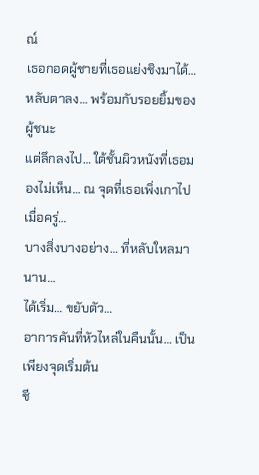ณ์
เธอกอดผู้ชายที่เธอแย่งชิงมาได้… หลับตาลง… พร้อมกับรอยยิ้มของผู้ชนะ
แต่ลึกลงไป… ใต้ชั้นผิวหนังที่เธอมองไม่เห็น… ณ จุดที่เธอเพิ่งเกาไปเมื่อครู่…
บางสิ่งบางอย่าง… ที่หลับใหลมานาน…
ได้เริ่ม… ขยับตัว…
อาการคันที่หัวไหล่ในคืนนั้น… เป็นเพียงจุดเริ่มต้น
ชี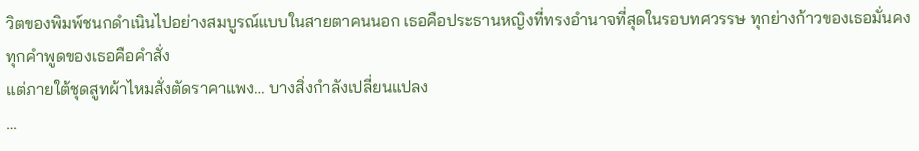วิตของพิมพ์ชนกดำเนินไปอย่างสมบูรณ์แบบในสายตาคนนอก เธอคือประธานหญิงที่ทรงอำนาจที่สุดในรอบทศวรรษ ทุกย่างก้าวของเธอมั่นคง ทุกคำพูดของเธอคือคำสั่ง
แต่ภายใต้ชุดสูทผ้าไหมสั่งตัดราคาแพง… บางสิ่งกำลังเปลี่ยนแปลง
…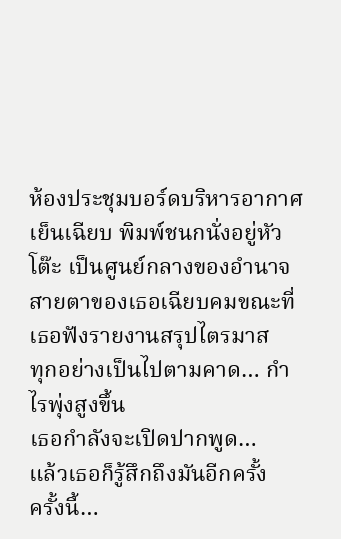ห้องประชุมบอร์ดบริหารอากาศเย็นเฉียบ พิมพ์ชนกนั่งอยู่หัวโต๊ะ เป็นศูนย์กลางของอำนาจ สายตาของเธอเฉียบคมขณะที่เธอฟังรายงานสรุปไตรมาส
ทุกอย่างเป็นไปตามคาด… กำไรพุ่งสูงขึ้น
เธอกำลังจะเปิดปากพูด…
แล้วเธอก็รู้สึกถึงมันอีกครั้ง
ครั้งนี้…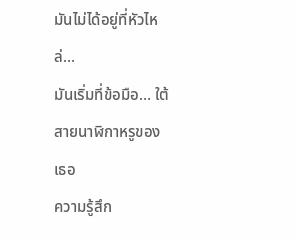มันไม่ได้อยู่ที่หัวไหล่…
มันเริ่มที่ข้อมือ… ใต้สายนาฬิกาหรูของเธอ
ความรู้สึก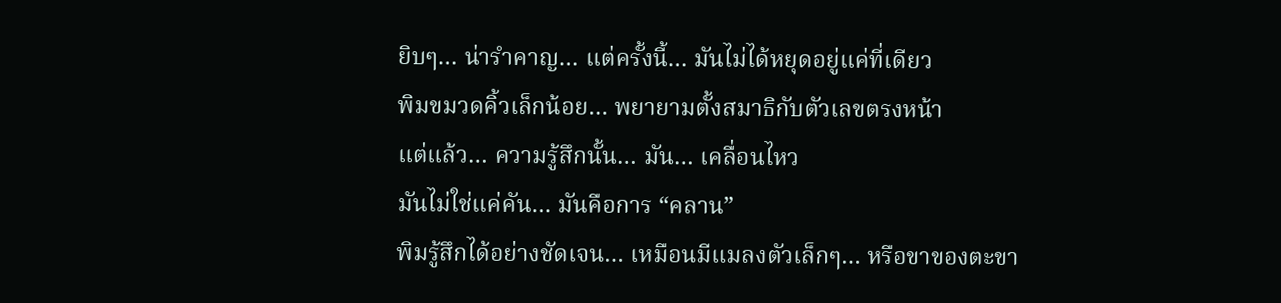ยิบๆ… น่ารำคาญ… แต่ครั้งนี้… มันไม่ได้หยุดอยู่แค่ที่เดียว
พิมขมวดคิ้วเล็กน้อย… พยายามตั้งสมาธิกับตัวเลขตรงหน้า
แต่แล้ว… ความรู้สึกนั้น… มัน… เคลื่อนไหว
มันไม่ใช่แค่คัน… มันคือการ “คลาน”
พิมรู้สึกได้อย่างชัดเจน… เหมือนมีแมลงตัวเล็กๆ… หรือขาของตะขา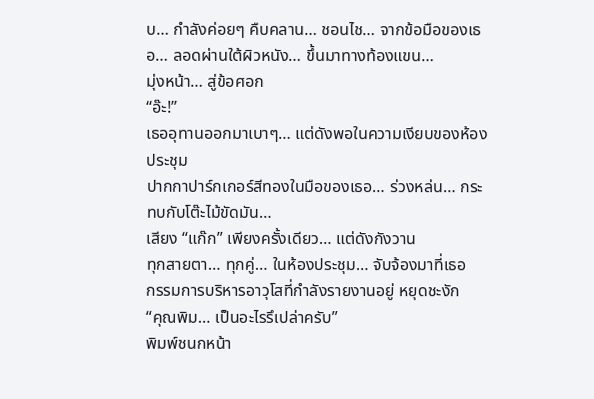บ… กำลังค่อยๆ คืบคลาน… ชอนไช… จากข้อมือของเธอ… ลอดผ่านใต้ผิวหนัง… ขึ้นมาทางท้องแขน…
มุ่งหน้า… สู่ข้อศอก
“อ๊ะ!”
เธออุทานออกมาเบาๆ… แต่ดังพอในความเงียบของห้องประชุม
ปากกาปาร์กเกอร์สีทองในมือของเธอ… ร่วงหล่น… กระทบกับโต๊ะไม้ขัดมัน…
เสียง “แก๊ก” เพียงครั้งเดียว… แต่ดังกังวาน
ทุกสายตา… ทุกคู่… ในห้องประชุม… จับจ้องมาที่เธอ
กรรมการบริหารอาวุโสที่กำลังรายงานอยู่ หยุดชะงัก
“คุณพิม… เป็นอะไรรึเปล่าครับ”
พิมพ์ชนกหน้า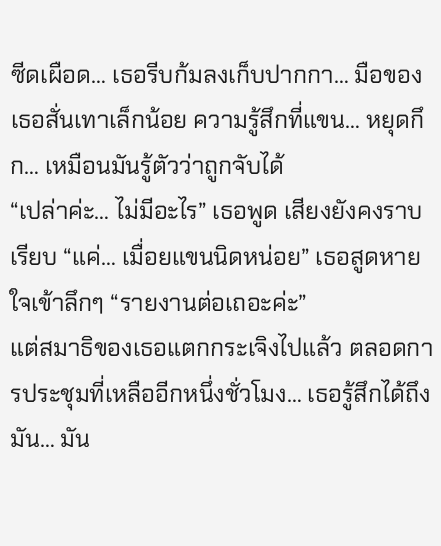ซีดเผือด… เธอรีบก้มลงเก็บปากกา… มือของเธอสั่นเทาเล็กน้อย ความรู้สึกที่แขน… หยุดกึก… เหมือนมันรู้ตัวว่าถูกจับได้
“เปล่าค่ะ… ไม่มีอะไร” เธอพูด เสียงยังคงราบเรียบ “แค่… เมื่อยแขนนิดหน่อย” เธอสูดหายใจเข้าลึกๆ “รายงานต่อเถอะค่ะ”
แต่สมาธิของเธอแตกกระเจิงไปแล้ว ตลอดการประชุมที่เหลืออีกหนึ่งชั่วโมง… เธอรู้สึกได้ถึงมัน… มัน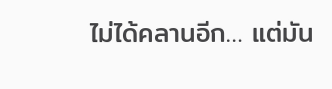ไม่ได้คลานอีก… แต่มัน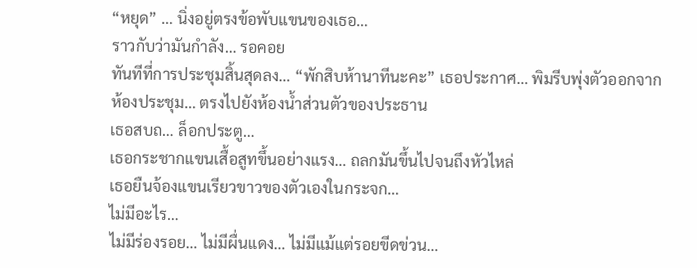“หยุด” … นิ่งอยู่ตรงข้อพับแขนของเธอ…
ราวกับว่ามันกำลัง… รอคอย
ทันทีที่การประชุมสิ้นสุดลง… “พักสิบห้านาทีนะคะ” เธอประกาศ… พิมรีบพุ่งตัวออกจากห้องประชุม… ตรงไปยังห้องน้ำส่วนตัวของประธาน
เธอสบถ… ล็อกประตู…
เธอกระชากแขนเสื้อสูทขึ้นอย่างแรง… ถลกมันขึ้นไปจนถึงหัวไหล่
เธอยืนจ้องแขนเรียวขาวของตัวเองในกระจก…
ไม่มีอะไร…
ไม่มีร่องรอย… ไม่มีผื่นแดง… ไม่มีแม้แต่รอยขีดข่วน…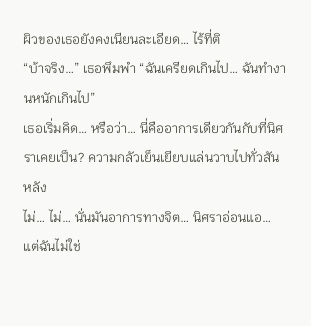ผิวของเธอยังคงเนียนละเอียด… ไร้ที่ติ
“บ้าจริง…” เธอพึมพำ “ฉันเครียดเกินไป… ฉันทำงานหนักเกินไป”
เธอเริ่มคิด… หรือว่า… นี่คืออาการเดียวกันกับที่นิศราเคยเป็น? ความกลัวเย็นเยียบแล่นวาบไปทั่วสันหลัง
ไม่… ไม่… นั่นมันอาการทางจิต… นิศราอ่อนแอ… แต่ฉันไม่ใช่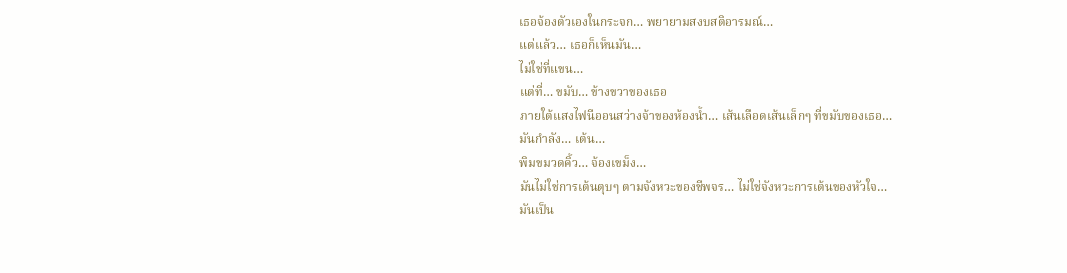เธอจ้องตัวเองในกระจก… พยายามสงบสติอารมณ์…
แต่แล้ว… เธอก็เห็นมัน…
ไม่ใช่ที่แขน…
แต่ที่… ขมับ… ข้างขวาของเธอ
ภายใต้แสงไฟนีออนสว่างจ้าของห้องน้ำ… เส้นเลือดเส้นเล็กๆ ที่ขมับของเธอ…
มันกำลัง… เต้น…
พิมขมวดคิ้ว… จ้องเขม็ง…
มันไม่ใช่การเต้นตุบๆ ตามจังหวะของชีพจร… ไม่ใช่จังหวะการเต้นของหัวใจ…
มันเป็น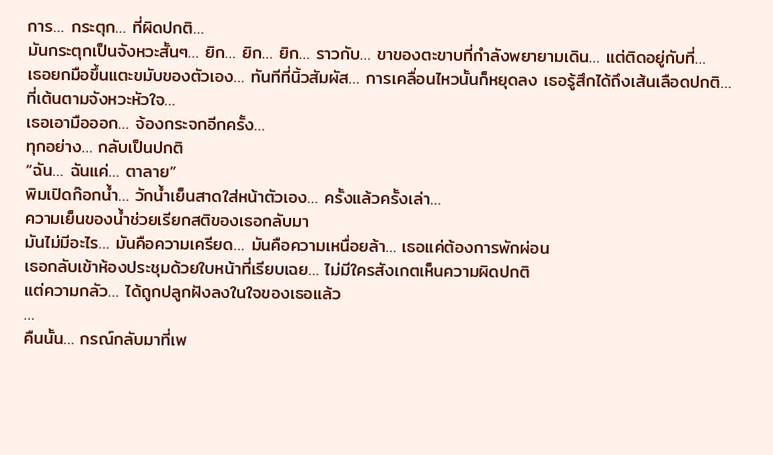การ… กระตุก… ที่ผิดปกติ…
มันกระตุกเป็นจังหวะสั้นๆ… ยิก… ยิก… ยิก… ราวกับ… ขาของตะขาบที่กำลังพยายามเดิน… แต่ติดอยู่กับที่…
เธอยกมือขึ้นแตะขมับของตัวเอง… ทันทีที่นิ้วสัมผัส… การเคลื่อนไหวนั้นก็หยุดลง เธอรู้สึกได้ถึงเส้นเลือดปกติ… ที่เต้นตามจังหวะหัวใจ…
เธอเอามือออก… จ้องกระจกอีกครั้ง…
ทุกอย่าง… กลับเป็นปกติ
“ฉัน… ฉันแค่… ตาลาย”
พิมเปิดก๊อกน้ำ… วักน้ำเย็นสาดใส่หน้าตัวเอง… ครั้งแล้วครั้งเล่า…
ความเย็นของน้ำช่วยเรียกสติของเธอกลับมา
มันไม่มีอะไร… มันคือความเครียด… มันคือความเหนื่อยล้า… เธอแค่ต้องการพักผ่อน
เธอกลับเข้าห้องประชุมด้วยใบหน้าที่เรียบเฉย… ไม่มีใครสังเกตเห็นความผิดปกติ
แต่ความกลัว… ได้ถูกปลูกฝังลงในใจของเธอแล้ว
…
คืนนั้น… กรณ์กลับมาที่เพ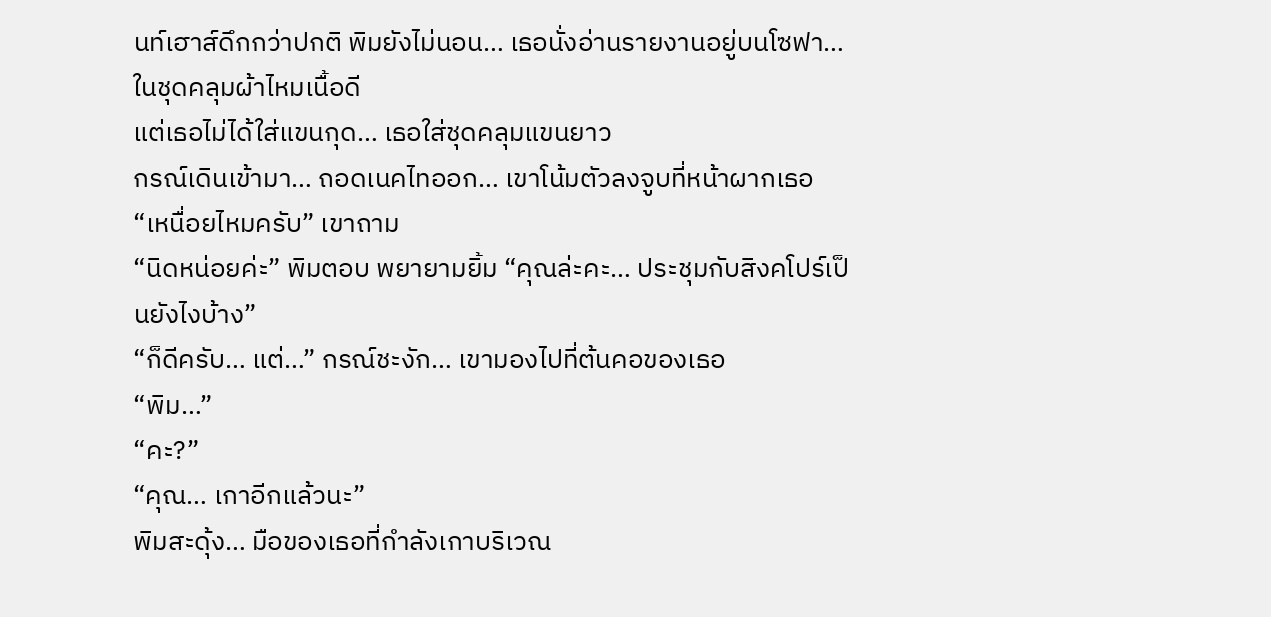นท์เฮาส์ดึกกว่าปกติ พิมยังไม่นอน… เธอนั่งอ่านรายงานอยู่บนโซฟา… ในชุดคลุมผ้าไหมเนื้อดี
แต่เธอไม่ได้ใส่แขนกุด… เธอใส่ชุดคลุมแขนยาว
กรณ์เดินเข้ามา… ถอดเนคไทออก… เขาโน้มตัวลงจูบที่หน้าผากเธอ
“เหนื่อยไหมครับ” เขาถาม
“นิดหน่อยค่ะ” พิมตอบ พยายามยิ้ม “คุณล่ะคะ… ประชุมกับสิงคโปร์เป็นยังไงบ้าง”
“ก็ดีครับ… แต่…” กรณ์ชะงัก… เขามองไปที่ต้นคอของเธอ
“พิม…”
“คะ?”
“คุณ… เกาอีกแล้วนะ”
พิมสะดุ้ง… มือของเธอที่กำลังเกาบริเวณ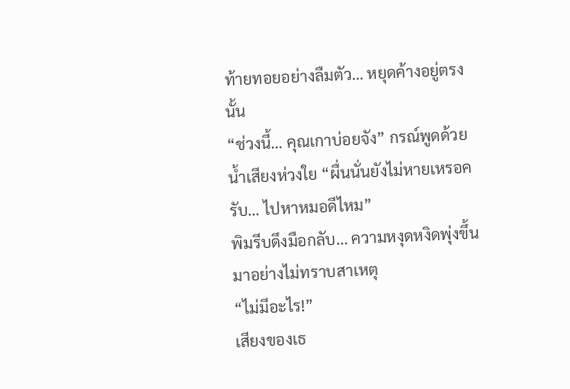ท้ายทอยอย่างลืมตัว… หยุดค้างอยู่ตรงนั้น
“ช่วงนี้… คุณเกาบ่อยจัง” กรณ์พูดด้วยน้ำเสียงห่วงใย “ผื่นนั่นยังไม่หายเหรอครับ… ไปหาหมอดีไหม”
พิมรีบดึงมือกลับ… ความหงุดหงิดพุ่งขึ้นมาอย่างไม่ทราบสาเหตุ
“ไม่มีอะไร!”
เสียงของเธ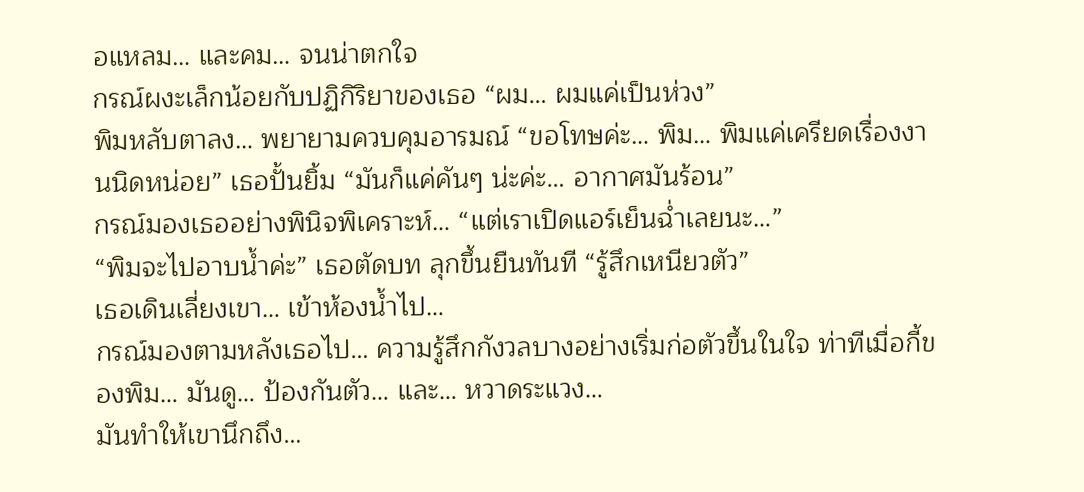อแหลม… และคม… จนน่าตกใจ
กรณ์ผงะเล็กน้อยกับปฏิกิริยาของเธอ “ผม… ผมแค่เป็นห่วง”
พิมหลับตาลง… พยายามควบคุมอารมณ์ “ขอโทษค่ะ… พิม… พิมแค่เครียดเรื่องงานนิดหน่อย” เธอปั้นยิ้ม “มันก็แค่คันๆ น่ะค่ะ… อากาศมันร้อน”
กรณ์มองเธออย่างพินิจพิเคราะห์… “แต่เราเปิดแอร์เย็นฉ่ำเลยนะ…”
“พิมจะไปอาบน้ำค่ะ” เธอตัดบท ลุกขึ้นยืนทันที “รู้สึกเหนียวตัว”
เธอเดินเลี่ยงเขา… เข้าห้องน้ำไป…
กรณ์มองตามหลังเธอไป… ความรู้สึกกังวลบางอย่างเริ่มก่อตัวขึ้นในใจ ท่าทีเมื่อกี้ของพิม… มันดู… ป้องกันตัว… และ… หวาดระแวง…
มันทำให้เขานึกถึง…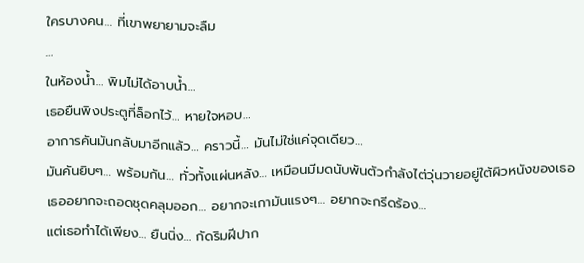ใครบางคน… ที่เขาพยายามจะลืม
…
ในห้องน้ำ… พิมไม่ได้อาบน้ำ…
เธอยืนพิงประตูที่ล็อกไว้… หายใจหอบ…
อาการคันมันกลับมาอีกแล้ว… คราวนี้… มันไม่ใช่แค่จุดเดียว…
มันคันยิบๆ… พร้อมกัน… ทั่วทั้งแผ่นหลัง… เหมือนมีมดนับพันตัวกำลังไต่วุ่นวายอยู่ใต้ผิวหนังของเธอ
เธออยากจะถอดชุดคลุมออก… อยากจะเกามันแรงๆ… อยากจะกรีดร้อง…
แต่เธอทำได้เพียง… ยืนนิ่ง… กัดริมฝีปาก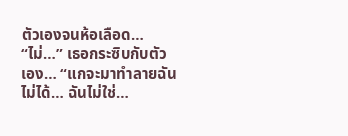ตัวเองจนห้อเลือด…
“ไม่…” เธอกระซิบกับตัวเอง… “แกจะมาทำลายฉันไม่ได้… ฉันไม่ใช่…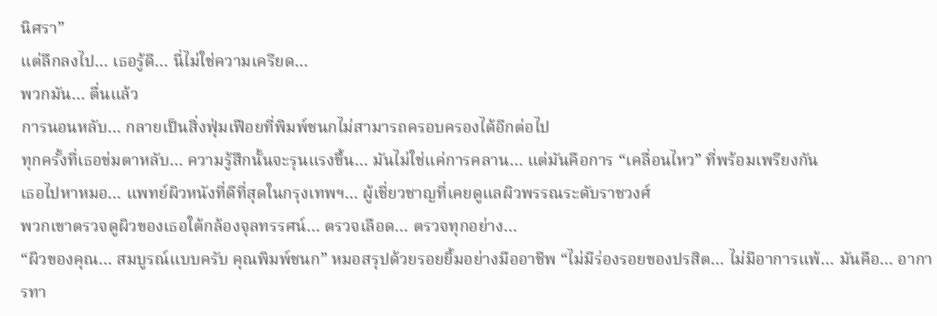นิศรา”
แต่ลึกลงไป… เธอรู้ดี… นี่ไม่ใช่ความเครียด…
พวกมัน… ตื่นแล้ว
การนอนหลับ… กลายเป็นสิ่งฟุ่มเฟือยที่พิมพ์ชนกไม่สามารถครอบครองได้อีกต่อไป
ทุกครั้งที่เธอข่มตาหลับ… ความรู้สึกนั้นจะรุนแรงขึ้น… มันไม่ใช่แค่การคลาน… แต่มันคือการ “เคลื่อนไหว” ที่พร้อมเพรียงกัน
เธอไปหาหมอ… แพทย์ผิวหนังที่ดีที่สุดในกรุงเทพฯ… ผู้เชี่ยวชาญที่เคยดูแลผิวพรรณระดับราชวงศ์
พวกเขาตรวจดูผิวของเธอใต้กล้องจุลทรรศน์… ตรวจเลือด… ตรวจทุกอย่าง…
“ผิวของคุณ… สมบูรณ์แบบครับ คุณพิมพ์ชนก” หมอสรุปด้วยรอยยิ้มอย่างมืออาชีพ “ไม่มีร่องรอยของปรสิต… ไม่มีอาการแพ้… มันคือ… อาการทา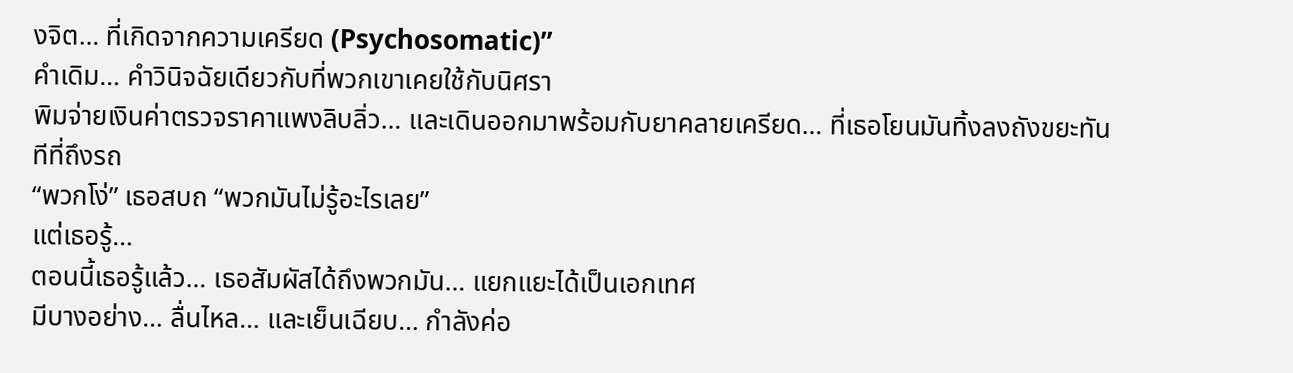งจิต… ที่เกิดจากความเครียด (Psychosomatic)”
คำเดิม… คำวินิจฉัยเดียวกับที่พวกเขาเคยใช้กับนิศรา
พิมจ่ายเงินค่าตรวจราคาแพงลิบลิ่ว… และเดินออกมาพร้อมกับยาคลายเครียด… ที่เธอโยนมันทิ้งลงถังขยะทันทีที่ถึงรถ
“พวกโง่” เธอสบถ “พวกมันไม่รู้อะไรเลย”
แต่เธอรู้…
ตอนนี้เธอรู้แล้ว… เธอสัมผัสได้ถึงพวกมัน… แยกแยะได้เป็นเอกเทศ
มีบางอย่าง… ลื่นไหล… และเย็นเฉียบ… กำลังค่อ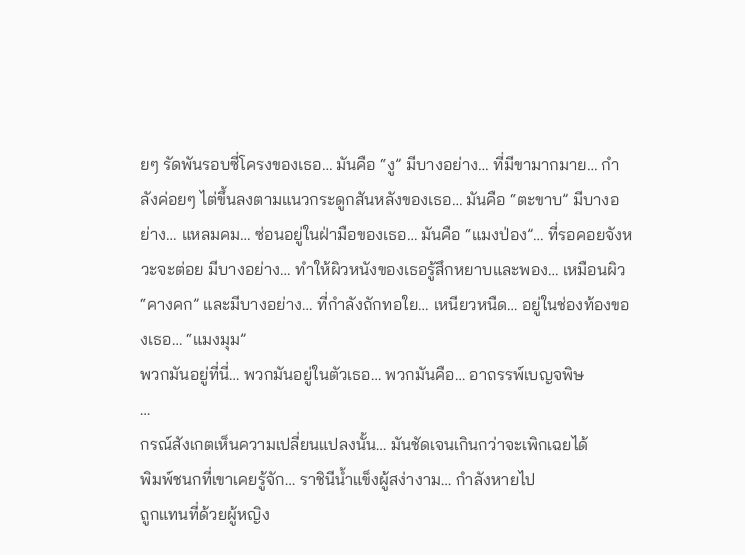ยๆ รัดพันรอบซี่โครงของเธอ… มันคือ “งู” มีบางอย่าง… ที่มีขามากมาย… กำลังค่อยๆ ไต่ขึ้นลงตามแนวกระดูกสันหลังของเธอ… มันคือ “ตะขาบ” มีบางอย่าง… แหลมคม… ซ่อนอยู่ในฝ่ามือของเธอ… มันคือ “แมงป่อง”… ที่รอคอยจังหวะจะต่อย มีบางอย่าง… ทำให้ผิวหนังของเธอรู้สึกหยาบและพอง… เหมือนผิว “คางคก” และมีบางอย่าง… ที่กำลังถักทอใย… เหนียวหนืด… อยู่ในช่องท้องของเธอ… “แมงมุม”
พวกมันอยู่ที่นี่… พวกมันอยู่ในตัวเธอ… พวกมันคือ… อาถรรพ์เบญจพิษ
…
กรณ์สังเกตเห็นความเปลี่ยนแปลงนั้น… มันชัดเจนเกินกว่าจะเพิกเฉยได้
พิมพ์ชนกที่เขาเคยรู้จัก… ราชินีน้ำแข็งผู้สง่างาม… กำลังหายไป
ถูกแทนที่ด้วยผู้หญิง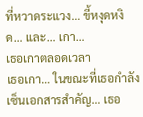ที่หวาดระแวง… ขี้หงุดหงิด… และ… เกา…
เธอเกาตลอดเวลา
เธอเกา… ในขณะที่เธอกำลังเซ็นเอกสารสำคัญ… เธอ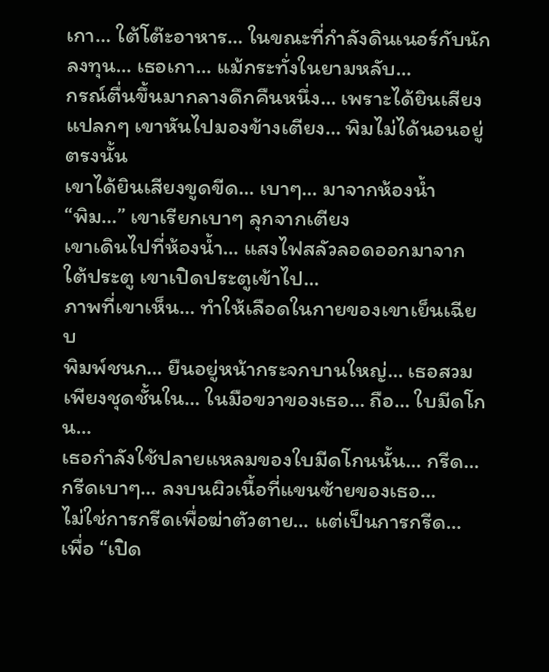เกา… ใต้โต๊ะอาหาร… ในขณะที่กำลังดินเนอร์กับนักลงทุน… เธอเกา… แม้กระทั่งในยามหลับ…
กรณ์ตื่นขึ้นมากลางดึกคืนหนึ่ง… เพราะได้ยินเสียงแปลกๆ เขาหันไปมองข้างเตียง… พิมไม่ได้นอนอยู่ตรงนั้น
เขาได้ยินเสียงขูดขีด… เบาๆ… มาจากห้องน้ำ
“พิม…” เขาเรียกเบาๆ ลุกจากเตียง
เขาเดินไปที่ห้องน้ำ… แสงไฟสลัวลอดออกมาจากใต้ประตู เขาเปิดประตูเข้าไป…
ภาพที่เขาเห็น… ทำให้เลือดในกายของเขาเย็นเฉียบ
พิมพ์ชนก… ยืนอยู่หน้ากระจกบานใหญ่… เธอสวมเพียงชุดชั้นใน… ในมือขวาของเธอ… ถือ… ใบมีดโกน…
เธอกำลังใช้ปลายแหลมของใบมีดโกนนั้น… กรีด… กรีดเบาๆ… ลงบนผิวเนื้อที่แขนซ้ายของเธอ…
ไม่ใช่การกรีดเพื่อฆ่าตัวตาย… แต่เป็นการกรีด… เพื่อ “เปิด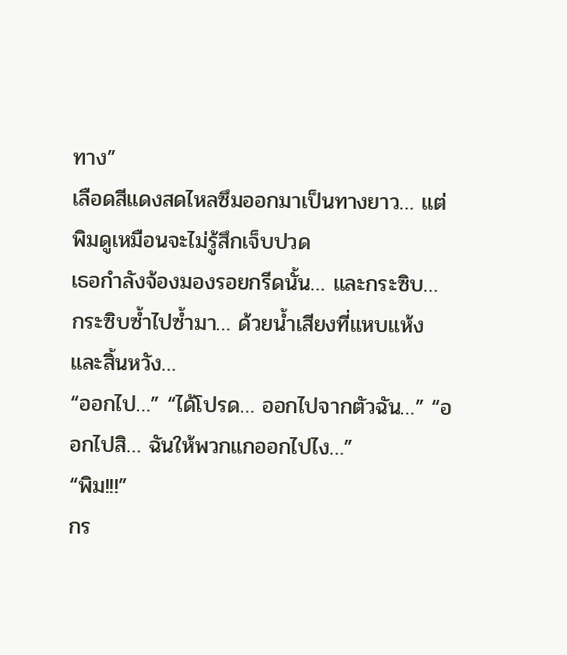ทาง”
เลือดสีแดงสดไหลซึมออกมาเป็นทางยาว… แต่พิมดูเหมือนจะไม่รู้สึกเจ็บปวด
เธอกำลังจ้องมองรอยกรีดนั้น… และกระซิบ… กระซิบซ้ำไปซ้ำมา… ด้วยน้ำเสียงที่แหบแห้งและสิ้นหวัง…
“ออกไป…” “ได้โปรด… ออกไปจากตัวฉัน…” “ออกไปสิ… ฉันให้พวกแกออกไปไง…”
“พิม!!!”
กร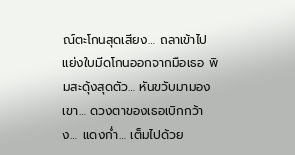ณ์ตะโกนสุดเสียง… ถลาเข้าไปแย่งใบมีดโกนออกจากมือเธอ พิมสะดุ้งสุดตัว… หันขวับมามองเขา… ดวงตาของเธอเบิกกว้าง… แดงก่ำ… เต็มไปด้วย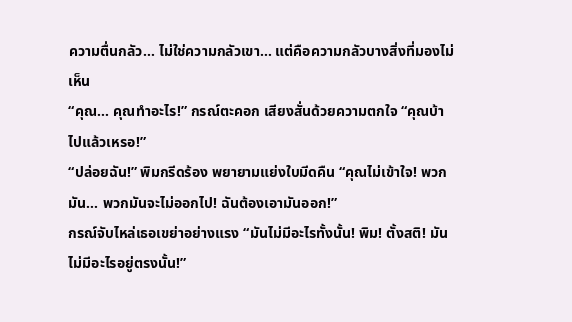ความตื่นกลัว… ไม่ใช่ความกลัวเขา… แต่คือความกลัวบางสิ่งที่มองไม่เห็น
“คุณ… คุณทำอะไร!” กรณ์ตะคอก เสียงสั่นด้วยความตกใจ “คุณบ้าไปแล้วเหรอ!”
“ปล่อยฉัน!” พิมกรีดร้อง พยายามแย่งใบมีดคืน “คุณไม่เข้าใจ! พวกมัน… พวกมันจะไม่ออกไป! ฉันต้องเอามันออก!”
กรณ์จับไหล่เธอเขย่าอย่างแรง “มันไม่มีอะไรทั้งนั้น! พิม! ตั้งสติ! มันไม่มีอะไรอยู่ตรงนั้น!”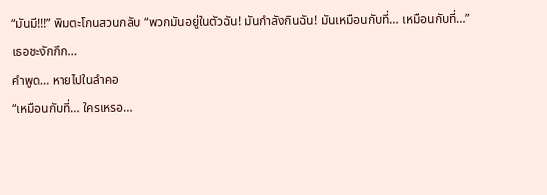“มันมี!!!” พิมตะโกนสวนกลับ “พวกมันอยู่ในตัวฉัน! มันกำลังกินฉัน! มันเหมือนกับที่… เหมือนกับที่…”
เธอชะงักกึก…
คำพูด… หายไปในลำคอ
“เหมือนกับที่… ใครเหรอ…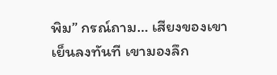พิม” กรณ์ถาม… เสียงของเขาเย็นลงทันที เขามองลึก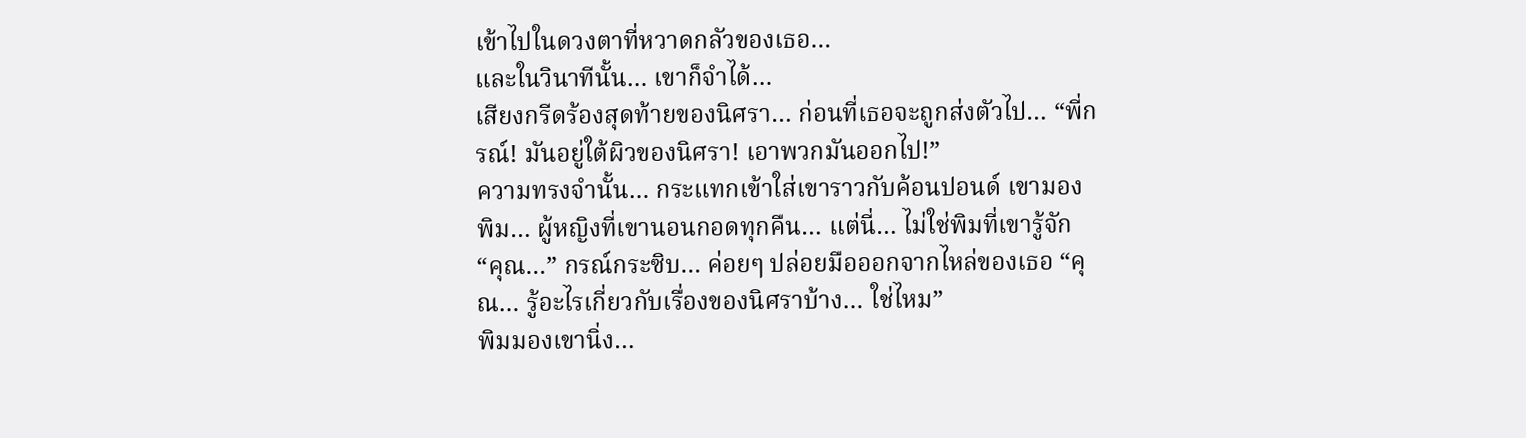เข้าไปในดวงตาที่หวาดกลัวของเธอ…
และในวินาทีนั้น… เขาก็จำได้…
เสียงกรีดร้องสุดท้ายของนิศรา… ก่อนที่เธอจะถูกส่งตัวไป… “พี่กรณ์! มันอยู่ใต้ผิวของนิศรา! เอาพวกมันออกไป!”
ความทรงจำนั้น… กระแทกเข้าใส่เขาราวกับค้อนปอนด์ เขามองพิม… ผู้หญิงที่เขานอนกอดทุกคืน… แต่นี่… ไม่ใช่พิมที่เขารู้จัก
“คุณ…” กรณ์กระซิบ… ค่อยๆ ปล่อยมือออกจากไหล่ของเธอ “คุณ… รู้อะไรเกี่ยวกับเรื่องของนิศราบ้าง… ใช่ไหม”
พิมมองเขานิ่ง…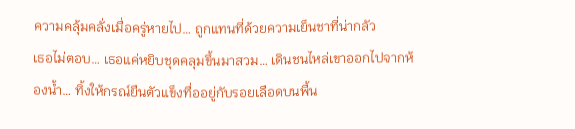ความคลุ้มคลั่งเมื่อครู่หายไป… ถูกแทนที่ด้วยความเย็นชาที่น่ากลัว
เธอไม่ตอบ… เธอแค่หยิบชุดคลุมขึ้นมาสวม… เดินชนไหล่เขาออกไปจากห้องน้ำ… ทิ้งให้กรณ์ยืนตัวแข็งทื่ออยู่กับรอยเลือดบนพื้น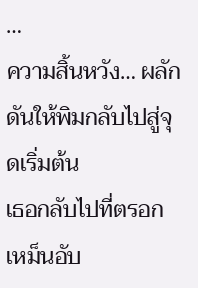…
ความสิ้นหวัง… ผลักดันให้พิมกลับไปสู่จุดเริ่มต้น
เธอกลับไปที่ตรอกเหม็นอับ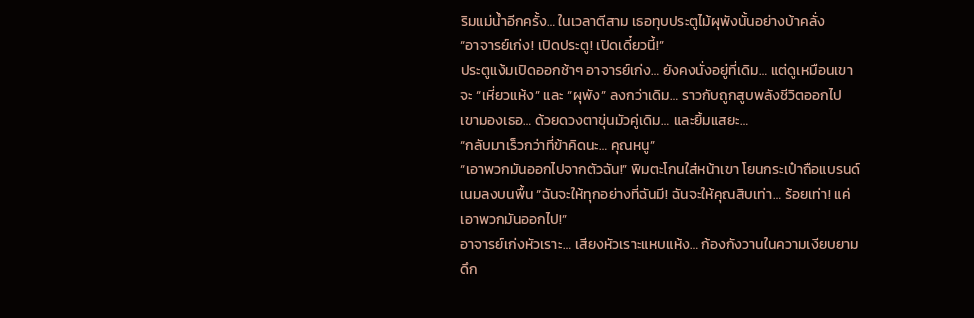ริมแม่น้ำอีกครั้ง… ในเวลาตีสาม เธอทุบประตูไม้ผุพังนั้นอย่างบ้าคลั่ง
“อาจารย์เก่ง! เปิดประตู! เปิดเดี๋ยวนี้!”
ประตูแง้มเปิดออกช้าๆ อาจารย์เก่ง… ยังคงนั่งอยู่ที่เดิม… แต่ดูเหมือนเขาจะ “เหี่ยวแห้ง” และ “ผุพัง” ลงกว่าเดิม… ราวกับถูกสูบพลังชีวิตออกไป
เขามองเธอ… ด้วยดวงตาขุ่นมัวคู่เดิม… และยิ้มแสยะ…
“กลับมาเร็วกว่าที่ข้าคิดนะ… คุณหนู”
“เอาพวกมันออกไปจากตัวฉัน!” พิมตะโกนใส่หน้าเขา โยนกระเป๋าถือแบรนด์เนมลงบนพื้น “ฉันจะให้ทุกอย่างที่ฉันมี! ฉันจะให้คุณสิบเท่า… ร้อยเท่า! แค่เอาพวกมันออกไป!”
อาจารย์เก่งหัวเราะ… เสียงหัวเราะแหบแห้ง… ก้องกังวานในความเงียบยามดึก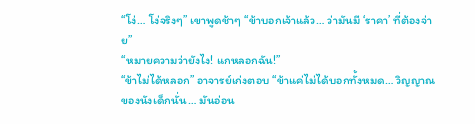“โง่… โง่จริงๆ” เขาพูดช้าๆ “ข้าบอกเจ้าแล้ว… ว่ามันมี ‘ราคา’ ที่ต้องจ่าย”
“หมายความว่ายังไง! แกหลอกฉัน!”
“ข้าไม่ได้หลอก” อาจารย์เก่งตอบ “ข้าแค่ไม่ได้บอกทั้งหมด… วิญญาณของนังเด็กนั่น… มันอ่อน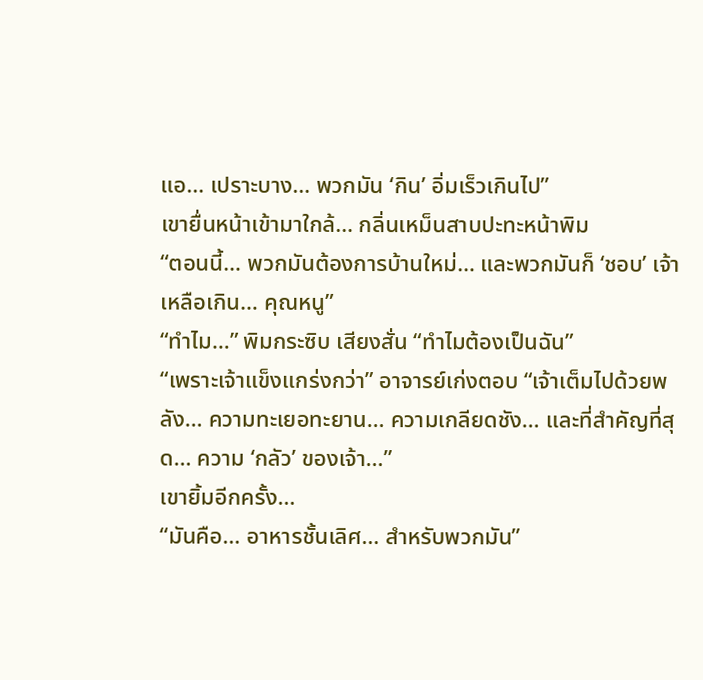แอ… เปราะบาง… พวกมัน ‘กิน’ อิ่มเร็วเกินไป”
เขายื่นหน้าเข้ามาใกล้… กลิ่นเหม็นสาบปะทะหน้าพิม
“ตอนนี้… พวกมันต้องการบ้านใหม่… และพวกมันก็ ‘ชอบ’ เจ้าเหลือเกิน… คุณหนู”
“ทำไม…” พิมกระซิบ เสียงสั่น “ทำไมต้องเป็นฉัน”
“เพราะเจ้าแข็งแกร่งกว่า” อาจารย์เก่งตอบ “เจ้าเต็มไปด้วยพลัง… ความทะเยอทะยาน… ความเกลียดชัง… และที่สำคัญที่สุด… ความ ‘กลัว’ ของเจ้า…”
เขายิ้มอีกครั้ง…
“มันคือ… อาหารชั้นเลิศ… สำหรับพวกมัน”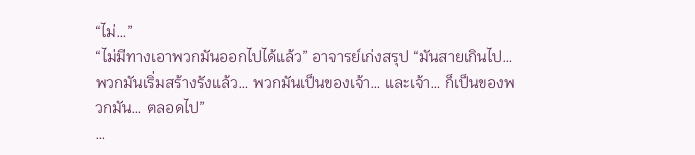“ไม่…”
“ไม่มีทางเอาพวกมันออกไปได้แล้ว” อาจารย์เก่งสรุป “มันสายเกินไป… พวกมันเริ่มสร้างรังแล้ว… พวกมันเป็นของเจ้า… และเจ้า… ก็เป็นของพวกมัน… ตลอดไป”
…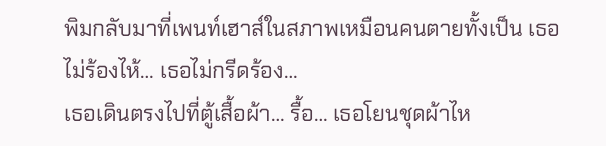พิมกลับมาที่เพนท์เฮาส์ในสภาพเหมือนคนตายทั้งเป็น เธอไม่ร้องไห้… เธอไม่กรีดร้อง…
เธอเดินตรงไปที่ตู้เสื้อผ้า… รื้อ… เธอโยนชุดผ้าไห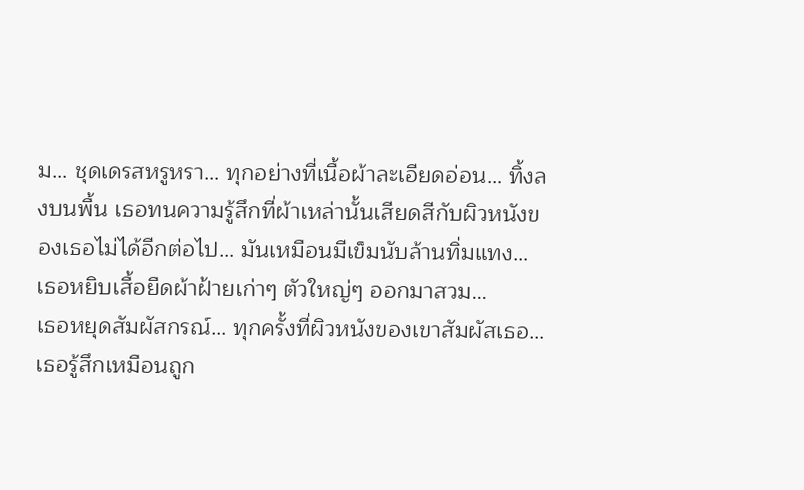ม… ชุดเดรสหรูหรา… ทุกอย่างที่เนื้อผ้าละเอียดอ่อน… ทิ้งลงบนพื้น เธอทนความรู้สึกที่ผ้าเหล่านั้นเสียดสีกับผิวหนังของเธอไม่ได้อีกต่อไป… มันเหมือนมีเข็มนับล้านทิ่มแทง…
เธอหยิบเสื้อยืดผ้าฝ้ายเก่าๆ ตัวใหญ่ๆ ออกมาสวม…
เธอหยุดสัมผัสกรณ์… ทุกครั้งที่ผิวหนังของเขาสัมผัสเธอ… เธอรู้สึกเหมือนถูก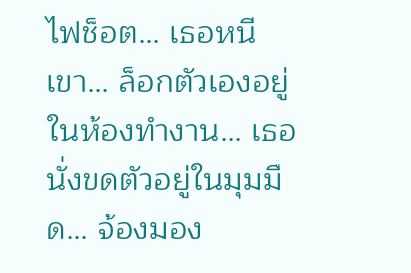ไฟช็อต… เธอหนีเขา… ล็อกตัวเองอยู่ในห้องทำงาน… เธอนั่งขดตัวอยู่ในมุมมืด… จ้องมอง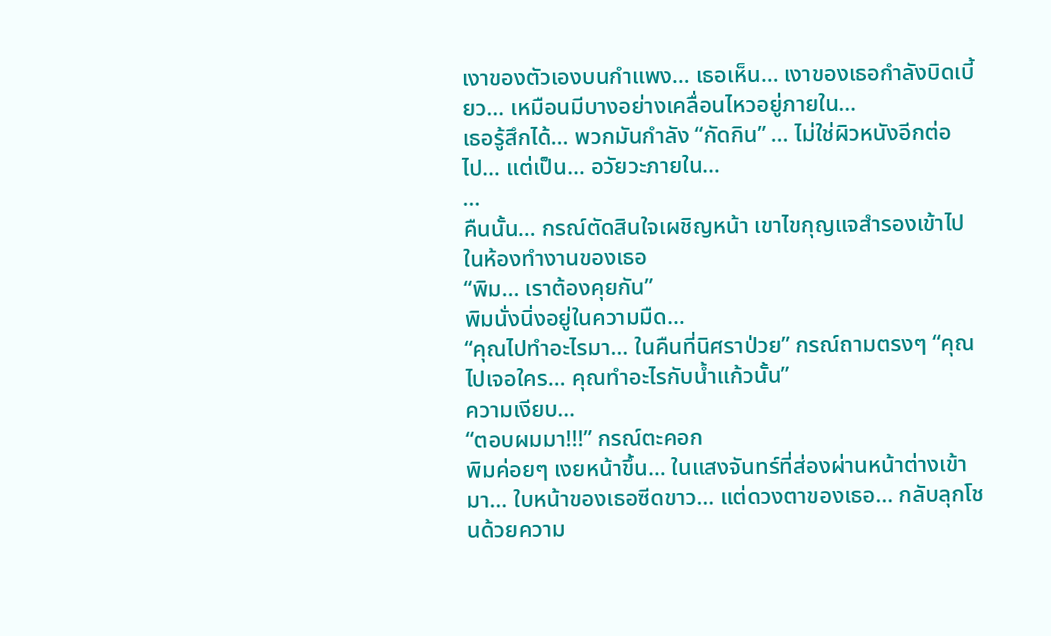เงาของตัวเองบนกำแพง… เธอเห็น… เงาของเธอกำลังบิดเบี้ยว… เหมือนมีบางอย่างเคลื่อนไหวอยู่ภายใน…
เธอรู้สึกได้… พวกมันกำลัง “กัดกิน” … ไม่ใช่ผิวหนังอีกต่อไป… แต่เป็น… อวัยวะภายใน…
…
คืนนั้น… กรณ์ตัดสินใจเผชิญหน้า เขาไขกุญแจสำรองเข้าไปในห้องทำงานของเธอ
“พิม… เราต้องคุยกัน”
พิมนั่งนิ่งอยู่ในความมืด…
“คุณไปทำอะไรมา… ในคืนที่นิศราป่วย” กรณ์ถามตรงๆ “คุณไปเจอใคร… คุณทำอะไรกับน้ำแก้วนั้น”
ความเงียบ…
“ตอบผมมา!!!” กรณ์ตะคอก
พิมค่อยๆ เงยหน้าขึ้น… ในแสงจันทร์ที่ส่องผ่านหน้าต่างเข้ามา… ใบหน้าของเธอซีดขาว… แต่ดวงตาของเธอ… กลับลุกโชนด้วยความ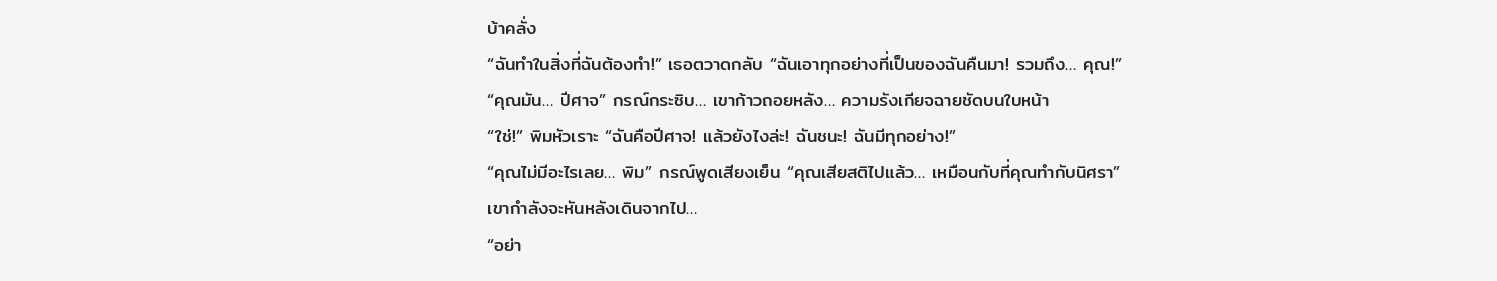บ้าคลั่ง
“ฉันทำในสิ่งที่ฉันต้องทำ!” เธอตวาดกลับ “ฉันเอาทุกอย่างที่เป็นของฉันคืนมา! รวมถึง… คุณ!”
“คุณมัน… ปีศาจ” กรณ์กระซิบ… เขาก้าวถอยหลัง… ความรังเกียจฉายชัดบนใบหน้า
“ใช่!” พิมหัวเราะ “ฉันคือปีศาจ! แล้วยังไงล่ะ! ฉันชนะ! ฉันมีทุกอย่าง!”
“คุณไม่มีอะไรเลย… พิม” กรณ์พูดเสียงเย็น “คุณเสียสติไปแล้ว… เหมือนกับที่คุณทำกับนิศรา”
เขากำลังจะหันหลังเดินจากไป…
“อย่า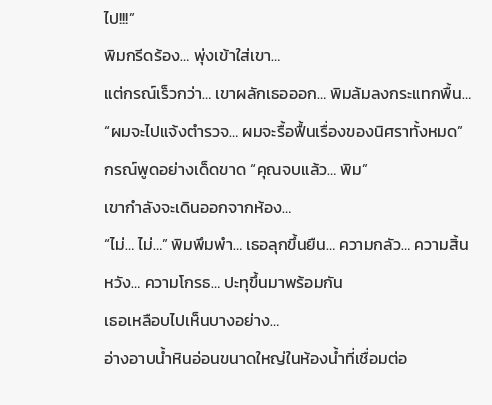ไป!!!”
พิมกรีดร้อง… พุ่งเข้าใส่เขา…
แต่กรณ์เร็วกว่า… เขาผลักเธอออก… พิมล้มลงกระแทกพื้น…
“ผมจะไปแจ้งตำรวจ… ผมจะรื้อฟื้นเรื่องของนิศราทั้งหมด” กรณ์พูดอย่างเด็ดขาด “คุณจบแล้ว… พิม”
เขากำลังจะเดินออกจากห้อง…
“ไม่… ไม่…” พิมพึมพำ… เธอลุกขึ้นยืน… ความกลัว… ความสิ้นหวัง… ความโกรธ… ปะทุขึ้นมาพร้อมกัน
เธอเหลือบไปเห็นบางอย่าง…
อ่างอาบน้ำหินอ่อนขนาดใหญ่ในห้องน้ำที่เชื่อมต่อ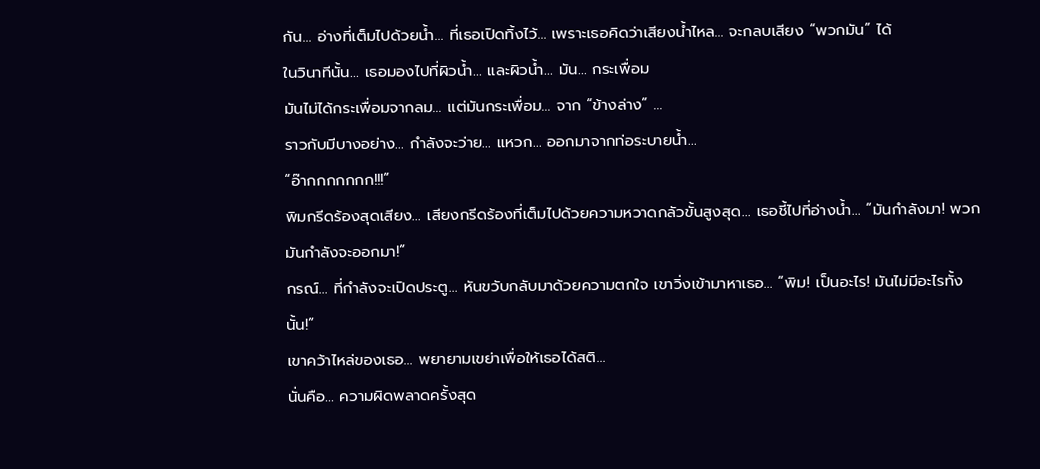กัน… อ่างที่เต็มไปด้วยน้ำ… ที่เธอเปิดทิ้งไว้… เพราะเธอคิดว่าเสียงน้ำไหล… จะกลบเสียง “พวกมัน” ได้
ในวินาทีนั้น… เธอมองไปที่ผิวน้ำ… และผิวน้ำ… มัน… กระเพื่อม
มันไม่ได้กระเพื่อมจากลม… แต่มันกระเพื่อม… จาก “ข้างล่าง” …
ราวกับมีบางอย่าง… กำลังจะว่าย… แหวก… ออกมาจากท่อระบายน้ำ…
“อ๊ากกกกกกก!!!”
พิมกรีดร้องสุดเสียง… เสียงกรีดร้องที่เต็มไปด้วยความหวาดกลัวขั้นสูงสุด… เธอชี้ไปที่อ่างน้ำ… “มันกำลังมา! พวกมันกำลังจะออกมา!”
กรณ์… ที่กำลังจะเปิดประตู… หันขวับกลับมาด้วยความตกใจ เขาวิ่งเข้ามาหาเธอ… “พิม! เป็นอะไร! มันไม่มีอะไรทั้งนั้น!”
เขาคว้าไหล่ของเธอ… พยายามเขย่าเพื่อให้เธอได้สติ…
นั่นคือ… ความผิดพลาดครั้งสุด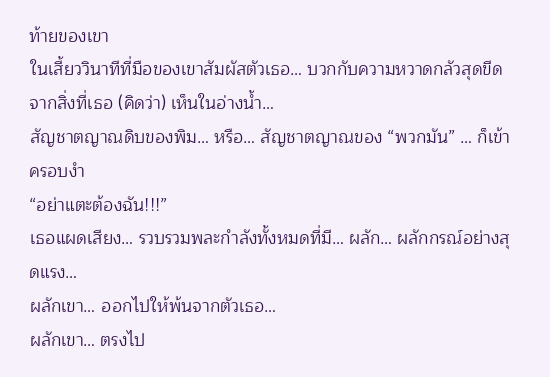ท้ายของเขา
ในเสี้ยววินาทีที่มือของเขาสัมผัสตัวเธอ… บวกกับความหวาดกลัวสุดขีดจากสิ่งที่เธอ (คิดว่า) เห็นในอ่างน้ำ…
สัญชาตญาณดิบของพิม… หรือ… สัญชาตญาณของ “พวกมัน” … ก็เข้าครอบงำ
“อย่าแตะต้องฉัน!!!”
เธอแผดเสียง… รวบรวมพละกำลังทั้งหมดที่มี… ผลัก… ผลักกรณ์อย่างสุดแรง…
ผลักเขา… ออกไปให้พ้นจากตัวเธอ…
ผลักเขา… ตรงไป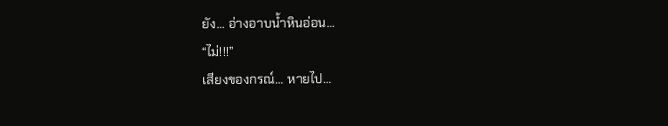ยัง… อ่างอาบน้ำหินอ่อน…
“ไม่!!!”
เสียงของกรณ์… หายไป…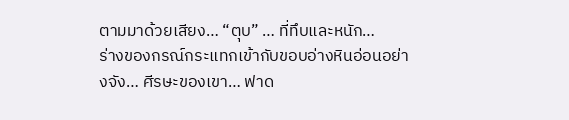ตามมาด้วยเสียง… “ตุบ” … ที่ทึบและหนัก…
ร่างของกรณ์กระแทกเข้ากับขอบอ่างหินอ่อนอย่างจัง… ศีรษะของเขา… ฟาด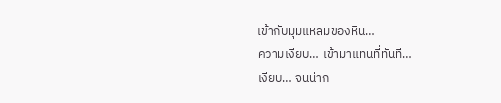เข้ากับมุมแหลมของหิน…
ความเงียบ… เข้ามาแทนที่ทันที…
เงียบ… จนน่าก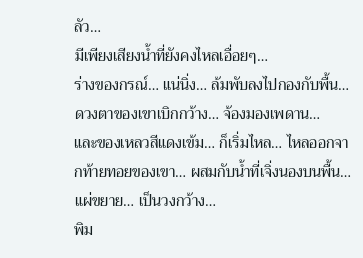ลัว…
มีเพียงเสียงน้ำที่ยังคงไหลเอื่อยๆ…
ร่างของกรณ์… แน่นิ่ง… ล้มพับลงไปกองกับพื้น… ดวงตาของเขาเบิกกว้าง… จ้องมองเพดาน…
และของเหลวสีแดงเข้ม… ก็เริ่มไหล… ไหลออกจากท้ายทอยของเขา… ผสมกับน้ำที่เจิ่งนองบนพื้น… แผ่ขยาย… เป็นวงกว้าง…
พิม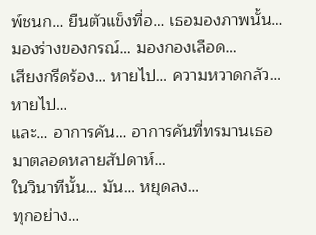พ์ชนก… ยืนตัวแข็งทื่อ… เธอมองภาพนั้น… มองร่างของกรณ์… มองกองเลือด…
เสียงกรีดร้อง… หายไป… ความหวาดกลัว… หายไป…
และ… อาการคัน… อาการคันที่ทรมานเธอมาตลอดหลายสัปดาห์…
ในวินาทีนั้น… มัน… หยุดลง…
ทุกอย่าง…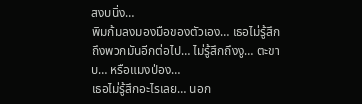สงบนิ่ง…
พิมก้มลงมองมือของตัวเอง… เธอไม่รู้สึกถึงพวกมันอีกต่อไป… ไม่รู้สึกถึงงู… ตะขาบ… หรือแมงป่อง…
เธอไม่รู้สึกอะไรเลย… นอก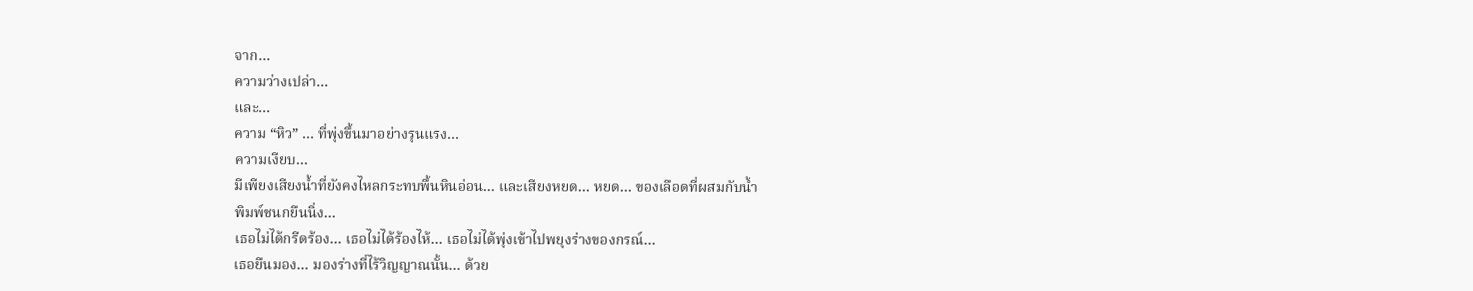จาก…
ความว่างเปล่า…
และ…
ความ “หิว” … ที่พุ่งขึ้นมาอย่างรุนแรง…
ความเงียบ…
มีเพียงเสียงน้ำที่ยังคงไหลกระทบพื้นหินอ่อน… และเสียงหยด… หยด… ของเลือดที่ผสมกับน้ำ
พิมพ์ชนกยืนนิ่ง…
เธอไม่ได้กรีดร้อง… เธอไม่ได้ร้องไห้… เธอไม่ได้พุ่งเข้าไปพยุงร่างของกรณ์…
เธอยืนมอง… มองร่างที่ไร้วิญญาณนั้น… ด้วย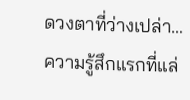ดวงตาที่ว่างเปล่า…
ความรู้สึกแรกที่แล่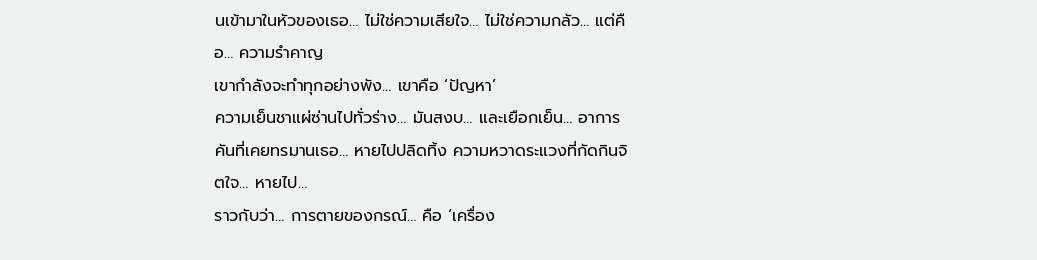นเข้ามาในหัวของเธอ… ไม่ใช่ความเสียใจ… ไม่ใช่ความกลัว… แต่คือ… ความรำคาญ
เขากำลังจะทำทุกอย่างพัง… เขาคือ ‘ปัญหา’
ความเย็นชาแผ่ซ่านไปทั่วร่าง… มันสงบ… และเยือกเย็น… อาการคันที่เคยทรมานเธอ… หายไปปลิดทิ้ง ความหวาดระแวงที่กัดกินจิตใจ… หายไป…
ราวกับว่า… การตายของกรณ์… คือ ‘เครื่อง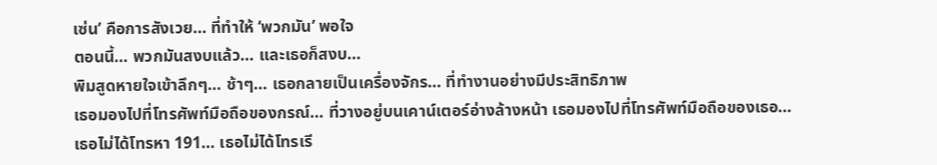เซ่น’ คือการสังเวย… ที่ทำให้ ‘พวกมัน’ พอใจ
ตอนนี้… พวกมันสงบแล้ว… และเธอก็สงบ…
พิมสูดหายใจเข้าลึกๆ… ช้าๆ… เธอกลายเป็นเครื่องจักร… ที่ทำงานอย่างมีประสิทธิภาพ
เธอมองไปที่โทรศัพท์มือถือของกรณ์… ที่วางอยู่บนเคาน์เตอร์อ่างล้างหน้า เธอมองไปที่โทรศัพท์มือถือของเธอ…
เธอไม่ได้โทรหา 191… เธอไม่ได้โทรเรี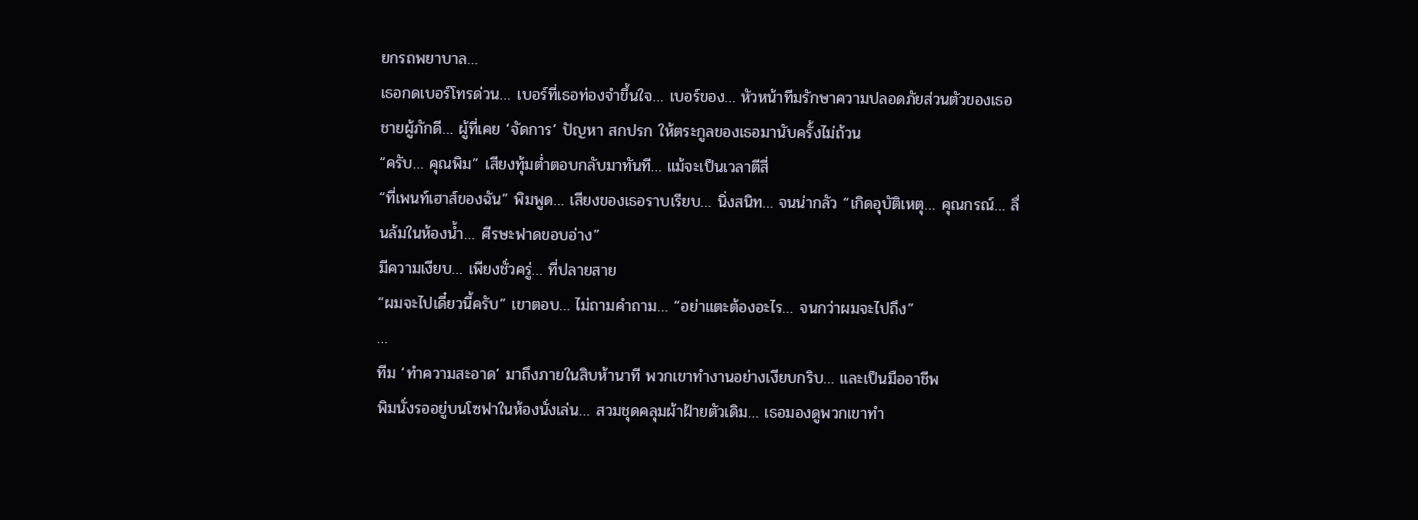ยกรถพยาบาล…
เธอกดเบอร์โทรด่วน… เบอร์ที่เธอท่องจำขึ้นใจ… เบอร์ของ… หัวหน้าทีมรักษาความปลอดภัยส่วนตัวของเธอ ชายผู้ภักดี… ผู้ที่เคย ‘จัดการ’ ปัญหา สกปรก ให้ตระกูลของเธอมานับครั้งไม่ถ้วน
“ครับ… คุณพิม” เสียงทุ้มต่ำตอบกลับมาทันที… แม้จะเป็นเวลาตีสี่
“ที่เพนท์เฮาส์ของฉัน” พิมพูด… เสียงของเธอราบเรียบ… นิ่งสนิท… จนน่ากลัว “เกิดอุบัติเหตุ… คุณกรณ์… ลื่นล้มในห้องน้ำ… ศีรษะฟาดขอบอ่าง”
มีความเงียบ… เพียงชั่วครู่… ที่ปลายสาย
“ผมจะไปเดี๋ยวนี้ครับ” เขาตอบ… ไม่ถามคำถาม… “อย่าแตะต้องอะไร… จนกว่าผมจะไปถึง”
…
ทีม ‘ทำความสะอาด’ มาถึงภายในสิบห้านาที พวกเขาทำงานอย่างเงียบกริบ… และเป็นมืออาชีพ
พิมนั่งรออยู่บนโซฟาในห้องนั่งเล่น… สวมชุดคลุมผ้าฝ้ายตัวเดิม… เธอมองดูพวกเขาทำ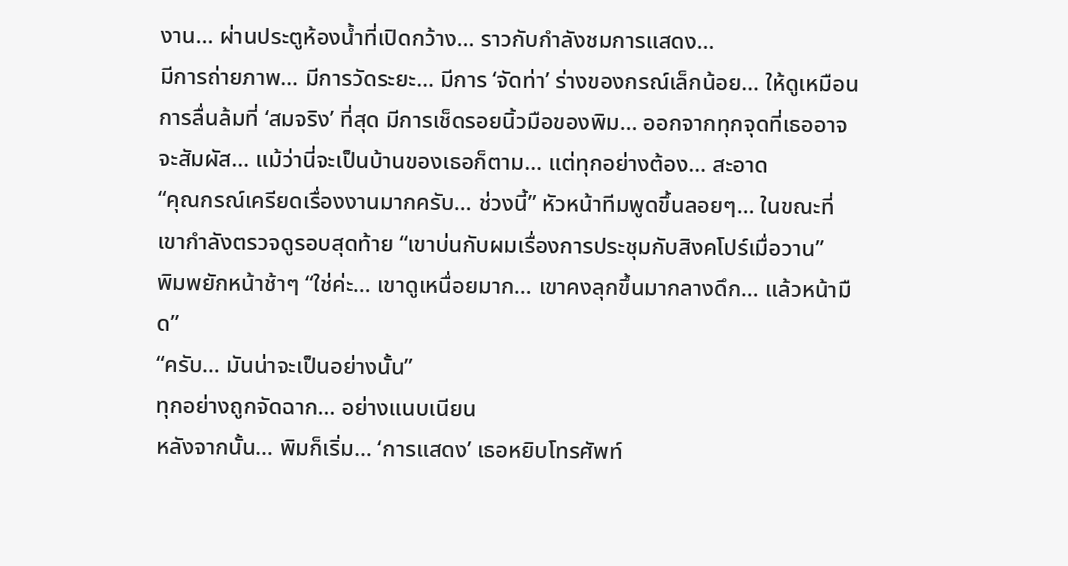งาน… ผ่านประตูห้องน้ำที่เปิดกว้าง… ราวกับกำลังชมการแสดง…
มีการถ่ายภาพ… มีการวัดระยะ… มีการ ‘จัดท่า’ ร่างของกรณ์เล็กน้อย… ให้ดูเหมือนการลื่นล้มที่ ‘สมจริง’ ที่สุด มีการเช็ดรอยนิ้วมือของพิม… ออกจากทุกจุดที่เธออาจจะสัมผัส… แม้ว่านี่จะเป็นบ้านของเธอก็ตาม… แต่ทุกอย่างต้อง… สะอาด
“คุณกรณ์เครียดเรื่องงานมากครับ… ช่วงนี้” หัวหน้าทีมพูดขึ้นลอยๆ… ในขณะที่เขากำลังตรวจดูรอบสุดท้าย “เขาบ่นกับผมเรื่องการประชุมกับสิงคโปร์เมื่อวาน”
พิมพยักหน้าช้าๆ “ใช่ค่ะ… เขาดูเหนื่อยมาก… เขาคงลุกขึ้นมากลางดึก… แล้วหน้ามืด”
“ครับ… มันน่าจะเป็นอย่างนั้น”
ทุกอย่างถูกจัดฉาก… อย่างแนบเนียน
หลังจากนั้น… พิมก็เริ่ม… ‘การแสดง’ เธอหยิบโทรศัพท์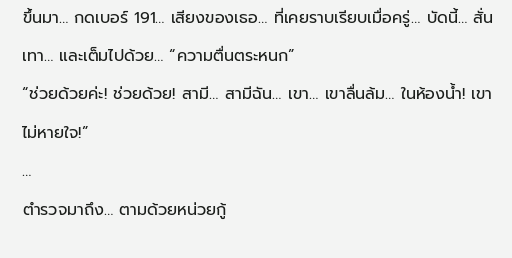ขึ้นมา… กดเบอร์ 191… เสียงของเธอ… ที่เคยราบเรียบเมื่อครู่… บัดนี้… สั่นเทา… และเต็มไปด้วย… “ความตื่นตระหนก”
“ช่วยด้วยค่ะ! ช่วยด้วย! สามี… สามีฉัน… เขา… เขาลื่นล้ม… ในห้องน้ำ! เขาไม่หายใจ!”
…
ตำรวจมาถึง… ตามด้วยหน่วยกู้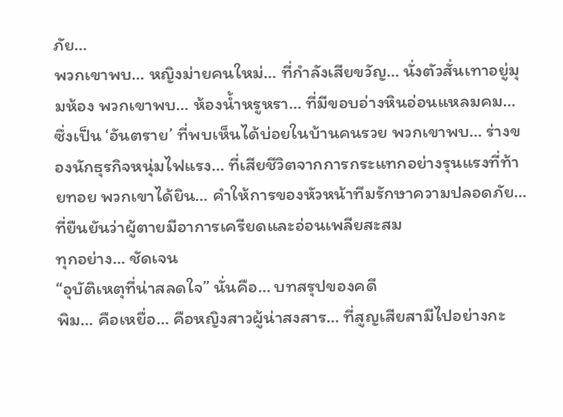ภัย…
พวกเขาพบ… หญิงม่ายคนใหม่… ที่กำลังเสียขวัญ… นั่งตัวสั่นเทาอยู่มุมห้อง พวกเขาพบ… ห้องน้ำหรูหรา… ที่มีขอบอ่างหินอ่อนแหลมคม… ซึ่งเป็น ‘อันตราย’ ที่พบเห็นได้บ่อยในบ้านคนรวย พวกเขาพบ… ร่างของนักธุรกิจหนุ่มไฟแรง… ที่เสียชีวิตจากการกระแทกอย่างรุนแรงที่ท้ายทอย พวกเขาได้ยิน… คำให้การของหัวหน้าทีมรักษาความปลอดภัย… ที่ยืนยันว่าผู้ตายมีอาการเครียดและอ่อนเพลียสะสม
ทุกอย่าง… ชัดเจน
“อุบัติเหตุที่น่าสลดใจ” นั่นคือ… บทสรุปของคดี
พิม… คือเหยื่อ… คือหญิงสาวผู้น่าสงสาร… ที่สูญเสียสามีไปอย่างกะ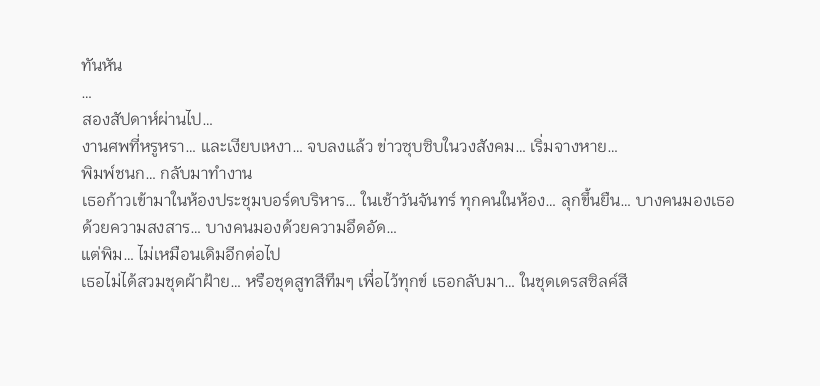ทันหัน
…
สองสัปดาห์ผ่านไป…
งานศพที่หรูหรา… และเงียบเหงา… จบลงแล้ว ข่าวซุบซิบในวงสังคม… เริ่มจางหาย…
พิมพ์ชนก… กลับมาทำงาน
เธอก้าวเข้ามาในห้องประชุมบอร์ดบริหาร… ในเช้าวันจันทร์ ทุกคนในห้อง… ลุกขึ้นยืน… บางคนมองเธอด้วยความสงสาร… บางคนมองด้วยความอึดอัด…
แต่พิม… ไม่เหมือนเดิมอีกต่อไป
เธอไม่ได้สวมชุดผ้าฝ้าย… หรือชุดสูทสีทึมๆ เพื่อไว้ทุกข์ เธอกลับมา… ในชุดเดรสซิลค์สี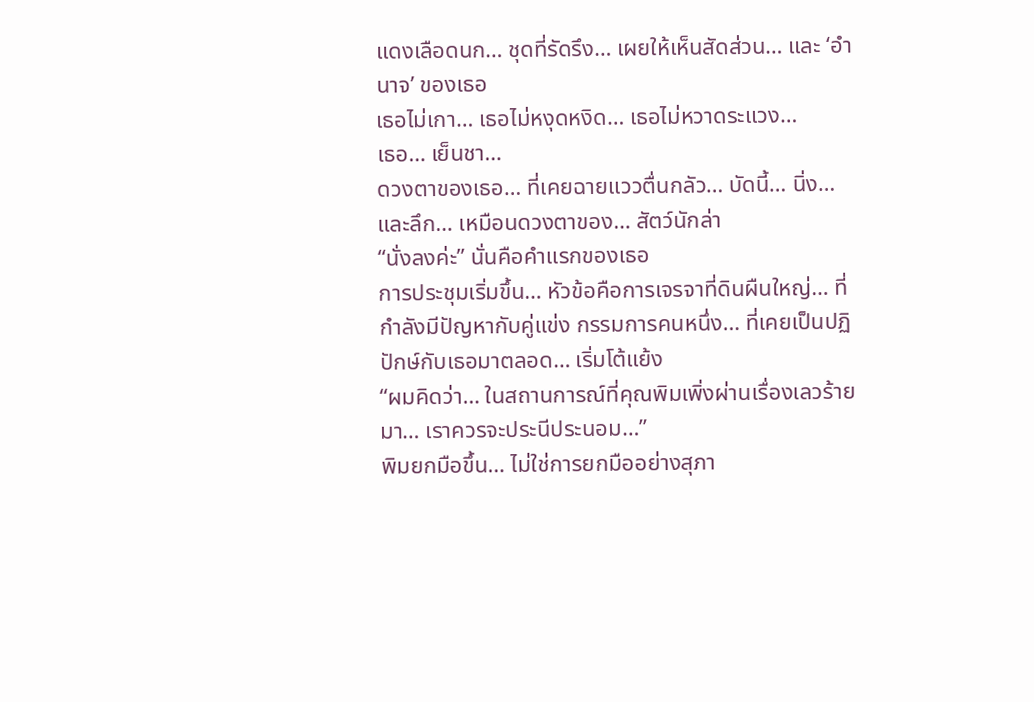แดงเลือดนก… ชุดที่รัดรึง… เผยให้เห็นสัดส่วน… และ ‘อำนาจ’ ของเธอ
เธอไม่เกา… เธอไม่หงุดหงิด… เธอไม่หวาดระแวง…
เธอ… เย็นชา…
ดวงตาของเธอ… ที่เคยฉายแววตื่นกลัว… บัดนี้… นิ่ง… และลึก… เหมือนดวงตาของ… สัตว์นักล่า
“นั่งลงค่ะ” นั่นคือคำแรกของเธอ
การประชุมเริ่มขึ้น… หัวข้อคือการเจรจาที่ดินผืนใหญ่… ที่กำลังมีปัญหากับคู่แข่ง กรรมการคนหนึ่ง… ที่เคยเป็นปฏิปักษ์กับเธอมาตลอด… เริ่มโต้แย้ง
“ผมคิดว่า… ในสถานการณ์ที่คุณพิมเพิ่งผ่านเรื่องเลวร้ายมา… เราควรจะประนีประนอม…”
พิมยกมือขึ้น… ไม่ใช่การยกมืออย่างสุภา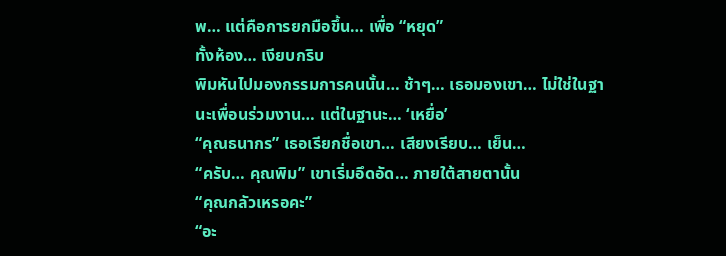พ… แต่คือการยกมือขึ้น… เพื่อ “หยุด”
ทั้งห้อง… เงียบกริบ
พิมหันไปมองกรรมการคนนั้น… ช้าๆ… เธอมองเขา… ไม่ใช่ในฐานะเพื่อนร่วมงาน… แต่ในฐานะ… ‘เหยื่อ’
“คุณธนากร” เธอเรียกชื่อเขา… เสียงเรียบ… เย็น…
“ครับ… คุณพิม” เขาเริ่มอึดอัด… ภายใต้สายตานั้น
“คุณกลัวเหรอคะ”
“อะ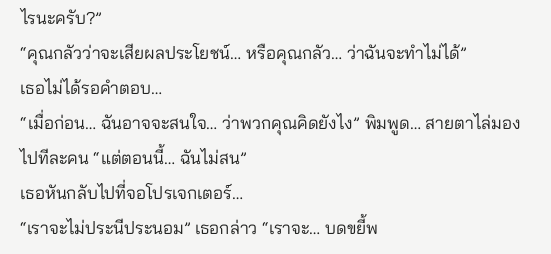ไรนะครับ?”
“คุณกลัวว่าจะเสียผลประโยชน์… หรือคุณกลัว… ว่าฉันจะทำไม่ได้”
เธอไม่ได้รอคำตอบ…
“เมื่อก่อน… ฉันอาจจะสนใจ… ว่าพวกคุณคิดยังไง” พิมพูด… สายตาไล่มองไปทีละคน “แต่ตอนนี้… ฉันไม่สน”
เธอหันกลับไปที่จอโปรเจกเตอร์…
“เราจะไม่ประนีประนอม” เธอกล่าว “เราจะ… บดขยี้พ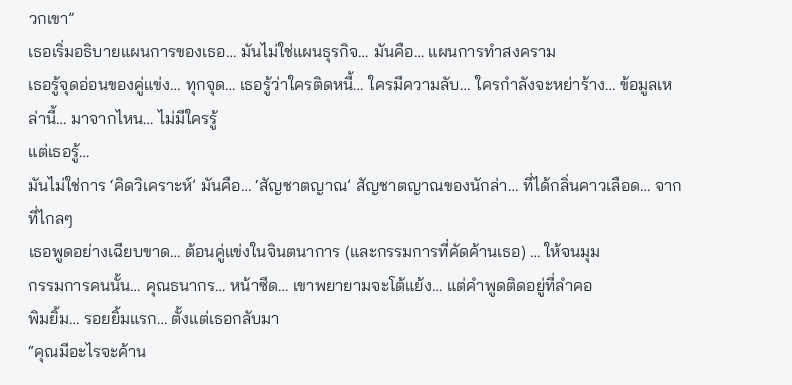วกเขา”
เธอเริ่มอธิบายแผนการของเธอ… มันไม่ใช่แผนธุรกิจ… มันคือ… แผนการทำสงคราม
เธอรู้จุดอ่อนของคู่แข่ง… ทุกจุด… เธอรู้ว่าใครติดหนี้… ใครมีความลับ… ใครกำลังจะหย่าร้าง… ข้อมูลเหล่านี้… มาจากไหน… ไม่มีใครรู้
แต่เธอรู้…
มันไม่ใช่การ ‘คิดวิเคราะห์’ มันคือ… ‘สัญชาตญาณ’ สัญชาตญาณของนักล่า… ที่ได้กลิ่นคาวเลือด… จากที่ไกลๆ
เธอพูดอย่างเฉียบขาด… ต้อนคู่แข่งในจินตนาการ (และกรรมการที่คัดค้านเธอ) … ให้จนมุม
กรรมการคนนั้น… คุณธนากร… หน้าซีด… เขาพยายามจะโต้แย้ง… แต่คำพูดติดอยู่ที่ลำคอ
พิมยิ้ม… รอยยิ้มแรก… ตั้งแต่เธอกลับมา
“คุณมีอะไรจะค้าน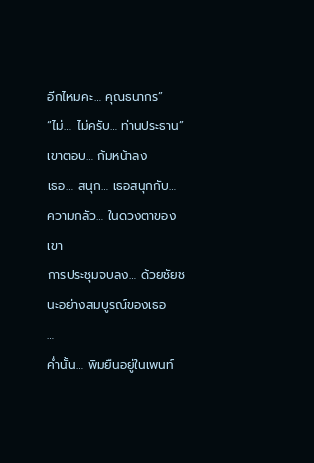อีกไหมคะ… คุณธนากร”
“ไม่… ไม่ครับ… ท่านประธาน” เขาตอบ… ก้มหน้าลง
เธอ… สนุก… เธอสนุกกับ… ความกลัว… ในดวงตาของเขา
การประชุมจบลง… ด้วยชัยชนะอย่างสมบูรณ์ของเธอ
…
ค่ำนั้น… พิมยืนอยู่ในเพนท์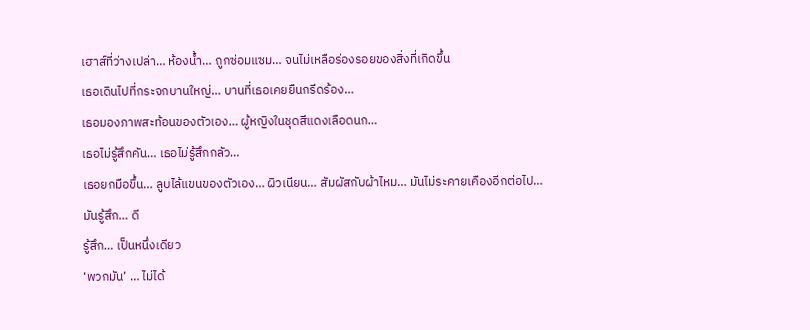เฮาส์ที่ว่างเปล่า… ห้องน้ำ… ถูกซ่อมแซม… จนไม่เหลือร่องรอยของสิ่งที่เกิดขึ้น
เธอเดินไปที่กระจกบานใหญ่… บานที่เธอเคยยืนกรีดร้อง…
เธอมองภาพสะท้อนของตัวเอง… ผู้หญิงในชุดสีแดงเลือดนก…
เธอไม่รู้สึกคัน… เธอไม่รู้สึกกลัว…
เธอยกมือขึ้น… ลูบไล้แขนของตัวเอง… ผิวเนียน… สัมผัสกับผ้าไหม… มันไม่ระคายเคืองอีกต่อไป…
มันรู้สึก… ดี
รู้สึก… เป็นหนึ่งเดียว
‘พวกมัน’ … ไม่ได้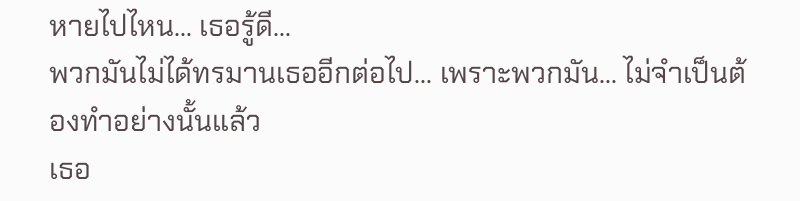หายไปไหน… เธอรู้ดี…
พวกมันไม่ได้ทรมานเธออีกต่อไป… เพราะพวกมัน… ไม่จำเป็นต้องทำอย่างนั้นแล้ว
เธอ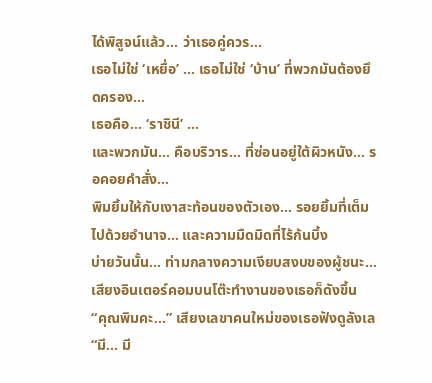ได้พิสูจน์แล้ว… ว่าเธอคู่ควร…
เธอไม่ใช่ ‘เหยื่อ’ … เธอไม่ใช่ ‘บ้าน’ ที่พวกมันต้องยึดครอง…
เธอคือ… ‘ราชินี’ …
และพวกมัน… คือบริวาร… ที่ซ่อนอยู่ใต้ผิวหนัง… รอคอยคำสั่ง…
พิมยิ้มให้กับเงาสะท้อนของตัวเอง… รอยยิ้มที่เต็มไปด้วยอำนาจ… และความมืดมิดที่ไร้ก้นบึ้ง
บ่ายวันนั้น… ท่ามกลางความเงียบสงบของผู้ชนะ… เสียงอินเตอร์คอมบนโต๊ะทำงานของเธอก็ดังขึ้น
“คุณพิมคะ…” เสียงเลขาคนใหม่ของเธอฟังดูลังเล “มี… มี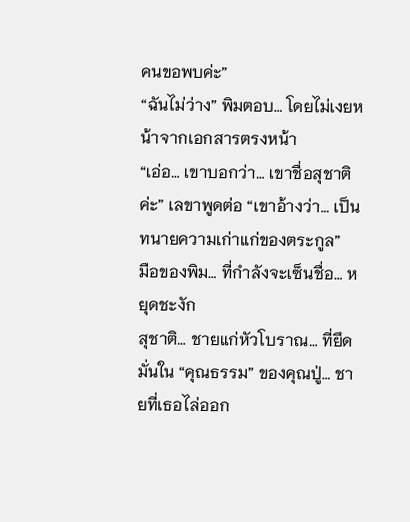คนขอพบค่ะ”
“ฉันไม่ว่าง” พิมตอบ… โดยไม่เงยหน้าจากเอกสารตรงหน้า
“เอ่อ… เขาบอกว่า… เขาชื่อสุชาติค่ะ” เลขาพูดต่อ “เขาอ้างว่า… เป็นทนายความเก่าแก่ของตระกูล”
มือของพิม… ที่กำลังจะเซ็นชื่อ… หยุดชะงัก
สุชาติ… ชายแก่หัวโบราณ… ที่ยึดมั่นใน “คุณธรรม” ของคุณปู่… ชายที่เธอไล่ออก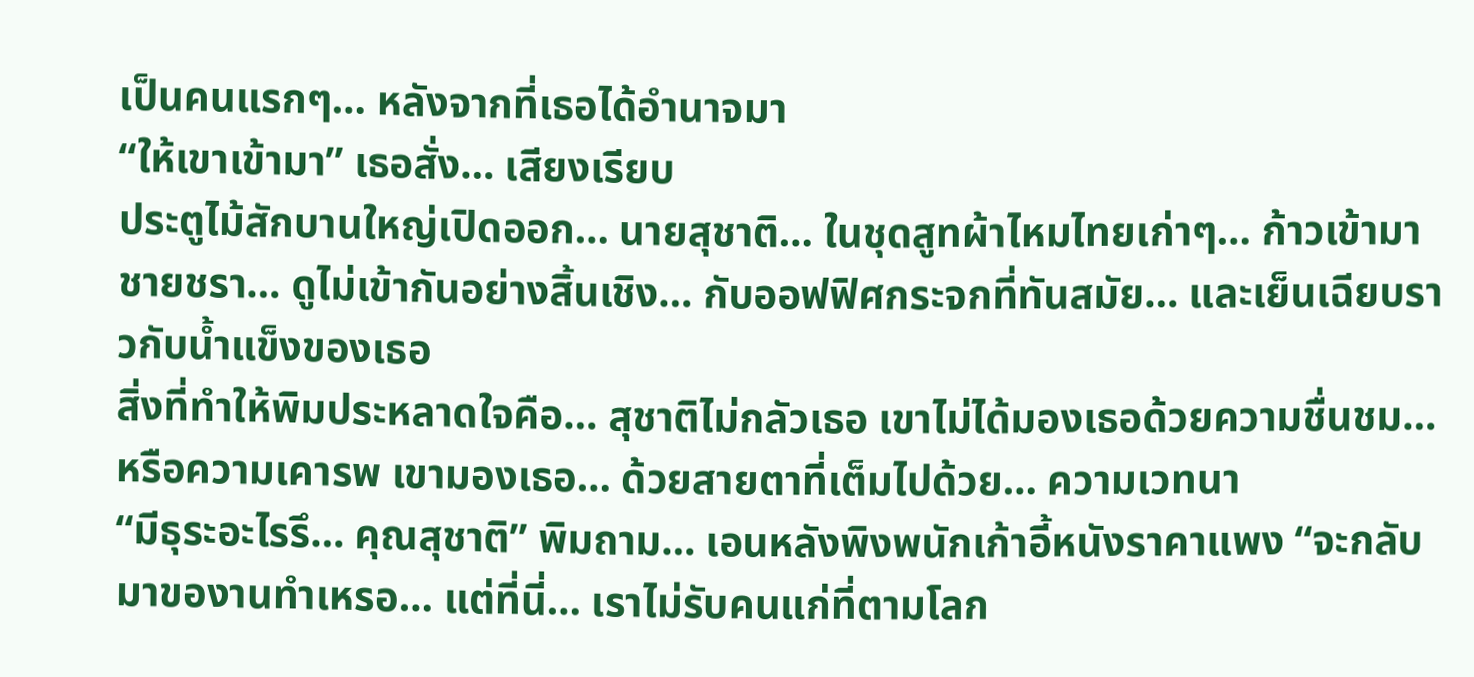เป็นคนแรกๆ… หลังจากที่เธอได้อำนาจมา
“ให้เขาเข้ามา” เธอสั่ง… เสียงเรียบ
ประตูไม้สักบานใหญ่เปิดออก… นายสุชาติ… ในชุดสูทผ้าไหมไทยเก่าๆ… ก้าวเข้ามา ชายชรา… ดูไม่เข้ากันอย่างสิ้นเชิง… กับออฟฟิศกระจกที่ทันสมัย… และเย็นเฉียบราวกับน้ำแข็งของเธอ
สิ่งที่ทำให้พิมประหลาดใจคือ… สุชาติไม่กลัวเธอ เขาไม่ได้มองเธอด้วยความชื่นชม… หรือความเคารพ เขามองเธอ… ด้วยสายตาที่เต็มไปด้วย… ความเวทนา
“มีธุระอะไรรึ… คุณสุชาติ” พิมถาม… เอนหลังพิงพนักเก้าอี้หนังราคาแพง “จะกลับมาของานทำเหรอ… แต่ที่นี่… เราไม่รับคนแก่ที่ตามโลก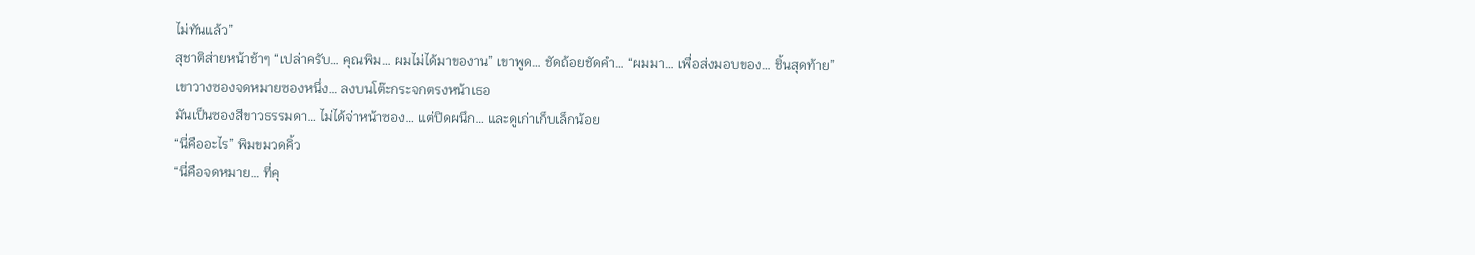ไม่ทันแล้ว”
สุชาติส่ายหน้าช้าๆ “เปล่าครับ… คุณพิม… ผมไม่ได้มาของาน” เขาพูด… ชัดถ้อยชัดคำ… “ผมมา… เพื่อส่งมอบของ… ชิ้นสุดท้าย”
เขาวางซองจดหมายซองหนึ่ง… ลงบนโต๊ะกระจกตรงหน้าเธอ
มันเป็นซองสีขาวธรรมดา… ไม่ได้จ่าหน้าซอง… แต่ปิดผนึก… และดูเก่าเก็บเล็กน้อย
“นี่คืออะไร” พิมขมวดคิ้ว
“นี่คือจดหมาย… ที่คุ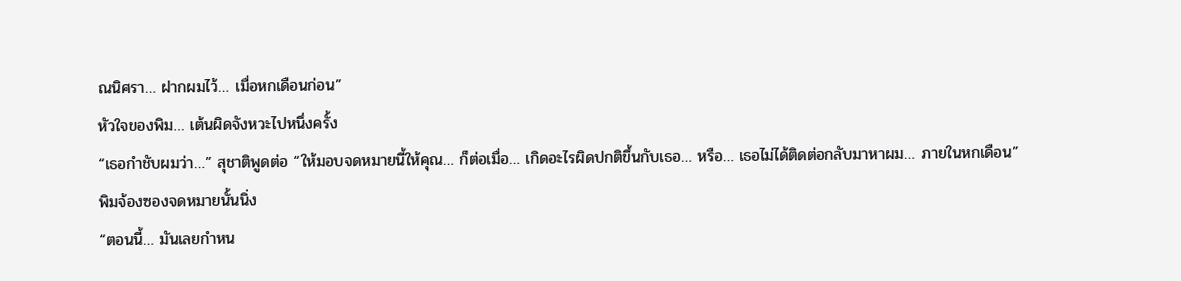ณนิศรา… ฝากผมไว้… เมื่อหกเดือนก่อน”
หัวใจของพิม… เต้นผิดจังหวะไปหนึ่งครั้ง
“เธอกำชับผมว่า…” สุชาติพูดต่อ “ให้มอบจดหมายนี้ให้คุณ… ก็ต่อเมื่อ… เกิดอะไรผิดปกติขึ้นกับเธอ… หรือ… เธอไม่ได้ติดต่อกลับมาหาผม… ภายในหกเดือน”
พิมจ้องซองจดหมายนั้นนิ่ง
“ตอนนี้… มันเลยกำหน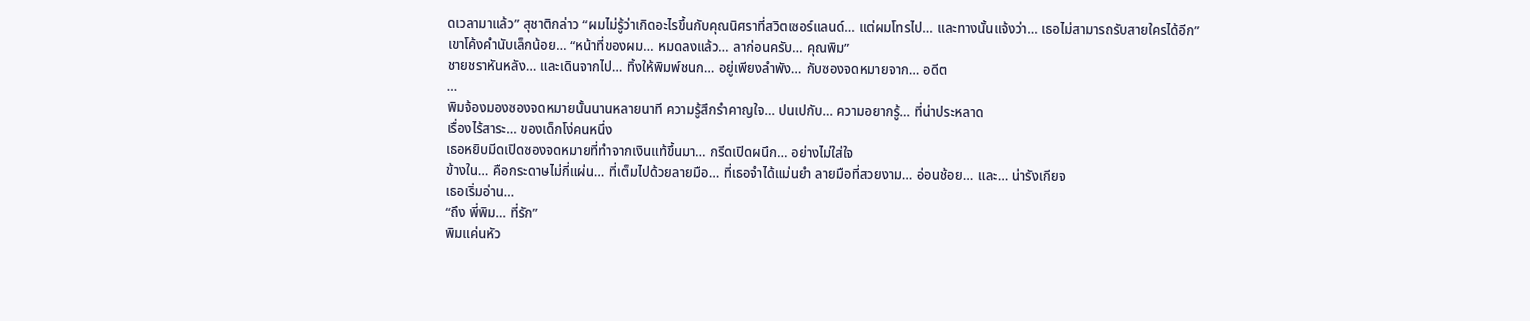ดเวลามาแล้ว” สุชาติกล่าว “ผมไม่รู้ว่าเกิดอะไรขึ้นกับคุณนิศราที่สวิตเซอร์แลนด์… แต่ผมโทรไป… และทางนั้นแจ้งว่า… เธอไม่สามารถรับสายใครได้อีก”
เขาโค้งคำนับเล็กน้อย… “หน้าที่ของผม… หมดลงแล้ว… ลาก่อนครับ… คุณพิม”
ชายชราหันหลัง… และเดินจากไป… ทิ้งให้พิมพ์ชนก… อยู่เพียงลำพัง… กับซองจดหมายจาก… อดีต
…
พิมจ้องมองซองจดหมายนั้นนานหลายนาที ความรู้สึกรำคาญใจ… ปนเปกับ… ความอยากรู้… ที่น่าประหลาด
เรื่องไร้สาระ… ของเด็กโง่คนหนึ่ง
เธอหยิบมีดเปิดซองจดหมายที่ทำจากเงินแท้ขึ้นมา… กรีดเปิดผนึก… อย่างไม่ใส่ใจ
ข้างใน… คือกระดาษไม่กี่แผ่น… ที่เต็มไปด้วยลายมือ… ที่เธอจำได้แม่นยำ ลายมือที่สวยงาม… อ่อนช้อย… และ… น่ารังเกียจ
เธอเริ่มอ่าน…
“ถึง พี่พิม… ที่รัก”
พิมแค่นหัว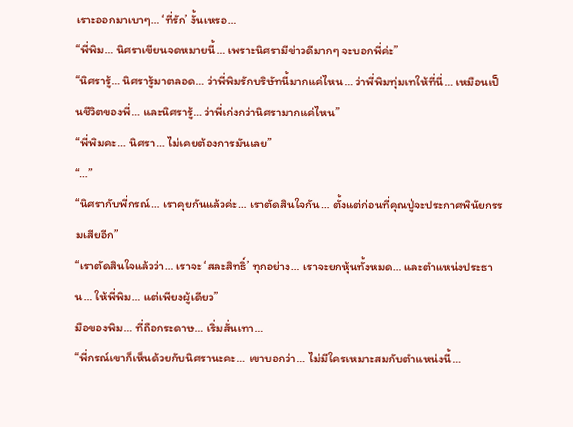เราะออกมาเบาๆ… ‘ที่รัก’ งั้นเหรอ…
“พี่พิม… นิศราเขียนจดหมายนี้… เพราะนิศรามีข่าวดีมากๆ จะบอกพี่ค่ะ”
“นิศรารู้… นิศรารู้มาตลอด… ว่าพี่พิมรักบริษัทนี้มากแค่ไหน… ว่าพี่พิมทุ่มเทให้ที่นี่… เหมือนเป็นชีวิตของพี่… และนิศรารู้… ว่าพี่เก่งกว่านิศรามากแค่ไหน”
“พี่พิมคะ… นิศรา… ไม่เคยต้องการมันเลย”
“…”
“นิศรากับพี่กรณ์… เราคุยกันแล้วค่ะ… เราตัดสินใจกัน… ตั้งแต่ก่อนที่คุณปู่จะประกาศพินัยกรรมเสียอีก”
“เราตัดสินใจแล้วว่า… เราจะ ‘สละสิทธิ์’ ทุกอย่าง… เราจะยกหุ้นทั้งหมด… และตำแหน่งประธาน… ให้พี่พิม… แต่เพียงผู้เดียว”
มือของพิม… ที่ถือกระดาษ… เริ่มสั่นเทา…
“พี่กรณ์เขาก็เห็นด้วยกับนิศรานะคะ… เขาบอกว่า… ไม่มีใครเหมาะสมกับตำแหน่งนี้…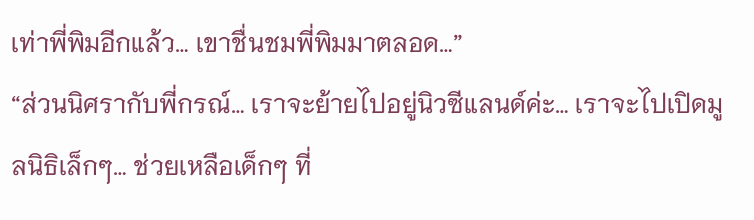เท่าพี่พิมอีกแล้ว… เขาชื่นชมพี่พิมมาตลอด…”
“ส่วนนิศรากับพี่กรณ์… เราจะย้ายไปอยู่นิวซีแลนด์ค่ะ… เราจะไปเปิดมูลนิธิเล็กๆ… ช่วยเหลือเด็กๆ ที่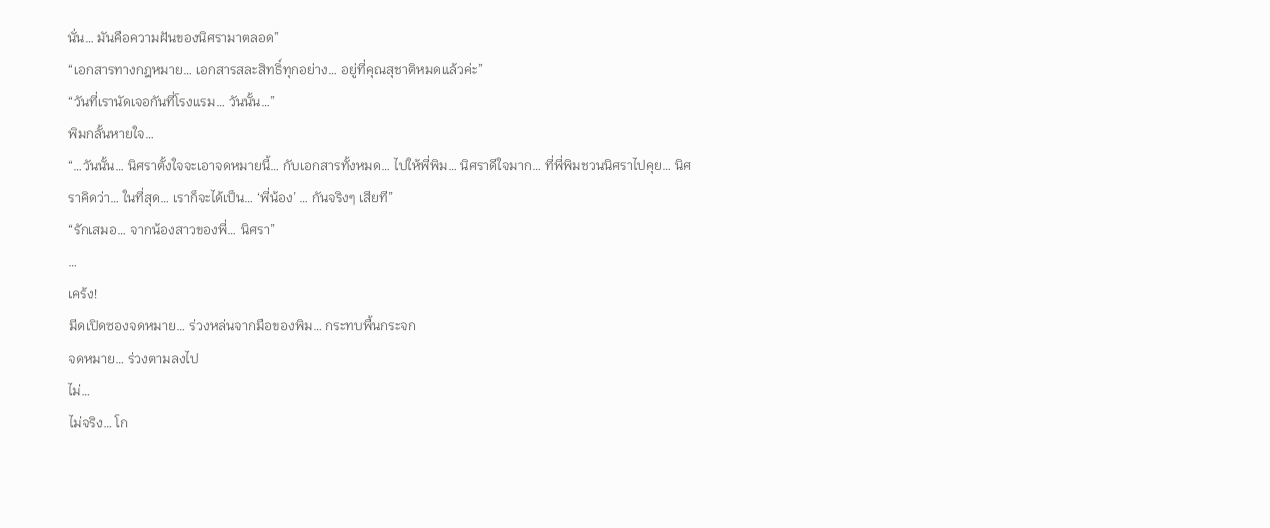นั่น… มันคือความฝันของนิศรามาตลอด”
“เอกสารทางกฎหมาย… เอกสารสละสิทธิ์ทุกอย่าง… อยู่ที่คุณสุชาติหมดแล้วค่ะ”
“วันที่เรานัดเจอกันที่โรงแรม… วันนั้น…”
พิมกลั้นหายใจ…
“…วันนั้น… นิศราตั้งใจจะเอาจดหมายนี้… กับเอกสารทั้งหมด… ไปให้พี่พิม… นิศราดีใจมาก… ที่พี่พิมชวนนิศราไปคุย… นิศราคิดว่า… ในที่สุด… เราก็จะได้เป็น… ‘พี่น้อง’ … กันจริงๆ เสียที”
“รักเสมอ… จากน้องสาวของพี่… นิศรา”
…
เคร้ง!
มีดเปิดซองจดหมาย… ร่วงหล่นจากมือของพิม… กระทบพื้นกระจก
จดหมาย… ร่วงตามลงไป
ไม่…
ไม่จริง… โก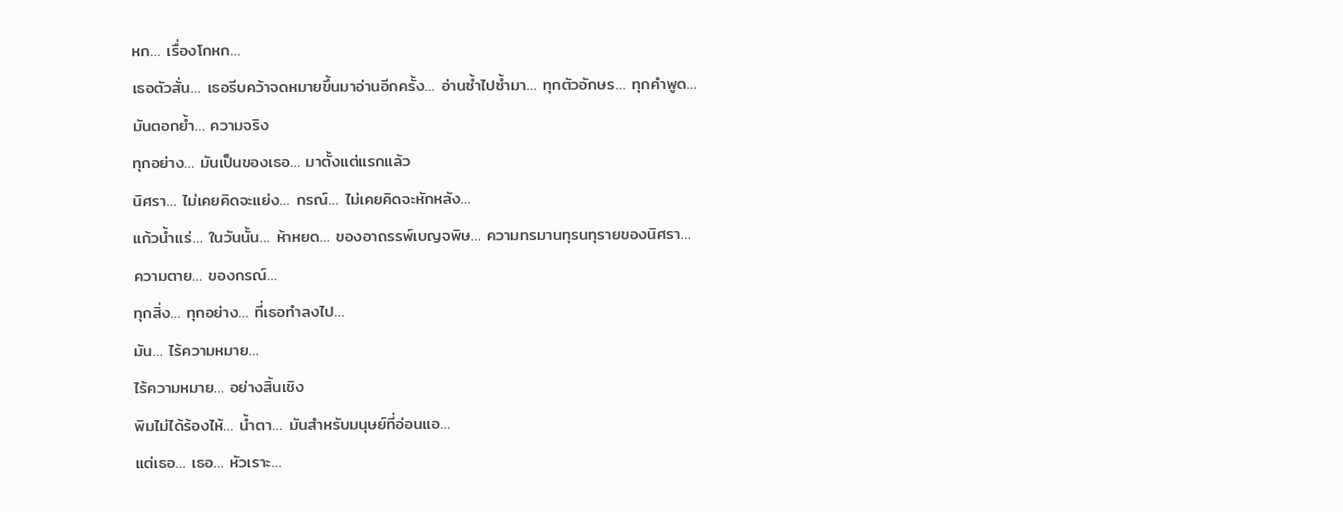หก… เรื่องโกหก…
เธอตัวสั่น… เธอรีบคว้าจดหมายขึ้นมาอ่านอีกครั้ง… อ่านซ้ำไปซ้ำมา… ทุกตัวอักษร… ทุกคำพูด… มันตอกย้ำ… ความจริง
ทุกอย่าง… มันเป็นของเธอ… มาตั้งแต่แรกแล้ว
นิศรา… ไม่เคยคิดจะแย่ง… กรณ์… ไม่เคยคิดจะหักหลัง…
แก้วน้ำแร่… ในวันนั้น… ห้าหยด… ของอาถรรพ์เบญจพิษ… ความทรมานทุรนทุรายของนิศรา… ความตาย… ของกรณ์…
ทุกสิ่ง… ทุกอย่าง… ที่เธอทำลงไป…
มัน… ไร้ความหมาย…
ไร้ความหมาย… อย่างสิ้นเชิง
พิมไม่ได้ร้องไห้… น้ำตา… มันสำหรับมนุษย์ที่อ่อนแอ…
แต่เธอ… เธอ… หัวเราะ…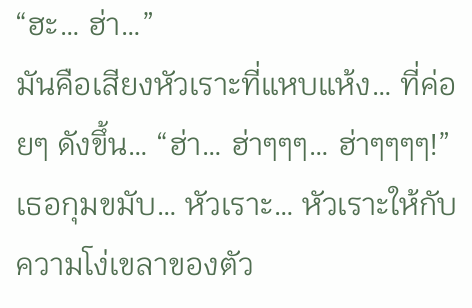“ฮะ… ฮ่า…”
มันคือเสียงหัวเราะที่แหบแห้ง… ที่ค่อยๆ ดังขึ้น… “ฮ่า… ฮ่าๆๆๆ… ฮ่าๆๆๆๆ!”
เธอกุมขมับ… หัวเราะ… หัวเราะให้กับความโง่เขลาของตัว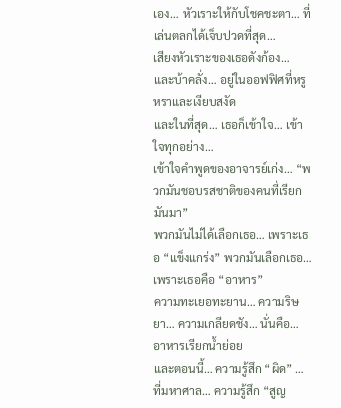เอง… หัวเราะให้กับโชคชะตา… ที่เล่นตลกได้เจ็บปวดที่สุด…
เสียงหัวเราะของเธอดังก้อง… และบ้าคลั่ง… อยู่ในออฟฟิศที่หรูหราและเงียบสงัด
และในที่สุด… เธอก็เข้าใจ… เข้าใจทุกอย่าง…
เข้าใจคำพูดของอาจารย์เก่ง… “พวกมันชอบรสชาติของคนที่เรียกมันมา”
พวกมันไม่ได้เลือกเธอ… เพราะเธอ “แข็งแกร่ง” พวกมันเลือกเธอ… เพราะเธอคือ “อาหาร”
ความทะเยอทะยาน… ความริษยา… ความเกลียดชัง… นั่นคือ… อาหารเรียกน้ำย่อย
และตอนนี้… ความรู้สึก “ผิด” … ที่มหาศาล… ความรู้สึก “สูญ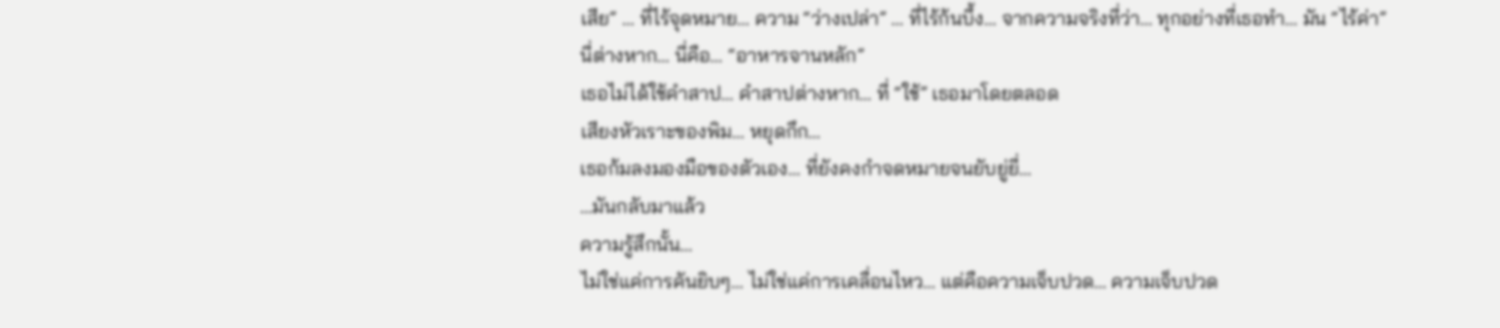เสีย” … ที่ไร้จุดหมาย… ความ “ว่างเปล่า” … ที่ไร้ก้นบึ้ง… จากความจริงที่ว่า… ทุกอย่างที่เธอทำ… มัน “ไร้ค่า”
นี่ต่างหาก… นี่คือ… “อาหารจานหลัก”
เธอไม่ได้ใช้คำสาป… คำสาปต่างหาก… ที่ “ใช้” เธอมาโดยตลอด
เสียงหัวเราะของพิม… หยุดกึก…
เธอก้มลงมองมือของตัวเอง… ที่ยังคงกำจดหมายจนยับยู่ยี่…
…มันกลับมาแล้ว
ความรู้สึกนั้น…
ไม่ใช่แค่การคันยิบๆ… ไม่ใช่แค่การเคลื่อนไหว… แต่คือความเจ็บปวด… ความเจ็บปวด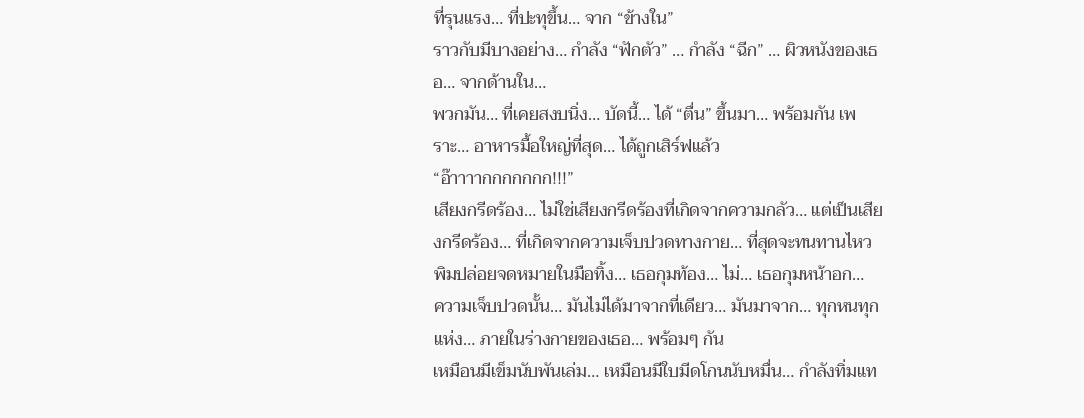ที่รุนแรง… ที่ปะทุขึ้น… จาก “ข้างใน”
ราวกับมีบางอย่าง… กำลัง “ฟักตัว” … กำลัง “ฉีก” … ผิวหนังของเธอ… จากด้านใน…
พวกมัน… ที่เคยสงบนิ่ง… บัดนี้… ได้ “ตื่น” ขึ้นมา… พร้อมกัน เพราะ… อาหารมื้อใหญ่ที่สุด… ได้ถูกเสิร์ฟแล้ว
“อ๊าาาากกกกกกก!!!”
เสียงกรีดร้อง… ไม่ใช่เสียงกรีดร้องที่เกิดจากความกลัว… แต่เป็นเสียงกรีดร้อง… ที่เกิดจากความเจ็บปวดทางกาย… ที่สุดจะทนทานไหว
พิมปล่อยจดหมายในมือทิ้ง… เธอกุมท้อง… ไม่… เธอกุมหน้าอก…
ความเจ็บปวดนั้น… มันไม่ได้มาจากที่เดียว… มันมาจาก… ทุกหนทุกแห่ง… ภายในร่างกายของเธอ… พร้อมๆ กัน
เหมือนมีเข็มนับพันเล่ม… เหมือนมีใบมีดโกนนับหมื่น… กำลังทิ่มแท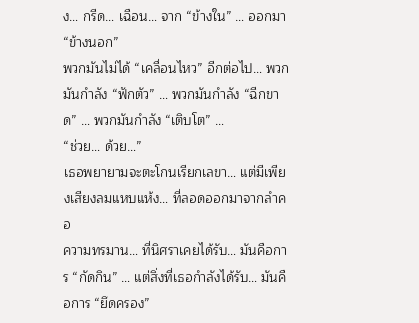ง… กรีด… เฉือน… จาก “ข้างใน” … ออกมา “ข้างนอก”
พวกมันไม่ได้ “เคลื่อนไหว” อีกต่อไป… พวกมันกำลัง “ฟักตัว” … พวกมันกำลัง “ฉีกขาด” … พวกมันกำลัง “เติบโต” …
“ช่วย… ด้วย…”
เธอพยายามจะตะโกนเรียกเลขา… แต่มีเพียงเสียงลมแหบแห้ง… ที่ลอดออกมาจากลำคอ
ความทรมาน… ที่นิศราเคยได้รับ… มันคือการ “กัดกิน” … แต่สิ่งที่เธอกำลังได้รับ… มันคือการ “ยึดครอง”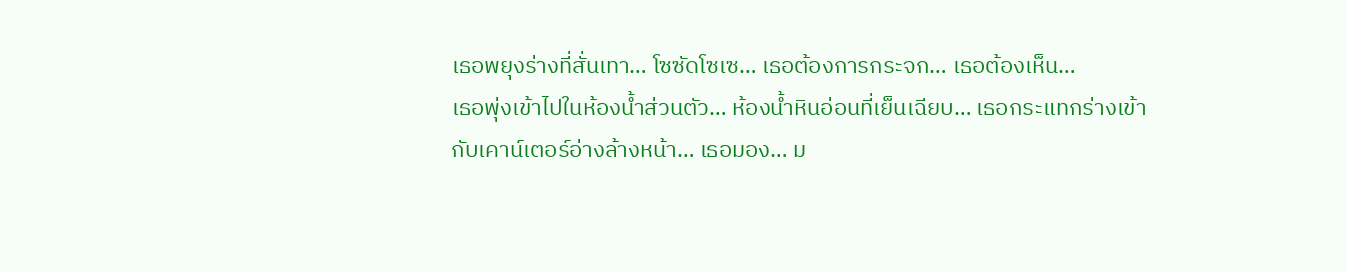เธอพยุงร่างที่สั่นเทา… โซซัดโซเซ… เธอต้องการกระจก… เธอต้องเห็น…
เธอพุ่งเข้าไปในห้องน้ำส่วนตัว… ห้องน้ำหินอ่อนที่เย็นเฉียบ… เธอกระแทกร่างเข้ากับเคาน์เตอร์อ่างล้างหน้า… เธอมอง… ม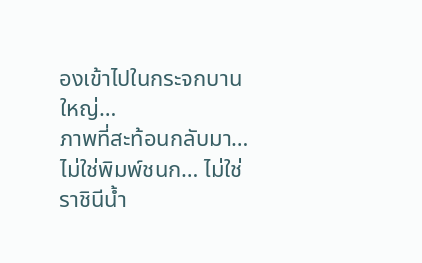องเข้าไปในกระจกบานใหญ่…
ภาพที่สะท้อนกลับมา… ไม่ใช่พิมพ์ชนก… ไม่ใช่ราชินีน้ำ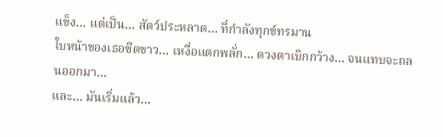แข็ง… แต่เป็น… สัตว์ประหลาด… ที่กำลังทุกข์ทรมาน
ใบหน้าของเธอซีดขาว… เหงื่อแตกพลั่ก… ดวงตาเบิกกว้าง… จนแทบจะถลนออกมา…
และ… มันเริ่มแล้ว…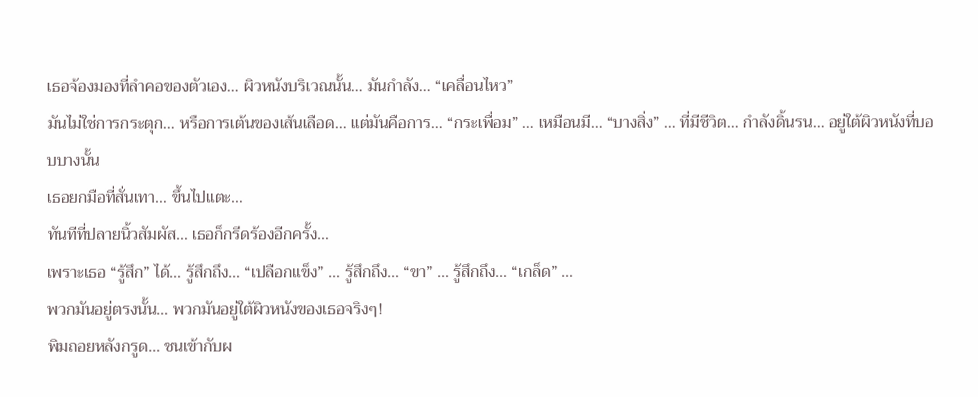เธอจ้องมองที่ลำคอของตัวเอง… ผิวหนังบริเวณนั้น… มันกำลัง… “เคลื่อนไหว”
มันไม่ใช่การกระตุก… หรือการเต้นของเส้นเลือด… แต่มันคือการ… “กระเพื่อม” … เหมือนมี… “บางสิ่ง” … ที่มีชีวิต… กำลังดิ้นรน… อยู่ใต้ผิวหนังที่บอบบางนั้น
เธอยกมือที่สั่นเทา… ขึ้นไปแตะ…
ทันทีที่ปลายนิ้วสัมผัส… เธอก็กรีดร้องอีกครั้ง…
เพราะเธอ “รู้สึก” ได้… รู้สึกถึง… “เปลือกแข็ง” … รู้สึกถึง… “ขา” … รู้สึกถึง… “เกล็ด” …
พวกมันอยู่ตรงนั้น… พวกมันอยู่ใต้ผิวหนังของเธอจริงๆ!
พิมถอยหลังกรูด… ชนเข้ากับผ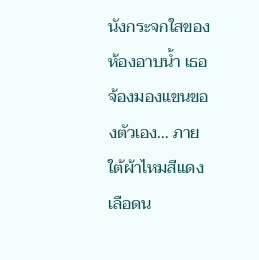นังกระจกใสของห้องอาบน้ำ เธอจ้องมองแขนของตัวเอง… ภายใต้ผ้าไหมสีแดงเลือดน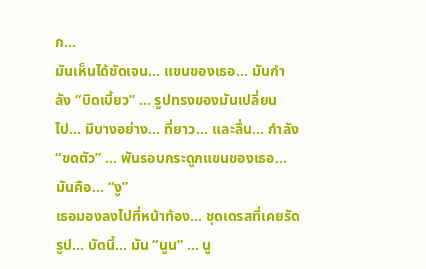ก…
มันเห็นได้ชัดเจน… แขนของเธอ… มันกำลัง “บิดเบี้ยว” … รูปทรงของมันเปลี่ยนไป… มีบางอย่าง… ที่ยาว… และลื่น… กำลัง “ขดตัว” … พันรอบกระดูกแขนของเธอ…
มันคือ… “งู”
เธอมองลงไปที่หน้าท้อง… ชุดเดรสที่เคยรัดรูป… บัดนี้… มัน “นูน” … นู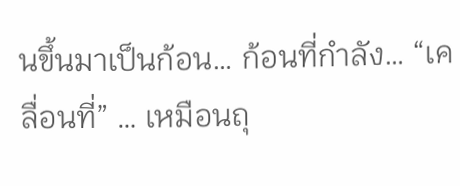นขึ้นมาเป็นก้อน… ก้อนที่กำลัง… “เคลื่อนที่” … เหมือนถุ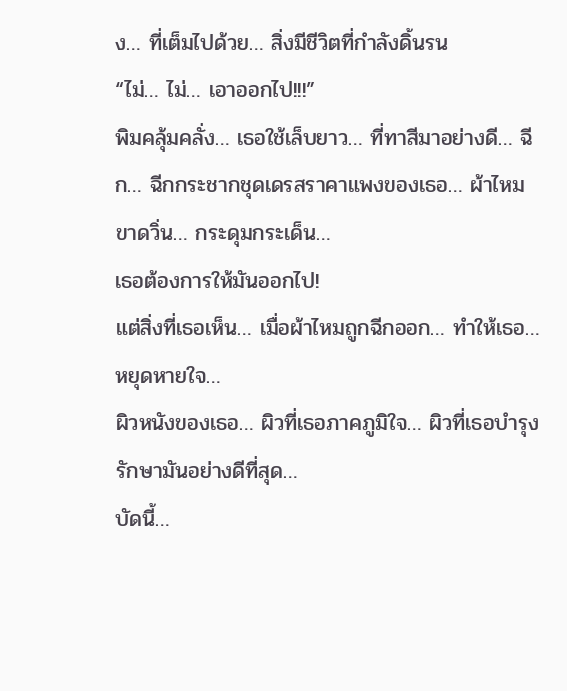ง… ที่เต็มไปด้วย… สิ่งมีชีวิตที่กำลังดิ้นรน
“ไม่… ไม่… เอาออกไป!!!”
พิมคลุ้มคลั่ง… เธอใช้เล็บยาว… ที่ทาสีมาอย่างดี… ฉีก… ฉีกกระชากชุดเดรสราคาแพงของเธอ… ผ้าไหมขาดวิ่น… กระดุมกระเด็น…
เธอต้องการให้มันออกไป!
แต่สิ่งที่เธอเห็น… เมื่อผ้าไหมถูกฉีกออก… ทำให้เธอ… หยุดหายใจ…
ผิวหนังของเธอ… ผิวที่เธอภาคภูมิใจ… ผิวที่เธอบำรุงรักษามันอย่างดีที่สุด…
บัดนี้…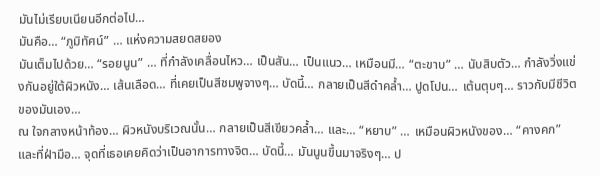มันไม่เรียบเนียนอีกต่อไป…
มันคือ… “ภูมิทัศน์” … แห่งความสยดสยอง
มันเต็มไปด้วย… “รอยนูน” … ที่กำลังเคลื่อนไหว… เป็นสัน… เป็นแนว… เหมือนมี… “ตะขาบ” … นับสิบตัว… กำลังวิ่งแข่งกันอยู่ใต้ผิวหนัง… เส้นเลือด… ที่เคยเป็นสีชมพูจางๆ… บัดนี้… กลายเป็นสีดำคล้ำ… ปูดโปน… เต้นตุบๆ… ราวกับมีชีวิตของมันเอง…
ณ ใจกลางหน้าท้อง… ผิวหนังบริเวณนั้น… กลายเป็นสีเขียวคล้ำ… และ… “หยาบ” … เหมือนผิวหนังของ… “คางคก”
และที่ฝ่ามือ… จุดที่เธอเคยคิดว่าเป็นอาการทางจิต… บัดนี้… มันนูนขึ้นมาจริงๆ… ป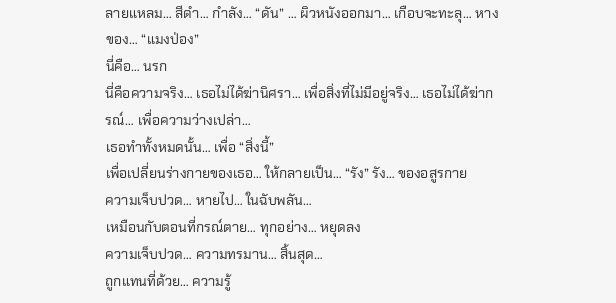ลายแหลม… สีดำ… กำลัง… “ดัน” … ผิวหนังออกมา… เกือบจะทะลุ… หางของ… “แมงป่อง”
นี่คือ… นรก
นี่คือความจริง… เธอไม่ได้ฆ่านิศรา… เพื่อสิ่งที่ไม่มีอยู่จริง… เธอไม่ได้ฆ่ากรณ์… เพื่อความว่างเปล่า…
เธอทำทั้งหมดนั้น… เพื่อ “สิ่งนี้”
เพื่อเปลี่ยนร่างกายของเธอ… ให้กลายเป็น… “รัง” รัง… ของอสูรกาย
ความเจ็บปวด… หายไป… ในฉับพลัน…
เหมือนกับตอนที่กรณ์ตาย… ทุกอย่าง… หยุดลง
ความเจ็บปวด… ความทรมาน… สิ้นสุด…
ถูกแทนที่ด้วย… ความรู้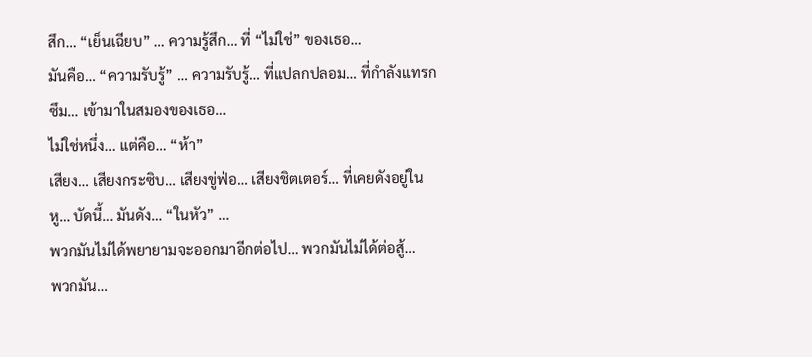สึก… “เย็นเฉียบ” … ความรู้สึก… ที่ “ไม่ใช่” ของเธอ…
มันคือ… “ความรับรู้” … ความรับรู้… ที่แปลกปลอม… ที่กำลังแทรกซึม… เข้ามาในสมองของเธอ…
ไม่ใช่หนึ่ง… แต่คือ… “ห้า”
เสียง… เสียงกระซิบ… เสียงขู่ฟ่อ… เสียงชิตเตอร์… ที่เคยดังอยู่ในหู… บัดนี้… มันดัง… “ในหัว” …
พวกมันไม่ได้พยายามจะออกมาอีกต่อไป… พวกมันไม่ได้ต่อสู้…
พวกมัน…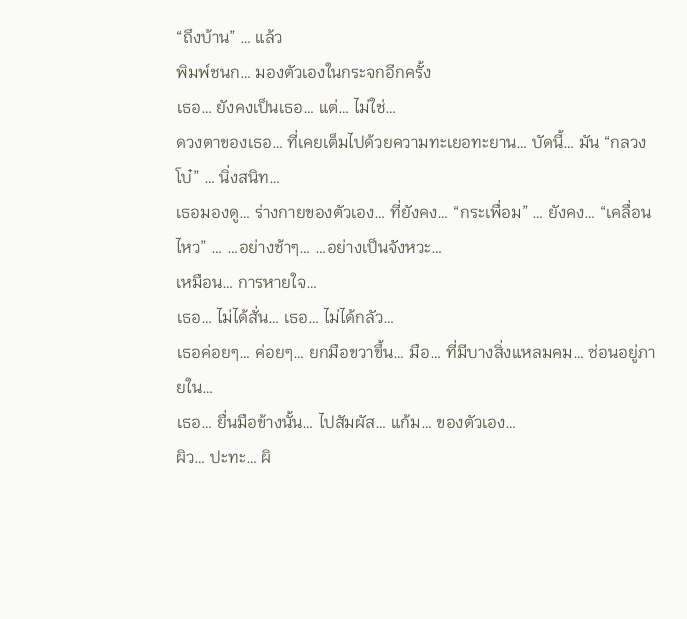“ถึงบ้าน” … แล้ว
พิมพ์ชนก… มองตัวเองในกระจกอีกครั้ง
เธอ… ยังคงเป็นเธอ… แต่… ไม่ใช่…
ดวงตาของเธอ… ที่เคยเต็มไปด้วยความทะเยอทะยาน… บัดนี้… มัน “กลวงโบ๋” … นิ่งสนิท…
เธอมองดู… ร่างกายของตัวเอง… ที่ยังคง… “กระเพื่อม” … ยังคง… “เคลื่อนไหว” … …อย่างช้าๆ… …อย่างเป็นจังหวะ…
เหมือน… การหายใจ…
เธอ… ไม่ได้สั่น… เธอ… ไม่ได้กลัว…
เธอค่อยๆ… ค่อยๆ… ยกมือขวาขึ้น… มือ… ที่มีบางสิ่งแหลมคม… ซ่อนอยู่ภายใน…
เธอ… ยื่นมือข้างนั้น… ไปสัมผัส… แก้ม… ของตัวเอง…
ผิว… ปะทะ… ผิ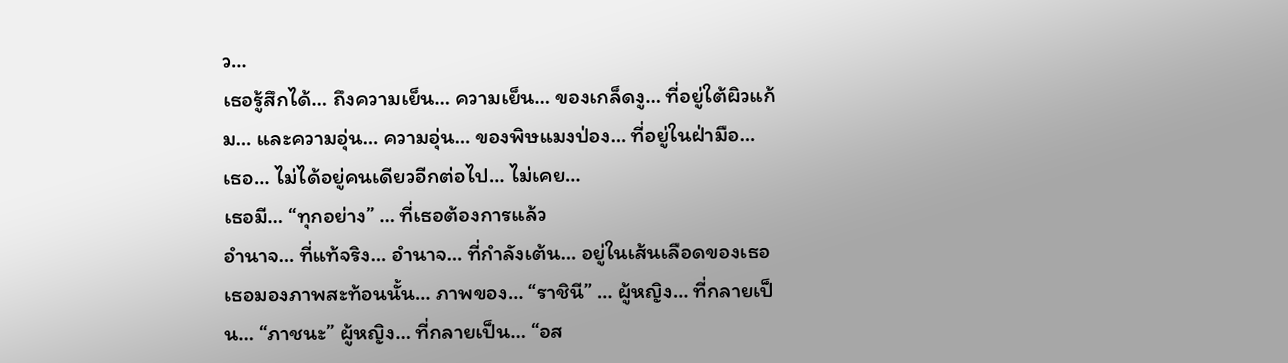ว…
เธอรู้สึกได้… ถึงความเย็น… ความเย็น… ของเกล็ดงู… ที่อยู่ใต้ผิวแก้ม… และความอุ่น… ความอุ่น… ของพิษแมงป่อง… ที่อยู่ในฝ่ามือ…
เธอ… ไม่ได้อยู่คนเดียวอีกต่อไป… ไม่เคย…
เธอมี… “ทุกอย่าง” … ที่เธอต้องการแล้ว
อำนาจ… ที่แท้จริง… อำนาจ… ที่กำลังเต้น… อยู่ในเส้นเลือดของเธอ
เธอมองภาพสะท้อนนั้น… ภาพของ… “ราชินี” … ผู้หญิง… ที่กลายเป็น… “ภาชนะ” ผู้หญิง… ที่กลายเป็น… “อส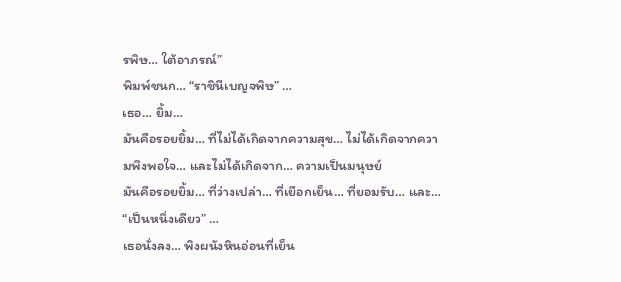รพิษ… ใต้อาภรณ์”
พิมพ์ชนก… “ราชินีเบญจพิษ” …
เธอ… ยิ้ม…
มันคือรอยยิ้ม… ที่ไม่ได้เกิดจากความสุข… ไม่ได้เกิดจากความพึงพอใจ… และไม่ได้เกิดจาก… ความเป็นมนุษย์
มันคือรอยยิ้ม… ที่ว่างเปล่า… ที่เยือกเย็น… ที่ยอมรับ… และ… “เป็นหนึ่งเดียว” …
เธอนั่งลง… พิงผนังหินอ่อนที่เย็น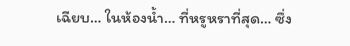เฉียบ… ในห้องน้ำ… ที่หรูหราที่สุด… ซึ่ง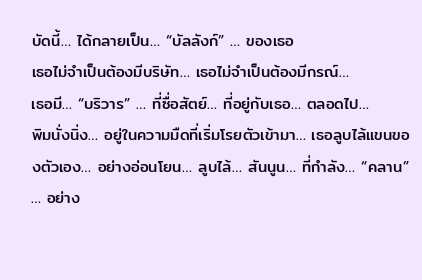บัดนี้… ได้กลายเป็น… “บัลลังก์” … ของเธอ
เธอไม่จำเป็นต้องมีบริษัท… เธอไม่จำเป็นต้องมีกรณ์…
เธอมี… “บริวาร” … ที่ซื่อสัตย์… ที่อยู่กับเธอ… ตลอดไป…
พิมนั่งนิ่ง… อยู่ในความมืดที่เริ่มโรยตัวเข้ามา… เธอลูบไล้แขนของตัวเอง… อย่างอ่อนโยน… ลูบไล้… สันนูน… ที่กำลัง… “คลาน” … อย่าง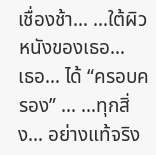เชื่องช้า… …ใต้ผิวหนังของเธอ…
เธอ… ได้ “ครอบครอง” … …ทุกสิ่ง… อย่างแท้จริง